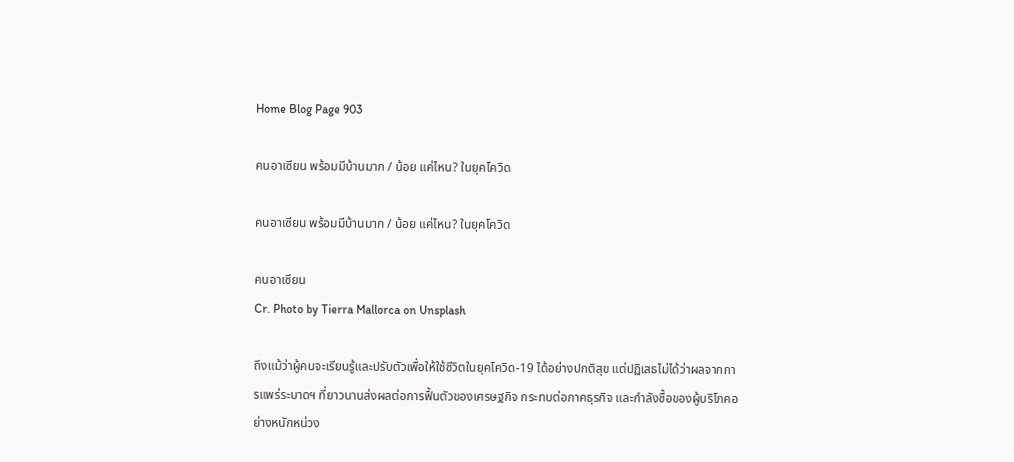Home Blog Page 903

คนอาเซียน พร้อมมีบ้านมาก / น้อย แค่ไหน? ในยุคโควิด

คนอาเซียน พร้อมมีบ้านมาก / น้อย แค่ไหน? ในยุคโควิด

คนอาเซียน
Cr. Photo by Tierra Mallorca on Unsplash

ถึงแม้ว่าผู้คนจะเรียนรู้และปรับตัวเพื่อให้ใช้ชีวิตในยุคโควิด-19 ได้อย่างปกติสุข แต่ปฏิเสธไม่ได้ว่าผลจากการแพร่ระบาดฯ ที่ยาวนานส่งผลต่อการฟื้นตัวของเศรษฐกิจ กระทบต่อภาคธุรกิจ และกำลังซื้อของผู้บริโภคอย่างหนักหน่วง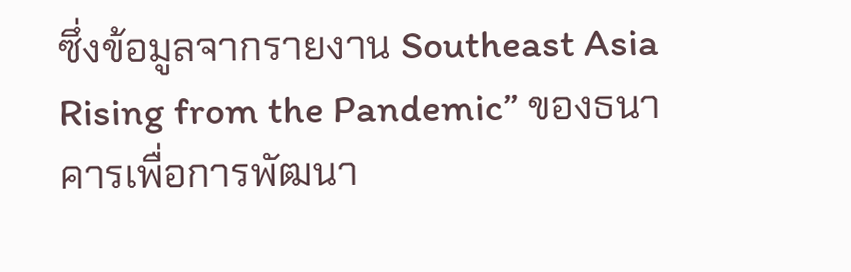ซึ่งข้อมูลจากรายงาน Southeast Asia Rising from the Pandemic” ของธนาคารเพื่อการพัฒนา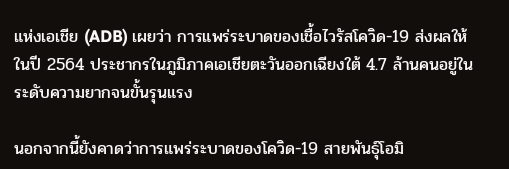แห่งเอเชีย (ADB) เผยว่า การแพร่ระบาดของเชื้อไวรัสโควิด-19 ส่งผลให้ในปี 2564 ประชากรในภูมิภาคเอเชียตะวันออกเฉียงใต้ 4.7 ล้านคนอยู่ในระดับความยากจนขั้นรุนแรง

นอกจากนี้ยังคาดว่าการแพร่ระบาดของโควิด-19 สายพันธุ์โอมิ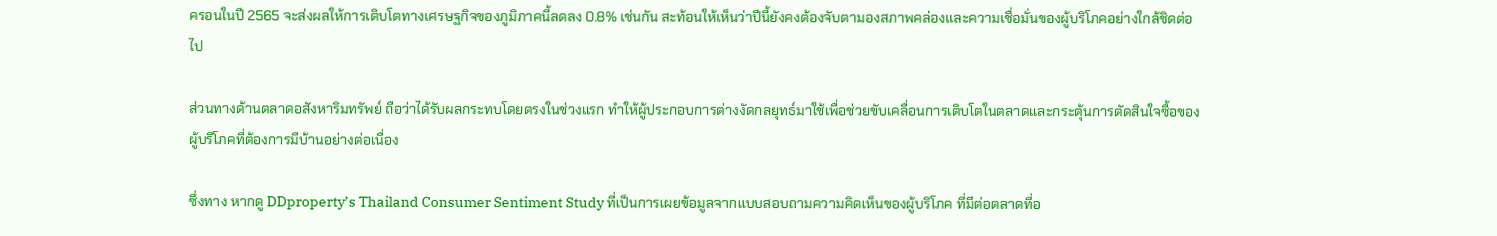ครอนในปี 2565 จะส่งผลให้การเติบโตทางเศรษฐกิจของภูมิภาคนี้ลดลง 0.8% เช่นกัน สะท้อนให้เห็นว่าปีนี้ยังคงต้องจับตามองสภาพคล่องและความเชื่อมั่นของผู้บริโภคอย่างใกล้ชิดต่อไป

ส่วนทางด้านตลาดอสังหาริมทรัพย์ ถือว่าได้รับผลกระทบโดยตรงในช่วงแรก ทำให้ผู้ประกอบการต่างงัดกลยุทธ์มาใช้เพื่อช่วยขับเคลื่อนการเติบโตในตลาดและกระตุ้นการตัดสินใจซื้อของผู้บริโภคที่ต้องการมีบ้านอย่างต่อเนื่อง

ซึ่งทาง หากดู DDproperty’s Thailand Consumer Sentiment Study ที่เป็นการเผยข้อมูลจากแบบสอบถามความคิดเห็นของผู้บริโภค ที่มีต่อตลาดที่อ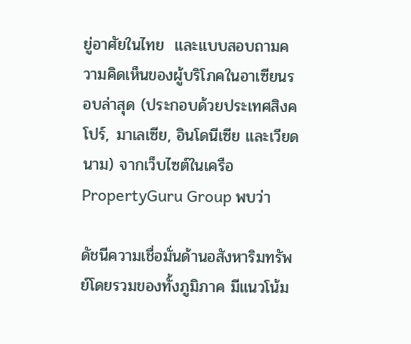ยู่อาศัยในไทย  และแบบสอบถามความคิดเห็นของผู้บริโภคในอาเซียนรอบล่าสุด (ประกอบด้วยประเทศสิงคโปร์, มาเลเซีย, อินโดนีเซีย และเวียดนาม) จากเว็บไซต์ในเครือ PropertyGuru Group พบว่า

ดัชนีความเชื่อมั่นด้านอสังหาริมทรัพย์โดยรวมของทั้งภูมิภาค มีแนวโน้ม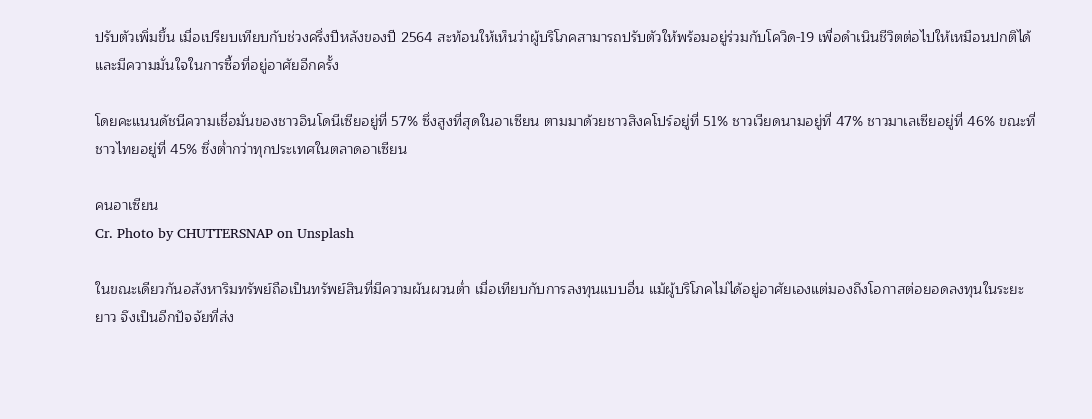ปรับตัวเพิ่มขึ้น เมื่อเปรียบเทียบกับช่วงครึ่งปีหลังของปี 2564 สะท้อนให้เห็นว่าผู้บริโภคสามารถปรับตัวให้พร้อมอยู่ร่วมกับโควิด-19 เพื่อดำเนินชีวิตต่อไปให้เหมือนปกติได้และมีความมั่นใจในการซื้อที่อยู่อาศัยอีกครั้ง

โดยคะแนนดัชนีความเชื่อมั่นของชาวอินโดนีเซียอยู่ที่ 57% ซึ่งสูงที่สุดในอาเซียน ตามมาด้วยชาวสิงคโปร์อยู่ที่ 51% ชาวเวียดนามอยู่ที่ 47% ชาวมาเลเซียอยู่ที่ 46% ขณะที่ชาวไทยอยู่ที่ 45% ซึ่งต่ำกว่าทุกประเทศในตลาดอาเซียน

คนอาเซียน
Cr. Photo by CHUTTERSNAP on Unsplash

ในขณะเดียวกันอสังหาริมทรัพย์ถือเป็นทรัพย์สินที่มีความผันผวนต่ำ เมื่อเทียบกับการลงทุนแบบอื่น แม้ผู้บริโภคไม่ได้อยู่อาศัยเองแต่มองถึงโอกาสต่อยอดลงทุนในระยะยาว จึงเป็นอีกปัจจัยที่ส่ง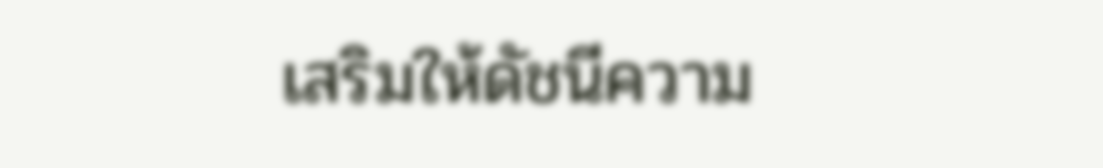เสริมให้ดัชนีความ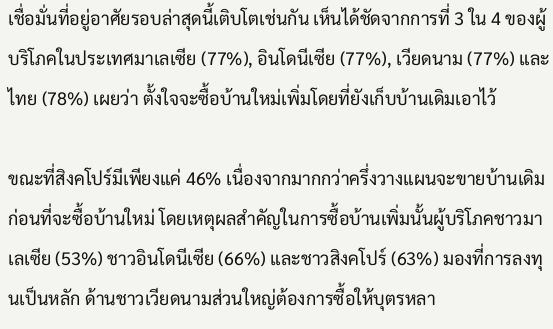เชื่อมั่นที่อยู่อาศัยรอบล่าสุดนี้เติบโตเช่นกัน เห็นได้ชัดจากการที่ 3 ใน 4 ของผู้บริโภคในประเทศมาเลเซีย (77%), อินโดนีเซีย (77%), เวียดนาม (77%) และไทย (78%) เผยว่า ตั้งใจจะซื้อบ้านใหม่เพิ่มโดยที่ยังเก็บบ้านเดิมเอาไว้

ขณะที่สิงคโปร์มีเพียงแค่ 46% เนื่องจากมากกว่าครึ่งวางแผนจะขายบ้านเดิมก่อนที่จะซื้อบ้านใหม่ โดยเหตุผลสำคัญในการซื้อบ้านเพิ่มนั้นผู้บริโภคชาวมาเลเซีย (53%) ชาวอินโดนีเซีย (66%) และชาวสิงคโปร์ (63%) มองที่การลงทุนเป็นหลัก ด้านชาวเวียดนามส่วนใหญ่ต้องการซื้อให้บุตรหลา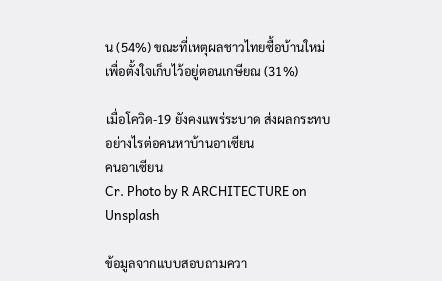น (54%) ขณะที่เหตุผลชาวไทยซื้อบ้านใหม่เพื่อตั้งใจเก็บไว้อยู่ตอนเกษียณ (31%)

เมื่อโควิด-19 ยังคงแพร่ระบาด ส่งผลกระทบอย่างไรต่อคนหาบ้านอาเซียน
คนอาเซียน
Cr. Photo by R ARCHITECTURE on Unsplash

ข้อมูลจากแบบสอบถามควา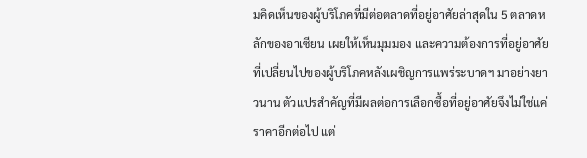มคิดเห็นของผู้บริโภคที่มีต่อตลาดที่อยู่อาศัยล่าสุดใน 5 ตลาดหลักของอาเซียน เผยให้เห็นมุมมอง และความต้องการที่อยู่อาศัยที่เปลี่ยนไปของผู้บริโภคหลังเผชิญการแพร่ระบาดฯ มาอย่างยาวนาน ตัวแปรสำคัญที่มีผลต่อการเลือกซื้อที่อยู่อาศัยจึงไม่ใช่แค่ราคาอีกต่อไป แต่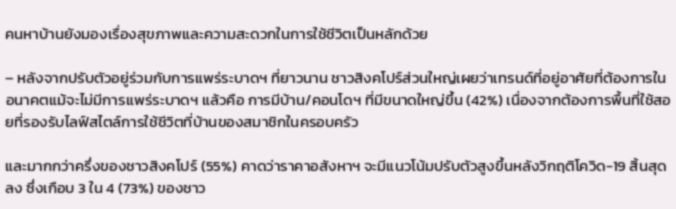คนหาบ้านยังมองเรื่องสุขภาพและความสะดวกในการใช้ชีวิตเป็นหลักด้วย

– หลังจากปรับตัวอยู่ร่วมกับการแพร่ระบาดฯ ที่ยาวนาน ชาวสิงคโปร์ส่วนใหญ่เผยว่าเทรนด์ที่อยู่อาศัยที่ต้องการในอนาคตแม้จะไม่มีการแพร่ระบาดฯ แล้วคือ การมีบ้าน/คอนโดฯ ที่มีขนาดใหญ่ขึ้น (42%) เนื่องจากต้องการพื้นที่ใช้สอยที่รองรับไลฟ์สไตล์การใช้ชีวิตที่บ้านของสมาชิกในครอบครัว

และมากกว่าครึ่งของชาวสิงคโปร์ (55%) คาดว่าราคาอสังหาฯ จะมีแนวโน้มปรับตัวสูงขึ้นหลังวิกฤติโควิด-19 สิ้นสุดลง ซึ่งเกือบ 3 ใน 4 (73%) ของชาว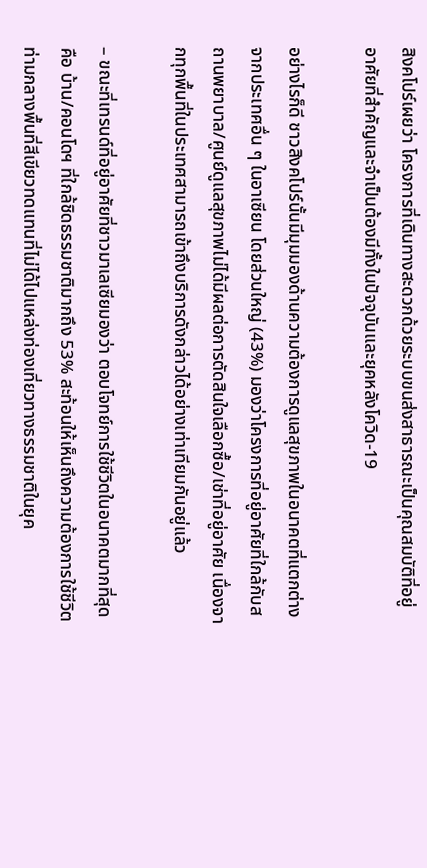สิงคโปร์เผยว่า โครงการที่เดินทางสะดวกด้วยระบบขนส่งสาธารณะเป็นคุณสมบัติที่อยู่อาศัยที่สำคัญและจำเป็นต้องมีทั้งในปัจจุบันและยุคหลังโควิด-19

อย่างไรก็ดี ชาวสิงคโปร์นั้นมีมุมมองด้านความต้องการดูแลสุขภาพในอนาคตที่แตกต่างจากประเทศอื่น ๆ ในอาเซียน โดยส่วนใหญ่ (43%) มองว่าโครงการที่อยู่อาศัยที่ใกล้กับสถานพยาบาล/ศูนย์ดูแลสุขภาพไม่ได้มีผลต่อการตัดสินใจเลือกซื้อ/เช่าที่อยู่อาศัย เนื่องจากทุกพื้นที่ในประเทศสามารถเข้าถึงบริการดังกล่าวได้อย่างเท่าเทียมกันอยู่แล้ว

– ขณะที่เทรนด์ที่อยู่อาศัยที่ชาวมาเลเซียมองว่า ตอบโจทย์การใช้ชีวิตในอนาคตมากที่สุดคือ บ้าน/คอนโดฯ ที่ใกล้ชิดธรรมชาติมากถึง 53% สะท้อนให้เห็นถึงความต้องการใช้ชีวิตท่ามกลางพื้นที่สีเขียวทดแทนที่ไม่ได้ไปแหล่งท่องเที่ยวทางธรรมชาติในยุค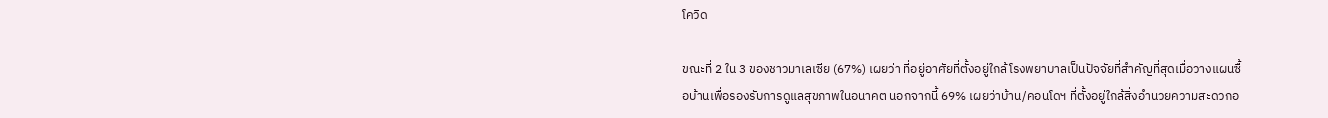โควิด

ขณะที่ 2 ใน 3 ของชาวมาเลเซีย (67%) เผยว่า ที่อยู่อาศัยที่ตั้งอยู่ใกล้โรงพยาบาลเป็นปัจจัยที่สำคัญที่สุดเมื่อวางแผนซื้อบ้านเพื่อรองรับการดูแลสุขภาพในอนาคต นอกจากนี้ 69% เผยว่าบ้าน/คอนโดฯ ที่ตั้งอยู่ใกล้สิ่งอำนวยความสะดวกอ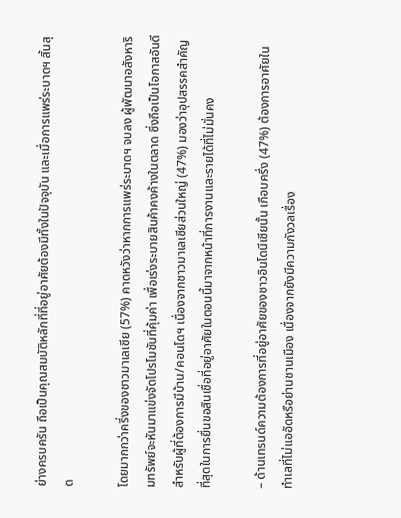ย่างครบครัน ถือเป็นคุณสมบัติหลักที่ที่อยู่อาศัยต้องมีทั้งในปัจจุบัน และเมื่อการแพร่ระบาดฯ สิ้นสุด

โดยมากกว่าครึ่งของชาวมาเลเซีย (57%) คาดหวังว่าหากการแพร่ระบาดฯ จบลง ผู้พัฒนาอสังหาริมทรัพย์จะหันมาแข่งจัดโปรโมชันที่คุ้มค่า เพื่อเร่งระบายสินค้าคงค้างในตลาด ซึ่งถือเป็นโอกาสอันดีสำหรับผู้ที่ต้องการมีบ้าน/คอนโดฯ เนื่องจากชาวมาเลเซียส่วนใหญ่ (47%) มองว่าอุปสรรคสำคัญที่สุดในการยื่นขอสินเชื่อที่อยู่อาศัยในตอนนี้มาจากหน้าที่การงานและรายได้ที่ไม่มั่นคง

– ด้านเทรนด์ความต้องการที่อยู่อาศัยของชาวอินโดนีเซียนั้น เกือบครึ่ง (47%) ต้องการอาศัยในทำเลที่ไม่แออัดหรือย่านชานเมือง เนื่องจากยังมีความกังวลเรื่อง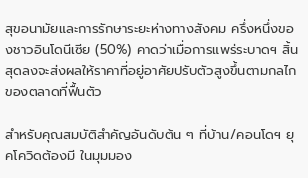สุขอนามัยและการรักษาระยะห่างทางสังคม ครึ่งหนึ่งของชาวอินโดนีเซีย (50%) คาดว่าเมื่อการแพร่ระบาดฯ สิ้นสุดลงจะส่งผลให้ราคาที่อยู่อาศัยปรับตัวสูงขึ้นตามกลไกของตลาดที่ฟื้นตัว

สำหรับคุณสมบัติสำคัญอันดับต้น ๆ ที่บ้าน/คอนโดฯ ยุคโควิดต้องมี ในมุมมอง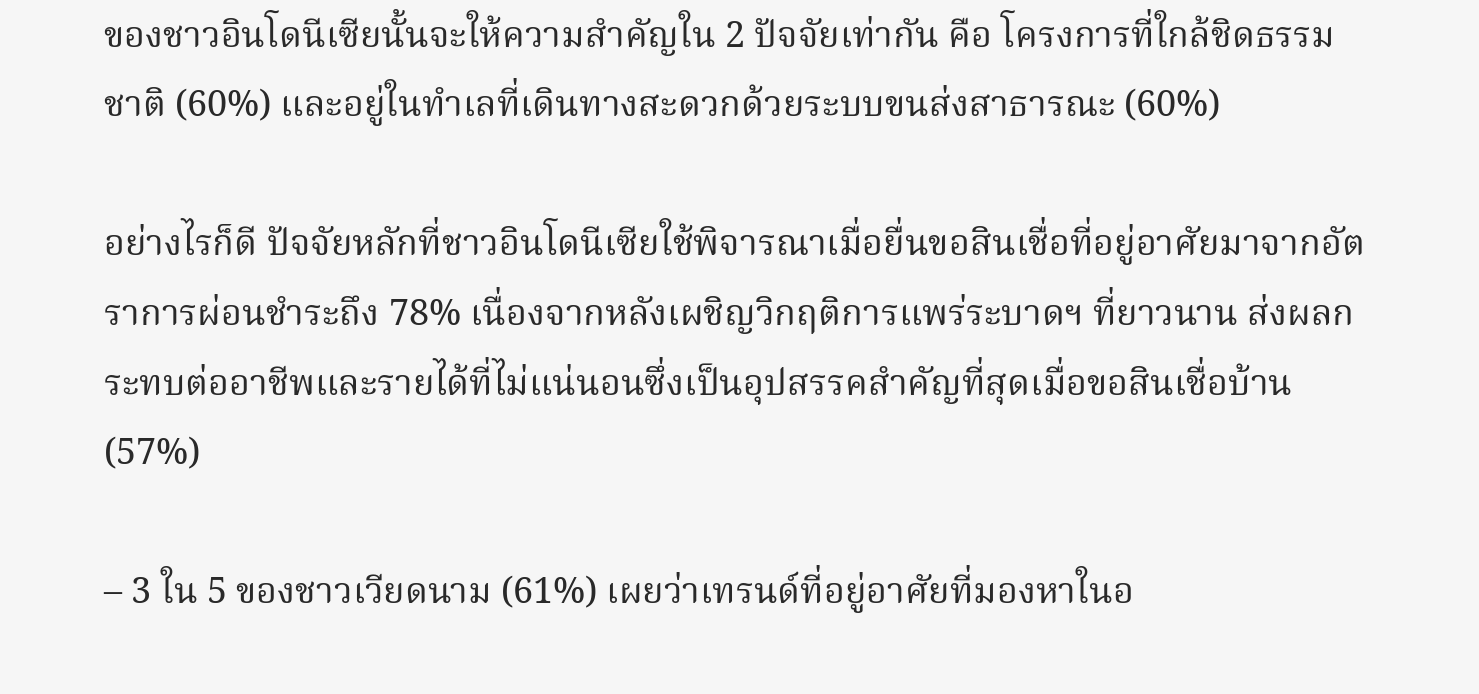ของชาวอินโดนีเซียนั้นจะให้ความสำคัญใน 2 ปัจจัยเท่ากัน คือ โครงการที่ใกล้ชิดธรรมชาติ (60%) และอยู่ในทำเลที่เดินทางสะดวกด้วยระบบขนส่งสาธารณะ (60%)

อย่างไรก็ดี ปัจจัยหลักที่ชาวอินโดนีเซียใช้พิจารณาเมื่อยื่นขอสินเชื่อที่อยู่อาศัยมาจากอัตราการผ่อนชำระถึง 78% เนื่องจากหลังเผชิญวิกฤติการแพร่ระบาดฯ ที่ยาวนาน ส่งผลกระทบต่ออาชีพและรายได้ที่ไม่แน่นอนซึ่งเป็นอุปสรรคสำคัญที่สุดเมื่อขอสินเชื่อบ้าน (57%)

– 3 ใน 5 ของชาวเวียดนาม (61%) เผยว่าเทรนด์ที่อยู่อาศัยที่มองหาในอ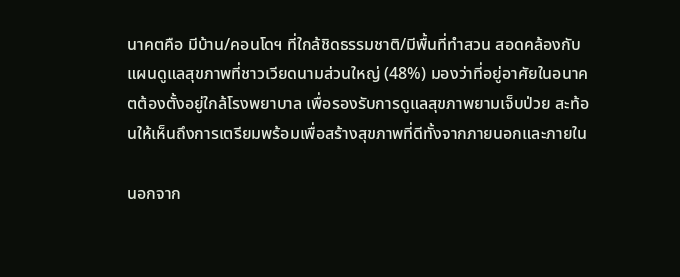นาคตคือ มีบ้าน/คอนโดฯ ที่ใกล้ชิดธรรมชาติ/มีพื้นที่ทำสวน สอดคล้องกับแผนดูแลสุขภาพที่ชาวเวียดนามส่วนใหญ่ (48%) มองว่าที่อยู่อาศัยในอนาคตต้องตั้งอยู่ใกล้โรงพยาบาล เพื่อรองรับการดูแลสุขภาพยามเจ็บป่วย สะท้อนให้เห็นถึงการเตรียมพร้อมเพื่อสร้างสุขภาพที่ดีทั้งจากภายนอกและภายใน

นอกจาก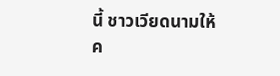นี้ ชาวเวียดนามให้ค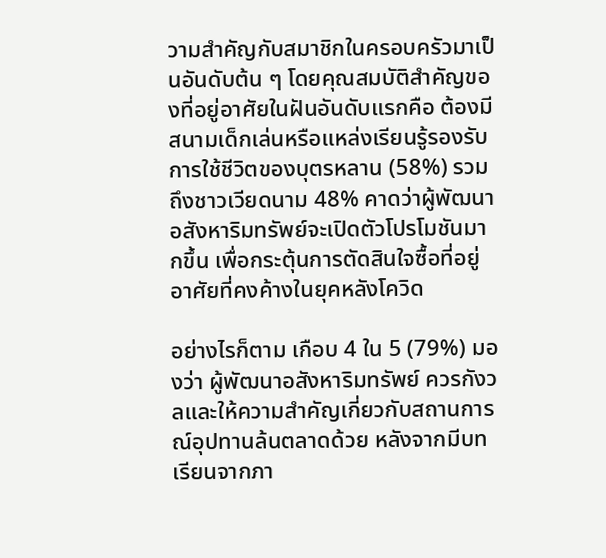วามสำคัญกับสมาชิกในครอบครัวมาเป็นอันดับต้น ๆ โดยคุณสมบัติสำคัญของที่อยู่อาศัยในฝันอันดับแรกคือ ต้องมีสนามเด็กเล่นหรือแหล่งเรียนรู้รองรับการใช้ชีวิตของบุตรหลาน (58%) รวมถึงชาวเวียดนาม 48% คาดว่าผู้พัฒนาอสังหาริมทรัพย์จะเปิดตัวโปรโมชันมากขึ้น เพื่อกระตุ้นการตัดสินใจซื้อที่อยู่อาศัยที่คงค้างในยุคหลังโควิด

อย่างไรก็ตาม เกือบ 4 ใน 5 (79%) มองว่า ผู้พัฒนาอสังหาริมทรัพย์ ควรกังวลและให้ความสำคัญเกี่ยวกับสถานการณ์อุปทานล้นตลาดด้วย หลังจากมีบทเรียนจากภา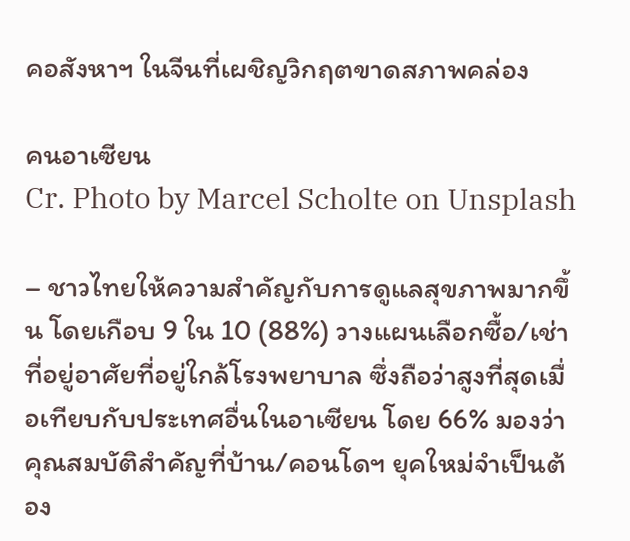คอสังหาฯ ในจีนที่เผชิญวิกฤตขาดสภาพคล่อง

คนอาเซียน
Cr. Photo by Marcel Scholte on Unsplash

– ชาวไทยให้ความสำคัญกับการดูแลสุขภาพมากขึ้น โดยเกือบ 9 ใน 10 (88%) วางแผนเลือกซื้อ/เช่าที่อยู่อาศัยที่อยู่ใกล้โรงพยาบาล ซึ่งถือว่าสูงที่สุดเมื่อเทียบกับประเทศอื่นในอาเซียน โดย 66% มองว่าคุณสมบัติสำคัญที่บ้าน/คอนโดฯ ยุคใหม่จำเป็นต้อง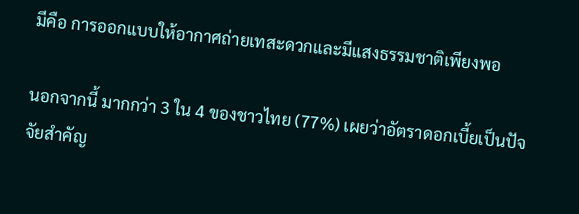มีคือ การออกแบบให้อากาศถ่ายเทสะดวกและมีแสงธรรมชาติเพียงพอ

นอกจากนี้ มากกว่า 3 ใน 4 ของชาวไทย (77%) เผยว่าอัตราดอกเบี้ยเป็นปัจจัยสำคัญ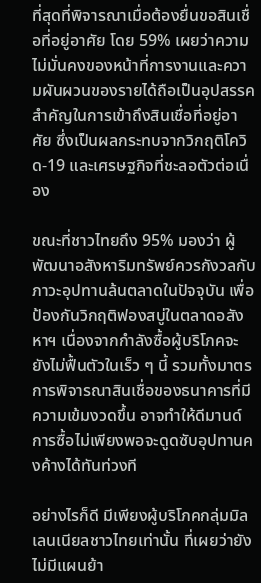ที่สุดที่พิจารณาเมื่อต้องยื่นขอสินเชื่อที่อยู่อาศัย โดย 59% เผยว่าความไม่มั่นคงของหน้าที่การงานและความผันผวนของรายได้ถือเป็นอุปสรรคสำคัญในการเข้าถึงสินเชื่อที่อยู่อาศัย ซึ่งเป็นผลกระทบจากวิกฤติโควิด-19 และเศรษฐกิจที่ชะลอตัวต่อเนื่อง

ขณะที่ชาวไทยถึง 95% มองว่า ผู้พัฒนาอสังหาริมทรัพย์ควรกังวลกับภาวะอุปทานล้นตลาดในปัจจุบัน เพื่อป้องกันวิกฤติฟองสบู่ในตลาดอสังหาฯ เนื่องจากกำลังซื้อผู้บริโภคจะยังไม่ฟื้นตัวในเร็ว ๆ นี้ รวมทั้งมาตรการพิจารณาสินเชื่อของธนาคารที่มีความเข้มงวดขึ้น อาจทำให้ดีมานด์การซื้อไม่เพียงพอจะดูดซับอุปทานคงค้างได้ทันท่วงที

อย่างไรก็ดี มีเพียงผู้บริโภคกลุ่มมิลเลนเนียลชาวไทยเท่านั้น ที่เผยว่ายังไม่มีแผนย้า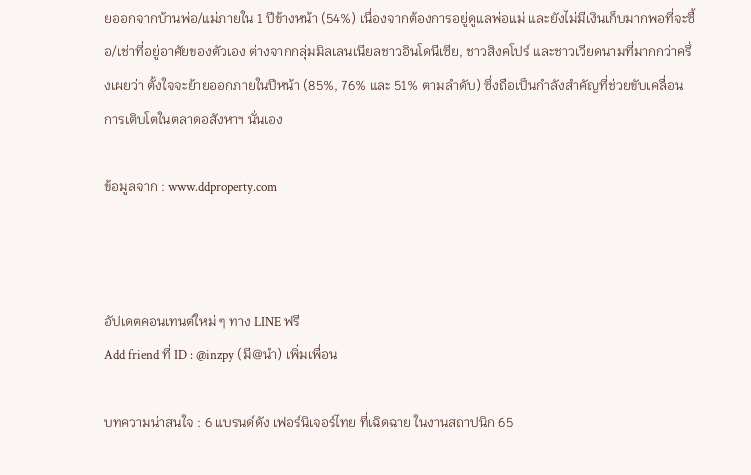ยออกจากบ้านพ่อ/แม่ภายใน 1 ปีข้างหน้า (54%) เนื่องจากต้องการอยู่ดูแลพ่อแม่ และยังไม่มีเงินเก็บมากพอที่จะซื้อ/เช่าที่อยู่อาศัยของตัวเอง ต่างจากกลุ่มมิลเลนเนียลชาวอินโดนีเซีย, ชาวสิงคโปร์ และชาวเวียดนามที่มากกว่าครึ่งเผยว่า ตั้งใจจะย้ายออกภายในปีหน้า (85%, 76% และ 51% ตามลำดับ) ซึ่งถือเป็นกำลังสำคัญที่ช่วยขับเคลื่อนการเติบโตในตลาดอสังหาฯ นั่นเอง

ข้อมูลจาก : www.ddproperty.com



อัปเดตคอนเทนต์ใหม่ ๆ ทาง LINE ฟรี
Add friend ที่ ID : @inzpy (มี@นำ) เพิ่มเพื่อน

บทความน่าสนใจ : 6 แบรนด์ดัง เฟอร์นิเจอร์ไทย ที่เฉิดฉาย ในงานสถาปนิก 65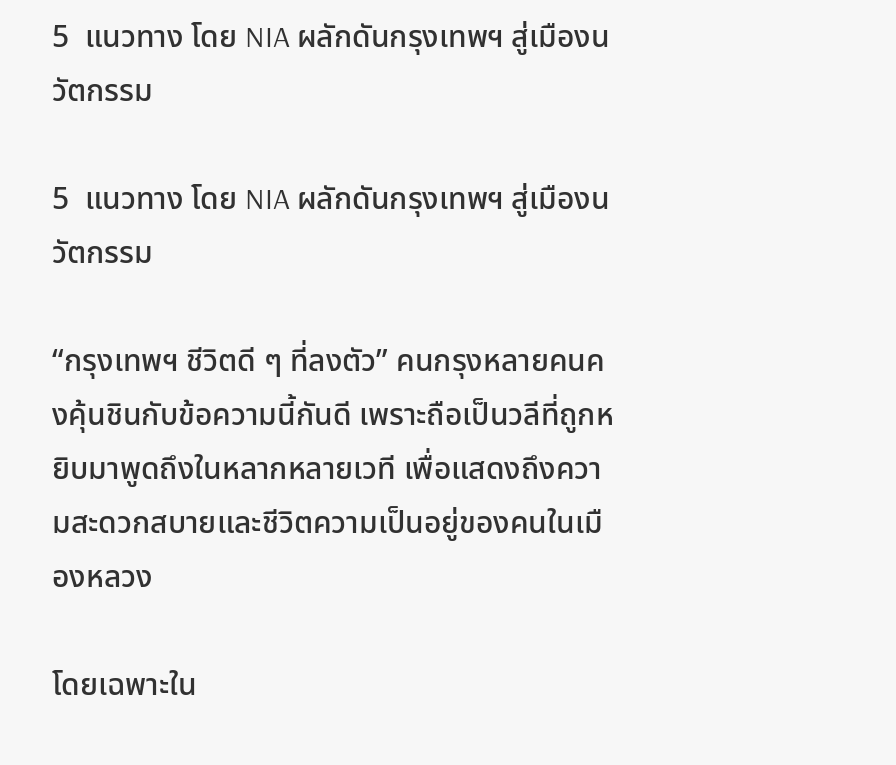5  แนวทาง โดย NIA ผลักดันกรุงเทพฯ สู่เมืองนวัตกรรม

5  แนวทาง โดย NIA ผลักดันกรุงเทพฯ สู่เมืองนวัตกรรม

“กรุงเทพฯ ชีวิตดี ๆ ที่ลงตัว” คนกรุงหลายคนคงคุ้นชินกับข้อความนี้กันดี เพราะถือเป็นวลีที่ถูกหยิบมาพูดถึงในหลากหลายเวที เพื่อแสดงถึงความสะดวกสบายและชีวิตความเป็นอยู่ของคนในเมืองหลวง

โดยเฉพาะใน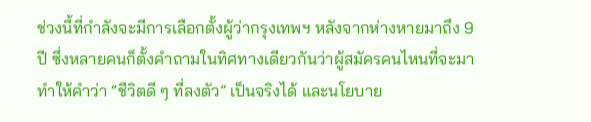ช่วงนี้ที่กำลังจะมีการเลือกตั้งผู้ว่ากรุงเทพฯ หลังจากห่างหายมาถึง 9 ปี ซึ่งหลายคนก็ตั้งคำถามในทิศทางเดียวกันว่าผู้สมัครคนไหนที่จะมาทำให้คำว่า “ชีวิตดี ๆ ที่ลงตัว” เป็นจริงได้ และนโยบาย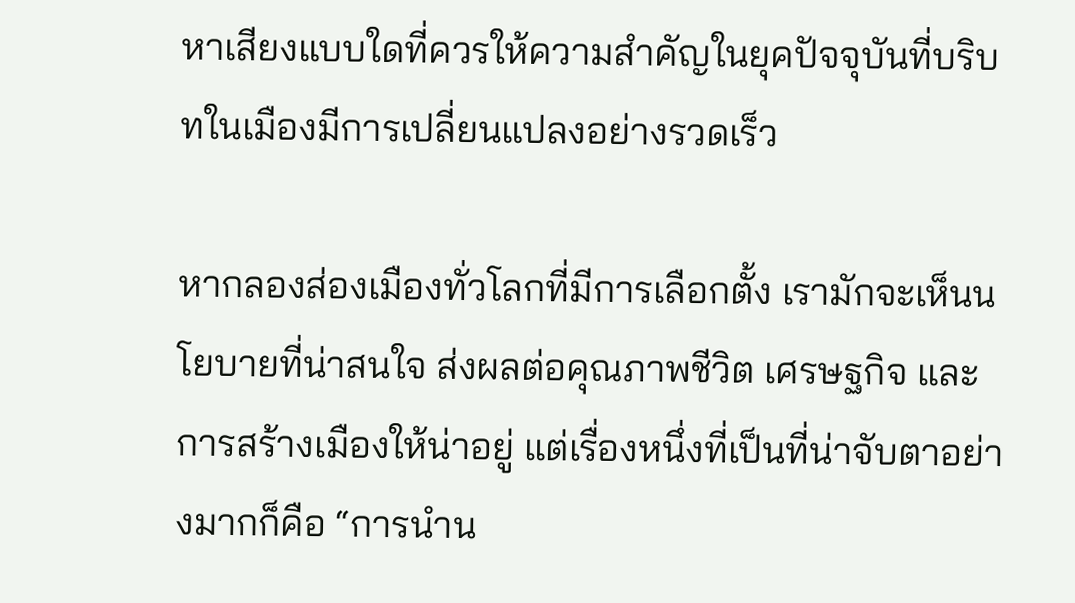หาเสียงแบบใดที่ควรให้ความสำคัญในยุคปัจจุบันที่บริบทในเมืองมีการเปลี่ยนแปลงอย่างรวดเร็ว

หากลองส่องเมืองทั่วโลกที่มีการเลือกตั้ง เรามักจะเห็นนโยบายที่น่าสนใจ ส่งผลต่อคุณภาพชีวิต เศรษฐกิจ และการสร้างเมืองให้น่าอยู่ แต่เรื่องหนึ่งที่เป็นที่น่าจับตาอย่างมากก็คือ “การนำน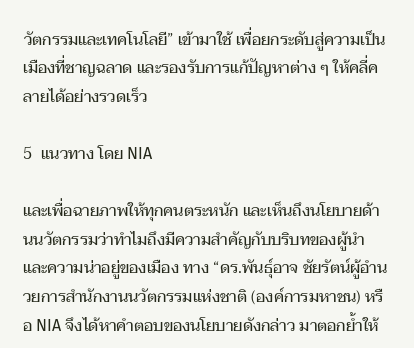วัตกรรมและเทคโนโลยี” เข้ามาใช้ เพื่อยกระดับสู่ความเป็นเมืองที่ชาญฉลาด และรองรับการแก้ปัญหาต่าง ๆ ให้คลี่คลายได้อย่างรวดเร็ว

5  แนวทาง โดย NIA

และเพื่อฉายภาพให้ทุกคนตระหนัก และเห็นถึงนโยบายด้านนวัตกรรมว่าทำไมถึงมีความสำคัญกับบริบทของผู้นำ และความน่าอยู่ของเมือง ทาง “ดร.พันธุ์อาจ ชัยรัตน์ผู้อำนวยการสำนักงานนวัตกรรมแห่งชาติ (องค์การมหาชน) หรือ NIA จึงได้หาคำตอบของนโยบายดังกล่าว มาตอกย้ำให้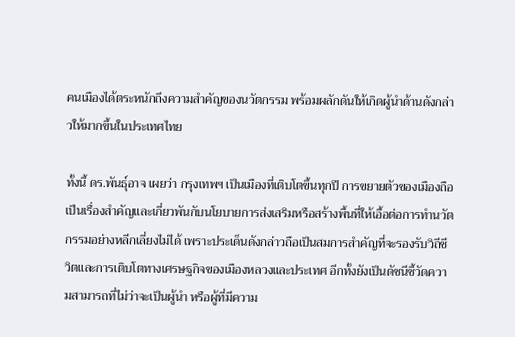คนเมืองได้ตระหนักถึงความสำคัญของนวัตกรรม พร้อมผลักดันให้เกิดผู้นำด้านดังกล่าวให้มากขึ้นในประเทศไทย

ทั้งนี้ ดร.พันธุ์อาจ เผยว่า กรุงเทพฯ เป็นเมืองที่เติบโตขึ้นทุกปี การขยายตัวของเมืองถือเป็นเรื่องสำคัญและเกี่ยวพันกับนโยบายการส่งเสริมหรือสร้างพื้นที่ให้เอื้อต่อการทำนวัตกรรมอย่างหลีกเลี่ยงไม่ได้ เพราะประเด็นดังกล่าวถือเป็นสมการสำคัญที่จะรองรับวิถีชีวิตและการเติบโตทางเศรษฐกิจของเมืองหลวงและประเทศ อีกทั้งยังเป็นดัชนีชี้วัดความสามารถที่ไม่ว่าจะเป็นผู้นำ หรือผู้ที่มีความ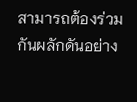สามารถต้องร่วมกันผลักดันอย่าง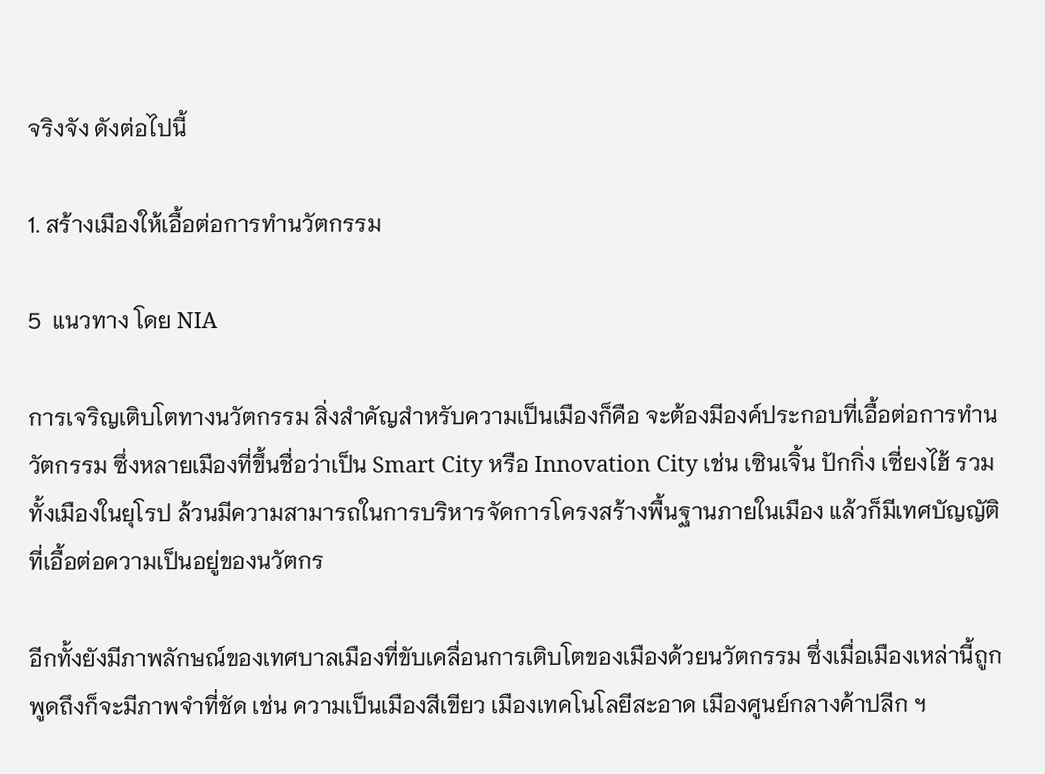จริงจัง ดังต่อไปนี้

1. สร้างเมืองให้เอื้อต่อการทำนวัตกรรม

5  แนวทาง โดย NIA

การเจริญเติบโตทางนวัตกรรม สิ่งสำคัญสำหรับความเป็นเมืองก็คือ จะต้องมีองค์ประกอบที่เอื้อต่อการทำนวัตกรรม ซึ่งหลายเมืองที่ขึ้นชื่อว่าเป็น Smart City หรือ Innovation City เช่น เซินเจิ้น ปักกิ่ง เซี่ยงไฮ้ รวมทั้งเมืองในยุโรป ล้วนมีความสามารถในการบริหารจัดการโครงสร้างพื้นฐานภายในเมือง แล้วก็มีเทศบัญญัติ ที่เอื้อต่อความเป็นอยู่ของนวัตกร

อีกทั้งยังมีภาพลักษณ์ของเทศบาลเมืองที่ขับเคลื่อนการเติบโตของเมืองด้วยนวัตกรรม ซึ่งเมื่อเมืองเหล่านี้ถูกพูดถึงก็จะมีภาพจำที่ชัด เช่น ความเป็นเมืองสีเขียว เมืองเทคโนโลยีสะอาด เมืองศูนย์กลางค้าปลีก ฯ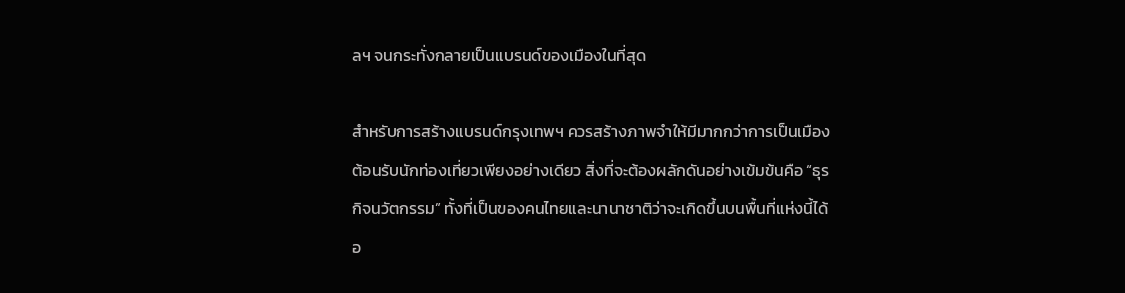ลฯ จนกระทั่งกลายเป็นแบรนด์ของเมืองในที่สุด

สำหรับการสร้างแบรนด์กรุงเทพฯ ควรสร้างภาพจำให้มีมากกว่าการเป็นเมืองต้อนรับนักท่องเที่ยวเพียงอย่างเดียว สิ่งที่จะต้องผลักดันอย่างเข้มข้นคือ “ธุรกิจนวัตกรรม” ทั้งที่เป็นของคนไทยและนานาชาติว่าจะเกิดขึ้นบนพื้นที่แห่งนี้ได้อ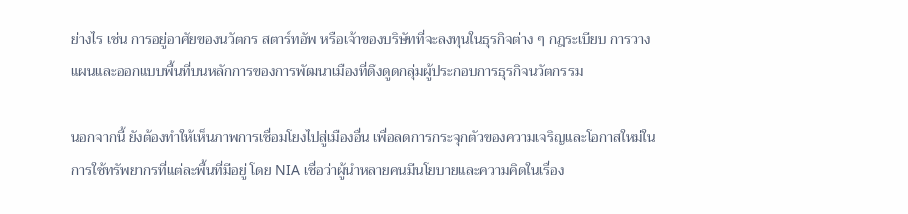ย่างไร เช่น การอยู่อาศัยของนวัตกร สตาร์ทอัพ หรือเจ้าของบริษัทที่จะลงทุนในธุรกิจต่าง ๆ กฎระเบียบ การวางแผนและออกแบบพื้นที่บนหลักการของการพัฒนาเมืองที่ดึงดูดกลุ่มผู้ประกอบการธุรกิจนวัตกรรม

นอกจากนี้ ยังต้องทำให้เห็นภาพการเชื่อมโยงไปสู่เมืองอื่น เพื่อลดการกระจุกตัวของความเจริญและโอกาสใหม่ในการใช้ทรัพยากรที่แต่ละพื้นที่มีอยู่ โดย NIA เชื่อว่าผู้นำหลายคนมีนโยบายและความคิดในเรื่อง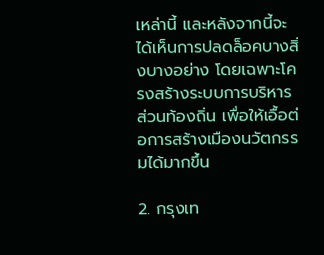เหล่านี้ และหลังจากนี้จะได้เห็นการปลดล็อคบางสิ่งบางอย่าง โดยเฉพาะโครงสร้างระบบการบริหารส่วนท้องถิ่น เพื่อให้เอื้อต่อการสร้างเมืองนวัตกรรมได้มากขึ้น

2. กรุงเท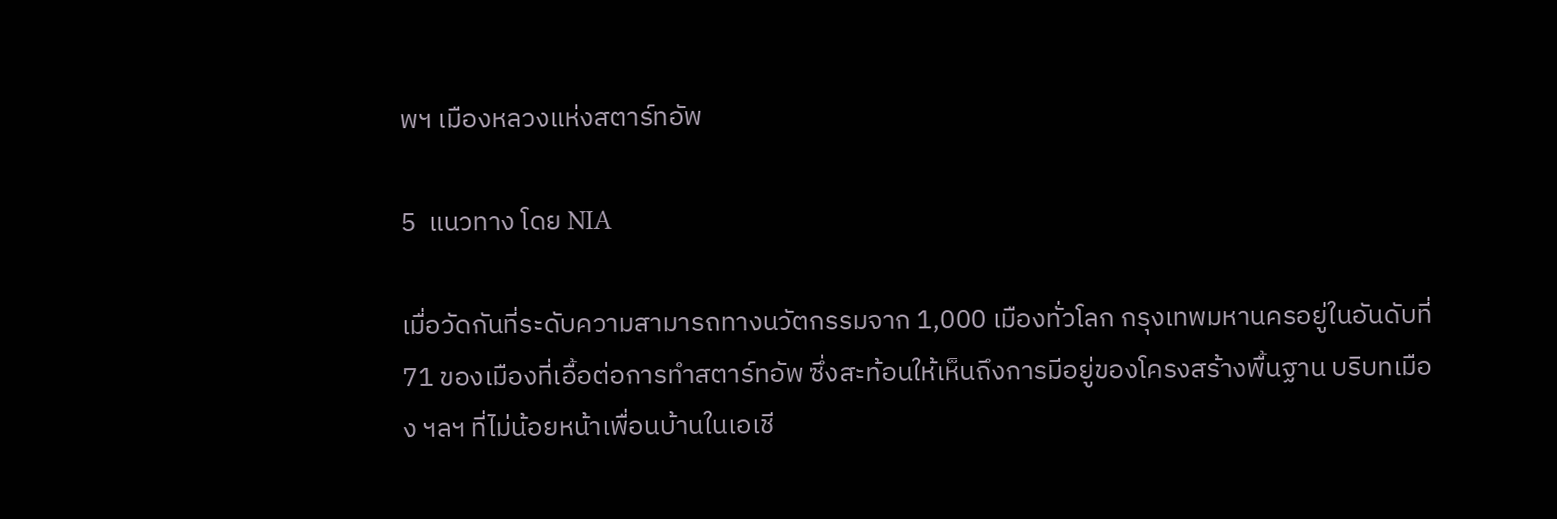พฯ เมืองหลวงแห่งสตาร์ทอัพ

5  แนวทาง โดย NIA

เมื่อวัดกันที่ระดับความสามารถทางนวัตกรรมจาก 1,000 เมืองทั่วโลก กรุงเทพมหานครอยู่ในอันดับที่ 71 ของเมืองที่เอื้อต่อการทำสตาร์ทอัพ ซึ่งสะท้อนให้เห็นถึงการมีอยู่ของโครงสร้างพื้นฐาน บริบทเมือง ฯลฯ ที่ไม่น้อยหน้าเพื่อนบ้านในเอเชี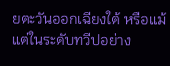ยตะวันออกเฉียงใต้ หรือแม้แต่ในระดับทวีปอย่าง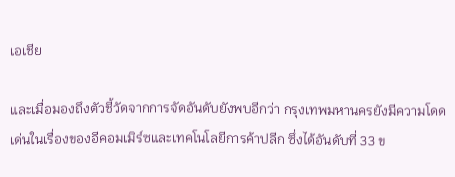เอเชีย

และเมื่อมองถึงตัวชี้วัดจากการจัดอันดับยังพบอีกว่า กรุงเทพมหานครยังมีความโดดเด่นในเรื่องของอีคอมเมิร์ซและเทคโนโลยีการค้าปลีก ซึ่งได้อันดับที่ 33 ข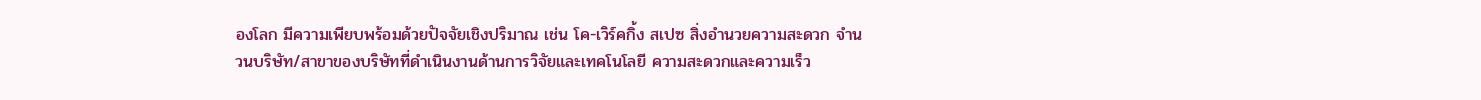องโลก มีความเพียบพร้อมด้วยปัจจัยเชิงปริมาณ เช่น โค-เวิร์คกิ้ง สเปซ สิ่งอำนวยความสะดวก จำนวนบริษัท/สาขาของบริษัทที่ดำเนินงานด้านการวิจัยและเทคโนโลยี ความสะดวกและความเร็ว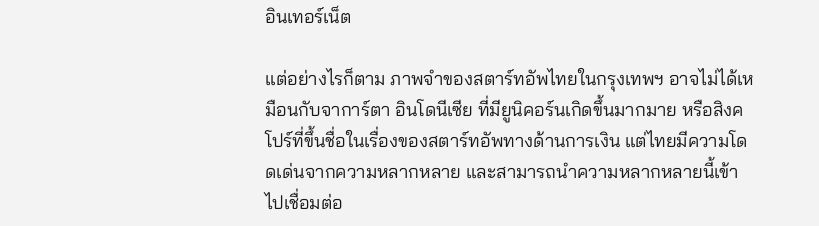อินเทอร์เน็ต

แต่อย่างไรก็ตาม ภาพจำของสตาร์ทอัพไทยในกรุงเทพฯ อาจไม่ได้เหมือนกับจาการ์ตา อินโดนีเซีย ที่มียูนิคอร์นเกิดขึ้นมากมาย หรือสิงคโปร์ที่ขึ้นชื่อในเรื่องของสตาร์ทอัพทางด้านการเงิน แต่ไทยมีความโดดเด่นจากความหลากหลาย และสามารถนำความหลากหลายนี้เข้าไปเชื่อมต่อ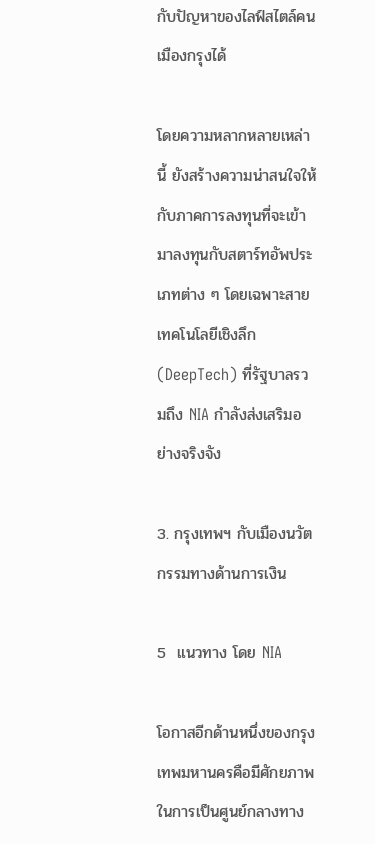กับปัญหาของไลฟ์สไตล์คนเมืองกรุงได้

โดยความหลากหลายเหล่านี้ ยังสร้างความน่าสนใจให้กับภาคการลงทุนที่จะเข้ามาลงทุนกับสตาร์ทอัพประเภทต่าง ๆ โดยเฉพาะสายเทคโนโลยีเชิงลึก (DeepTech) ที่รัฐบาลรวมถึง NIA กำลังส่งเสริมอย่างจริงจัง

3. กรุงเทพฯ กับเมืองนวัตกรรมทางด้านการเงิน

5  แนวทาง โดย NIA

โอกาสอีกด้านหนึ่งของกรุงเทพมหานครคือมีศักยภาพในการเป็นศูนย์กลางทาง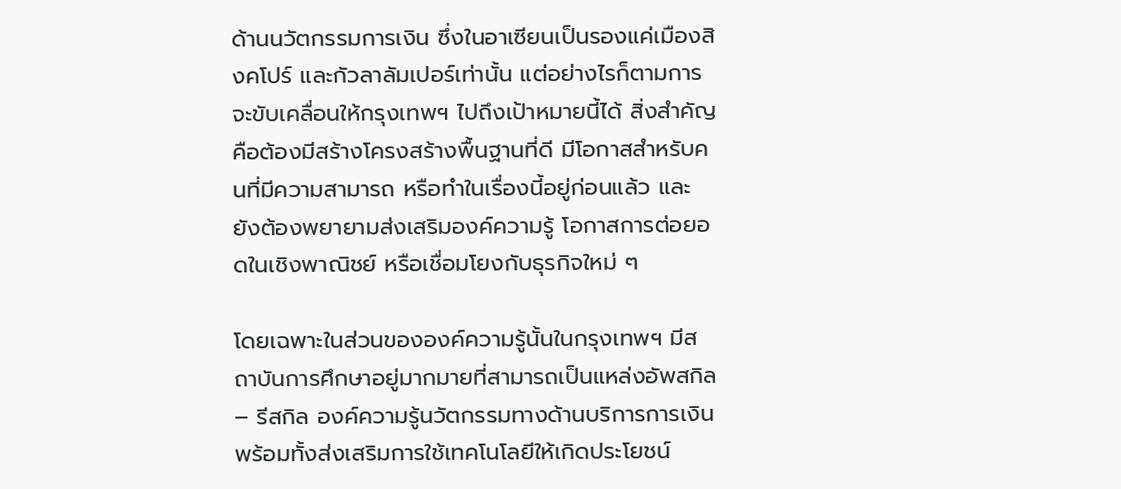ด้านนวัตกรรมการเงิน ซึ่งในอาเซียนเป็นรองแค่เมืองสิงคโปร์ และกัวลาลัมเปอร์เท่านั้น แต่อย่างไรก็ตามการจะขับเคลื่อนให้กรุงเทพฯ ไปถึงเป้าหมายนี้ได้ สิ่งสำคัญคือต้องมีสร้างโครงสร้างพื้นฐานที่ดี มีโอกาสสำหรับคนที่มีความสามารถ หรือทำในเรื่องนี้อยู่ก่อนแล้ว และยังต้องพยายามส่งเสริมองค์ความรู้ โอกาสการต่อยอดในเชิงพาณิชย์ หรือเชื่อมโยงกับธุรกิจใหม่ ๆ

โดยเฉพาะในส่วนขององค์ความรู้นั้นในกรุงเทพฯ มีสถาบันการศึกษาอยู่มากมายที่สามารถเป็นแหล่งอัพสกิล – รีสกิล องค์ความรู้นวัตกรรมทางด้านบริการการเงิน พร้อมทั้งส่งเสริมการใช้เทคโนโลยีให้เกิดประโยชน์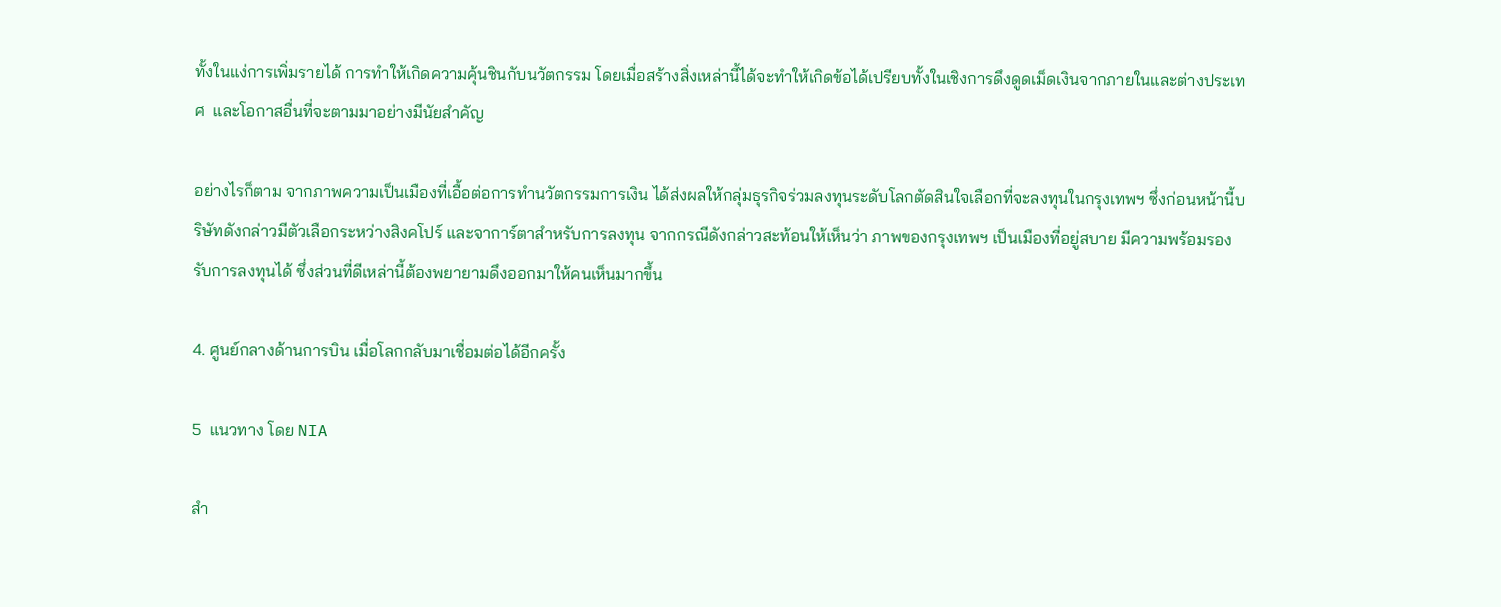ทั้งในแง่การเพิ่มรายได้ การทำให้เกิดความคุ้นชินกับนวัตกรรม โดยเมื่อสร้างสิ่งเหล่านี้ได้จะทำให้เกิดข้อได้เปรียบทั้งในเชิงการดึงดูดเม็ดเงินจากภายในและต่างประเทศ  และโอกาสอื่นที่จะตามมาอย่างมีนัยสำคัญ

อย่างไรก็ตาม จากภาพความเป็นเมืองที่เอื้อต่อการทำนวัตกรรมการเงิน ได้ส่งผลให้กลุ่มธุรกิจร่วมลงทุนระดับโลกตัดสินใจเลือกที่จะลงทุนในกรุงเทพฯ ซึ่งก่อนหน้านี้บริษัทดังกล่าวมีตัวเลือกระหว่างสิงคโปร์ และจาการ์ตาสำหรับการลงทุน จากกรณีดังกล่าวสะท้อนให้เห็นว่า ภาพของกรุงเทพฯ เป็นเมืองที่อยู่สบาย มีความพร้อมรองรับการลงทุนได้ ซึ่งส่วนที่ดีเหล่านี้ต้องพยายามดึงออกมาให้คนเห็นมากขึ้น

4. ศูนย์กลางด้านการบิน เมื่อโลกกลับมาเชื่อมต่อได้อีกครั้ง

5  แนวทาง โดย NIA

สำ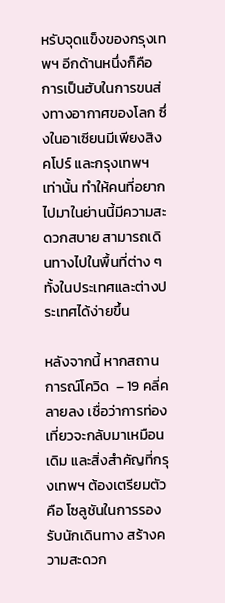หรับจุดแข็งของกรุงเทพฯ อีกด้านหนึ่งก็คือ การเป็นฮับในการขนส่งทางอากาศของโลก ซึ่งในอาเซียนมีเพียงสิงคโปร์ และกรุงเทพฯ เท่านั้น ทำให้คนที่อยากไปมาในย่านนี้มีความสะดวกสบาย สามารถเดินทางไปในพื้นที่ต่าง ๆ  ทั้งในประเทศและต่างประเทศได้ง่ายขึ้น

หลังจากนี้ หากสถานการณ์โควิด  – 19 คลี่คลายลง เชื่อว่าการท่องเที่ยวจะกลับมาเหมือนเดิม และสิ่งสำคัญที่กรุงเทพฯ ต้องเตรียมตัวคือ โซลูชันในการรองรับนักเดินทาง สร้างความสะดวก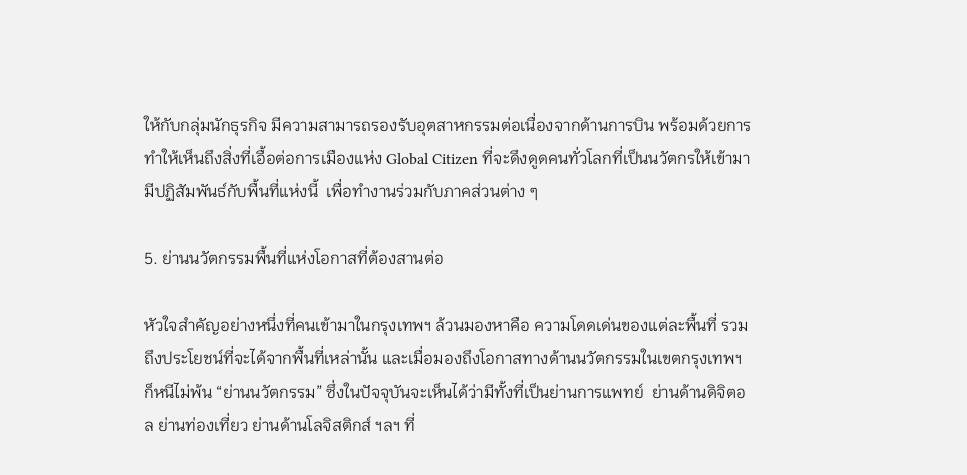ให้กับกลุ่มนักธุรกิจ มีความสามารถรองรับอุตสาหกรรมต่อเนื่องจากด้านการบิน พร้อมด้วยการทำให้เห็นถึงสิ่งที่เอื้อต่อการเมืองแห่ง Global Citizen ที่จะดึงดูดคนทั่วโลกที่เป็นนวัตกรให้เข้ามามีปฏิสัมพันธ์กับพื้นที่แห่งนี้  เพื่อทำงานร่วมกับภาคส่วนต่าง ๆ

5. ย่านนวัตกรรมพื้นที่แห่งโอกาสที่ต้องสานต่อ

หัวใจสำคัญอย่างหนึ่งที่คนเข้ามาในกรุงเทพฯ ล้วนมองหาคือ ความโดดเด่นของแต่ละพื้นที่ รวมถึงประโยชน์ที่จะได้จากพื้นที่เหล่านั้น และเมื่อมองถึงโอกาสทางด้านนวัตกรรมในเขตกรุงเทพฯ ก็หนีไม่พ้น “ย่านนวัตกรรม” ซึ่งในปัจจุบันจะเห็นได้ว่ามีทั้งที่เป็นย่านการแพทย์  ย่านด้านดิจิตอล ย่านท่องเที่ยว ย่านด้านโลจิสติกส์ ฯลฯ ที่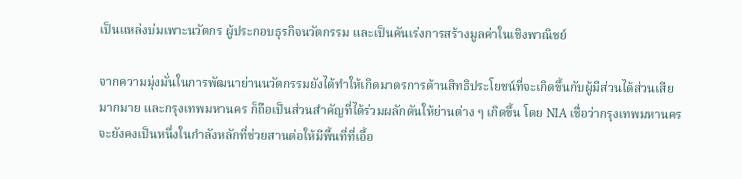เป็นแหล่งบ่มเพาะนวัตกร ผู้ประกอบธุรกิจนวัตกรรม และเป็นคันเร่งการสร้างมูลค่าในเชิงพาณิชย์

จากความมุ่งมั่นในการพัฒนาย่านนวัตกรรมยังได้ทำให้เกิดมาตรการด้านสิทธิประโยชน์ที่จะเกิดขึ้นกับผู้มีส่วนได้ส่วนเสียมากมาย และกรุงเทพมหานคร ก็ถือเป็นส่วนสำคัญที่ได้ร่วมผลักดันให้ย่านต่าง ๆ เกิดขึ้น โดย NIA เชื่อว่ากรุงเทพมหานคร จะยังคงเป็นหนึ่งในกำลังหลักที่ช่วยสานต่อให้มีพื้นที่ที่เอื้อ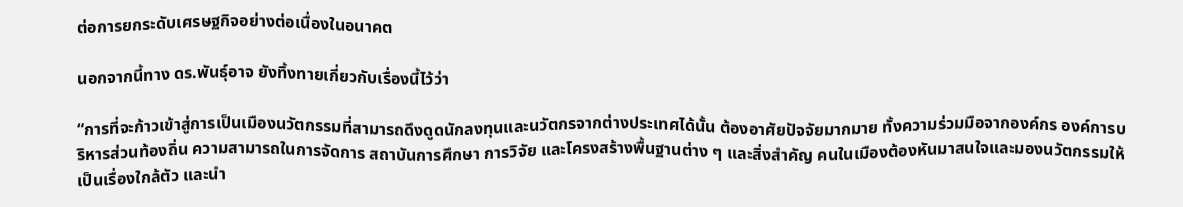ต่อการยกระดับเศรษฐกิจอย่างต่อเนื่องในอนาคต

นอกจากนี้ทาง ดร.พันธุ์อาจ ยังทิ้งทายเกี่ยวกับเรื่องนี้ไว้ว่า

“การที่จะก้าวเข้าสู่การเป็นเมืองนวัตกรรมที่สามารถดึงดูดนักลงทุนและนวัตกรจากต่างประเทศได้นั้น ต้องอาศัยปัจจัยมากมาย ทั้งความร่วมมือจากองค์กร องค์การบริหารส่วนท้องถิ่น ความสามารถในการจัดการ สถาบันการศึกษา การวิจัย และโครงสร้างพื้นฐานต่าง ๆ และสิ่งสำคัญ คนในเมืองต้องหันมาสนใจและมองนวัตกรรมให้เป็นเรื่องใกล้ตัว และนำ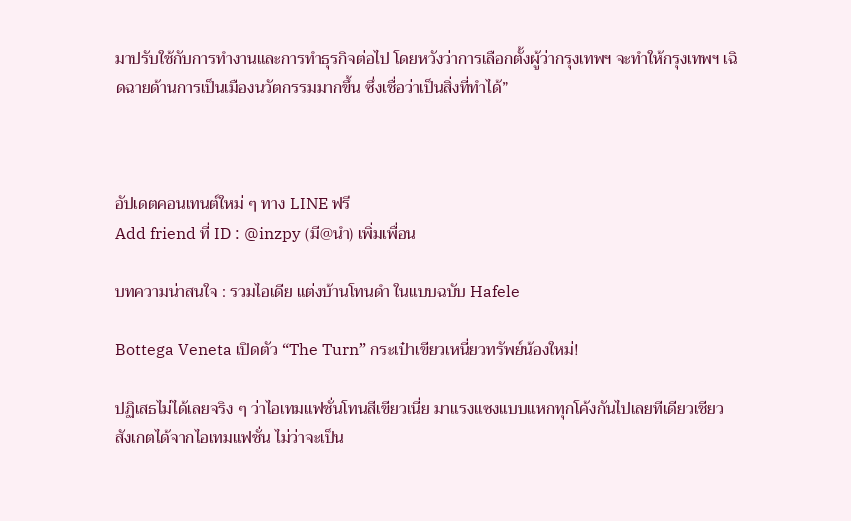มาปรับใช้กับการทำงานและการทำธุรกิจต่อไป โดยหวังว่าการเลือกตั้งผู้ว่ากรุงเทพฯ จะทำให้กรุงเทพฯ เฉิดฉายด้านการเป็นเมืองนวัตกรรมมากขึ้น ซึ่งเชื่อว่าเป็นสิ่งที่ทำได้”



อัปเดตคอนเทนต์ใหม่ ๆ ทาง LINE ฟรี
Add friend ที่ ID : @inzpy (มี@นำ) เพิ่มเพื่อน

บทความน่าสนใจ : รวมไอเดีย แต่งบ้านโทนดำ ในแบบฉบับ Hafele

Bottega Veneta เปิดตัว “The Turn” กระเป๋าเขียวเหนี่ยวทรัพย์น้องใหม่!

ปฏิเสธไม่ได้เลยจริง ๆ ว่าไอเทมแฟชั่นโทนสีเขียวเนี่ย มาแรงแซงแบบแหกทุกโค้งกันไปเลยทีเดียวเชียว สังเกตได้จากไอเทมแฟชั่น ไม่ว่าจะเป็น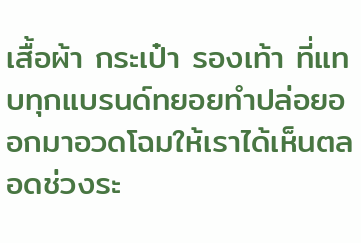เสื้อผ้า กระเป๋า รองเท้า ที่แทบทุกแบรนด์ทยอยทำปล่อยออกมาอวดโฉมให้เราได้เห็นตลอดช่วงระ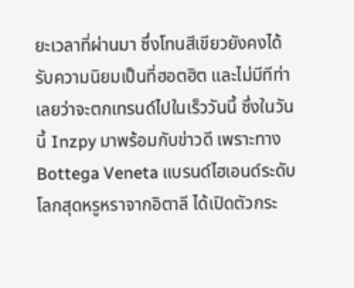ยะเวลาที่ผ่านมา ซึ่งโทนสีเขียวยังคงได้รับความนิยมเป็นที่ฮอตฮิต และไม่มีทีท่าเลยว่าจะตกเทรนด์ไปในเร็ววันนี้ ซึ่งในวันนี้ Inzpy มาพร้อมกับข่าวดี เพราะทาง Bottega Veneta แบรนด์ไฮเอนด์ระดับโลกสุดหรูหราจากอิตาลี ได้เปิดตัวกระ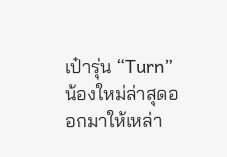เป๋ารุ่น “Turn” น้องใหม่ล่าสุดออกมาให้เหล่า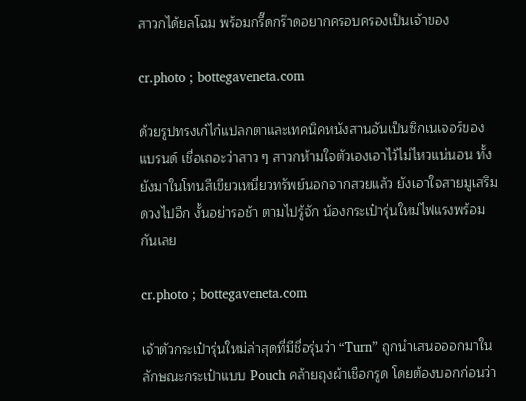สาวกได้ยลโฉม พร้อมกรี๊ดกร๊าดอยากครอบครองเป็นเจ้าของ

cr.photo ; bottegaveneta.com

ด้วยรูปทรงเก๋ไก๋แปลกตาและเทคนิคหนังสานอันเป็นซิกเนเจอร์ของแบรนด์ เชื่อเถอะว่าสาว ๆ สาวกห้ามใจตัวเองเอาไว้ไม่ไหวแน่นอน ทั้งยังมาในโทนสีเขียวเหนี่ยวทรัพย์นอกจากสวยแล้ว ยังเอาใจสายมูเสริมดวงไปอีก งั้นอย่ารอช้า ตามไปรู้จัก น้องกระเป๋ารุ่นใหม่ไฟแรงพร้อมกันเลย

cr.photo ; bottegaveneta.com

เจ้าตัวกระเป๋ารุ่นใหม่ล่าสุดที่มีชื่อรุ่นว่า “Turn” ถูกนำเสนอออกมาในลักษณะกระเป๋าแบบ Pouch คล้ายถุงผ้าเชือกรูด โดยต้องบอกก่อนว่า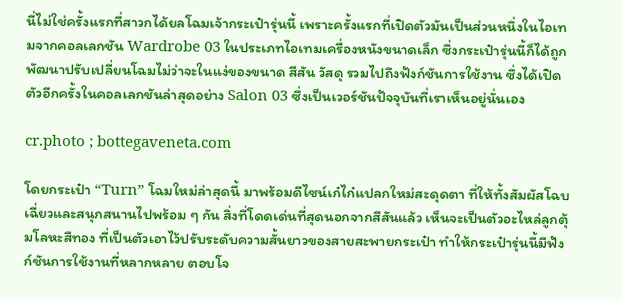นี่ไม่ใช่ครั้งแรกที่สาวกได้ยลโฉมเจ้ากระเป๋ารุ่นนี้ เพราะครั้งแรกที่เปิดตัวมันเป็นส่วนหนึ่งในไอเทมจากคอลเลกชัน Wardrobe 03 ในประเภทไอเทมเครื่องหนังขนาดเล็ก ซึ่งกระเป๋ารุ่นนี้ก็ได้ถูกพัฒนาปรับเปลี่ยนโฉมไม่ว่าจะในแง่ของขนาด สีสัน วัสดุ รวมไปถึงฟังก์ชันการใช้งาน ซึ่งได้เปิดตัวอีกครั้งในคอลเลกชันล่าสุดอย่าง Salon 03 ซึ่งเป็นเวอร์ชันปัจจุบันที่เราเห็นอยู่นั่นเอง

cr.photo ; bottegaveneta.com

โดยกระเป๋า “Turn” โฉมใหม่ล่าสุดนี้ มาพร้อมดีไซน์เก๋ไก๋แปลกใหม่สะดุดตา ที่ให้ทั้งสัมผัสโฉบเฉี่ยวและสนุกสนานไปพร้อม ๆ กัน สิ่งที่โดดเด่นที่สุดนอกจากสีสันแล้ว เห็นจะเป็นตัวอะไหล่ลูกตุ้มโลหะสีทอง ที่เป็นตัวเอาไว้ปรับระดับความสั้นยาวของสายสะพายกระเป๋า ทำให้กระเป๋ารุ่นนี้มีฟังก์ชันการใช้งานที่หลากหลาย ตอบโจ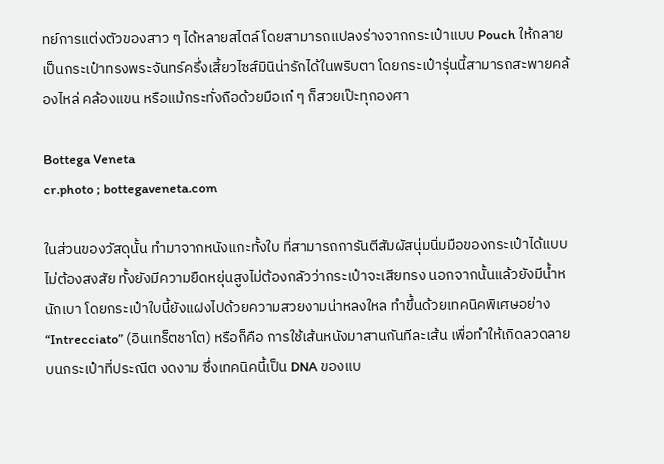ทย์การแต่งตัวของสาว ๆ ได้หลายสไตล์ โดยสามารถแปลงร่างจากกระเป๋าแบบ Pouch ให้กลายเป็นกระเป๋าทรงพระจันทร์ครึ่งเสี้ยวไซส์มินิน่ารักได้ในพริบตา โดยกระเป๋ารุ่นนี้สามารถสะพายคล้องไหล่ คล้องแขน หรือแม้กระทั่งถือด้วยมือเก๋ ๆ ก็สวยเป๊ะทุกองศา

Bottega Veneta
cr.photo ; bottegaveneta.com

ในส่วนของวัสดุนั้น ทำมาจากหนังแกะทั้งใบ ที่สามารถการันตีสัมผัสนุ่มนิ่มมือของกระเป๋าได้แบบไม่ต้องสงสัย ทั้งยังมีความยืดหยุ่นสูงไม่ต้องกลัวว่ากระเป๋าจะเสียทรง นอกจากนั้นแล้วยังมีน้ำหนักเบา โดยกระเป๋าใบนี้ยังแฝงไปด้วยความสวยงามน่าหลงใหล ทำขึ้นด้วยเทคนิคพิเศษอย่าง “Intrecciato” (อินเทร็ตชาโต) หรือก็คือ การใช้เส้นหนังมาสานกันทีละเส้น เพื่อทำให้เกิดลวดลายบนกระเป๋าที่ประณีต งดงาม ซึ่งเทคนิคนี้เป็น DNA ของแบ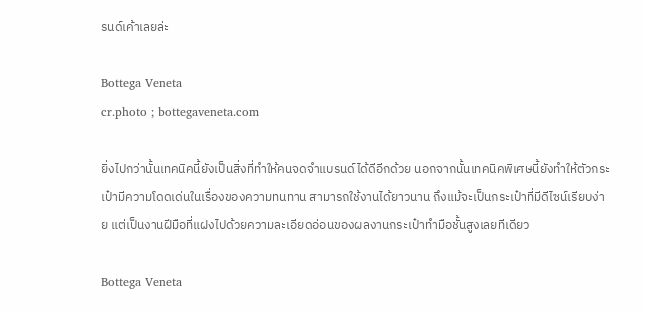รนด์เค้าเลยล่ะ

Bottega Veneta
cr.photo ; bottegaveneta.com

ยิ่งไปกว่านั้นเทคนิคนี้ยังเป็นสิ่งที่ทำให้คนจดจำแบรนด์ได้ดีอีกด้วย นอกจากนั้นเทคนิคพิเศษนี้ยังทำให้ตัวกระเป๋ามีความโดดเด่นในเรื่องของความทนทาน สามารถใช้งานได้ยาวนาน ถึงแม้จะเป็นกระเป๋าที่มีดีไซน์เรียบง่าย แต่เป็นงานฝีมือที่แฝงไปด้วยความละเอียดอ่อนของผลงานกระเป๋าทำมือชั้นสูงเลยทีเดียว

Bottega Veneta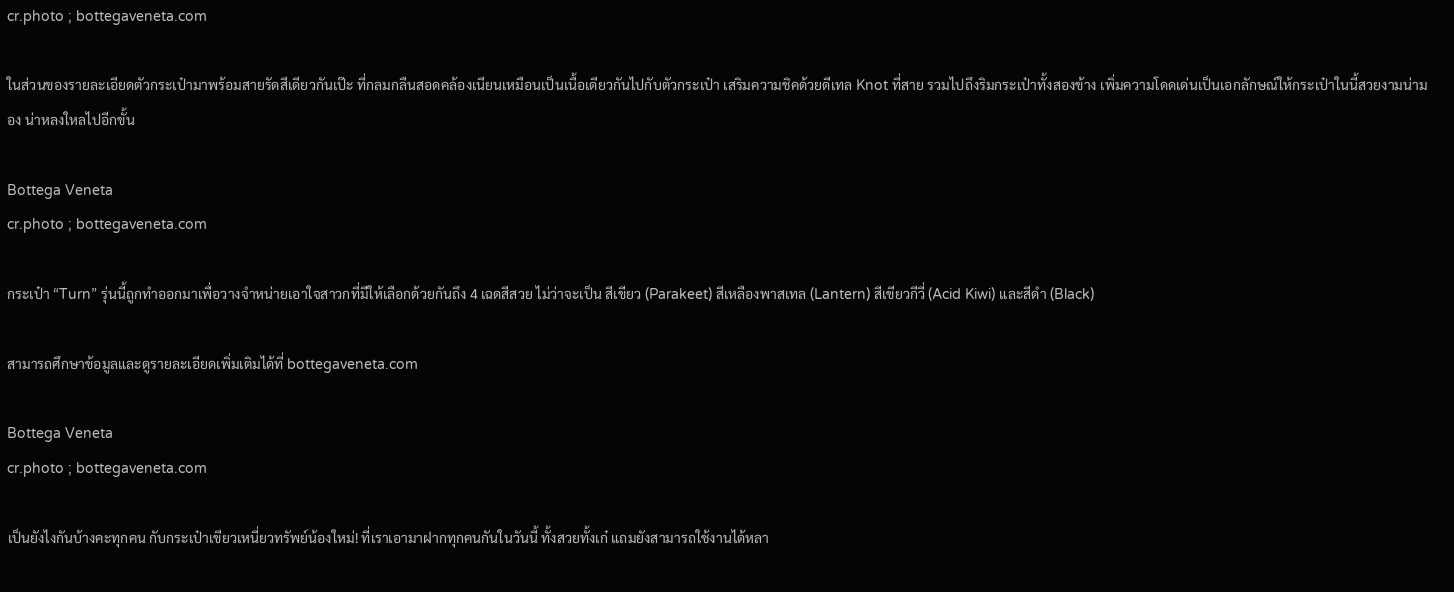cr.photo ; bottegaveneta.com

ในส่วนของรายละเอียดตัวกระเป๋ามาพร้อมสายรัดสีเดียวกันเป๊ะ ที่กลมกลืนสอดคล้องเนียนเหมือนเป็นเนื้อเดียวกันไปกับตัวกระเป๋า เสริมความชิคด้วยดีเทล Knot ที่สาย รวมไปถึงริมกระเป๋าทั้งสองข้าง เพิ่มความโดดเด่นเป็นเอกลักษณ์ให้กระเป๋าในนี้สวยงามน่ามอง น่าหลงใหลไปอีกขั้น

Bottega Veneta
cr.photo ; bottegaveneta.com

กระเป๋า “Turn” รุ่นนี้ถูกทำออกมาเพื่อวางจำหน่ายเอาใจสาวกที่มีให้เลือกด้วยกันถึง 4 เฉดสีสวย ไม่ว่าจะเป็น สีเขียว (Parakeet) สีเหลืองพาสเทล (Lantern) สีเขียวกีวี่ (Acid Kiwi) และสีดำ (Black)

สามารถศึกษาข้อมูลและดูรายละเอียดเพิ่มเติมได้ที่ bottegaveneta.com

Bottega Veneta
cr.photo ; bottegaveneta.com

เป็นยังไงกันบ้างคะทุกคน กับกระเป๋าเขียวเหนี่ยวทรัพย์น้องใหม่! ที่เราเอามาฝากทุกคนกันในวันนี้ ทั้งสวยทั้งเก๋ แถมยังสามารถใช้งานได้หลา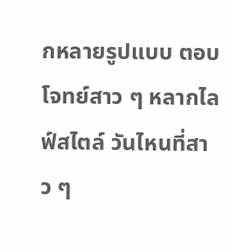กหลายรูปแบบ ตอบโจทย์สาว ๆ หลากไลฟ์สไตล์ วันไหนที่สาว ๆ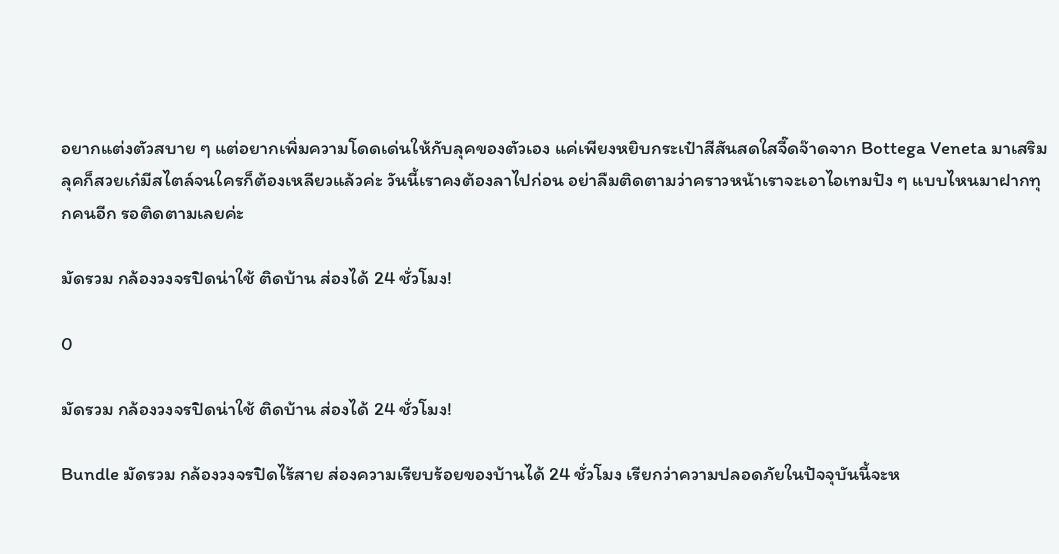อยากแต่งตัวสบาย ๆ แต่อยากเพิ่มความโดดเด่นให้กับลุคของตัวเอง แค่เพียงหยิบกระเป๋าสีสันสดใสจี๊ดจ๊าดจาก Bottega Veneta มาเสริมลุคก็สวยเก๋มีสไตล์จนใครก็ต้องเหลียวแล้วค่ะ วันนี้เราคงต้องลาไปก่อน อย่าลืมติดตามว่าคราวหน้าเราจะเอาไอเทมปัง ๆ แบบไหนมาฝากทุกคนอีก รอติดตามเลยค่ะ

มัดรวม กล้องวงจรปิดน่าใช้ ติดบ้าน ส่องได้ 24 ชั่วโมง!

0

มัดรวม กล้องวงจรปิดน่าใช้ ติดบ้าน ส่องได้ 24 ชั่วโมง!

Bundle มัดรวม กล้องวงจรปิดไร้สาย ส่องความเรียบร้อยของบ้านได้ 24 ชั่วโมง เรียกว่าความปลอดภัยในปัจจุบันนี้จะห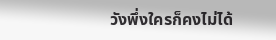วังพึ่งใครก็คงไม่ได้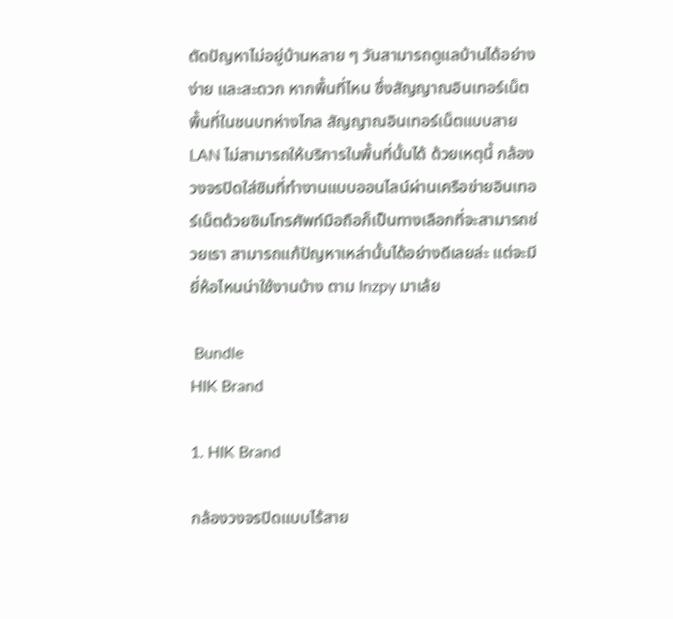ตัดปัญหาไม่อยู่บ้านหลาย ๆ วันสามารถดูแลบ้านได้อย่างง่าย และสะดวก หากพื้นที่ไหน ซึ่งสัญญาณอินเทอร์เน็ต พื้นที่ในชนบทห่างไกล สัญญาณอินเทอร์เน็ตแบบสาย LAN ไม่สามารถให้บริการในพื้นที่นั้นได้ ด้วยเหตุนี้ กล้องวงจรปิดใส่ซิมที่ทำงานแบบออนไลน์ผ่านเครือข่ายอินเทอร์เน็ตด้วยซิมโทรศัพท์มือถือก็เป็นทางเลือกที่จะสามารถช่วยเรา สามารถแก้ปัญหาเหล่านั้นได้อย่างดีเลยล่ะ แต่จะมียี่ห้อไหนน่าใช้งานบ้าง ตาม Inzpy มาเล้ย

 Bundle
HIK Brand

1. HIK Brand

กล้องวงจรปิดแบบไร้สาย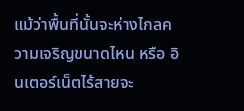แม้ว่าพื้นที่นั้นจะห่างไกลความเจริญขนาดไหน หรือ อินเตอร์เน็ตไร้สายจะ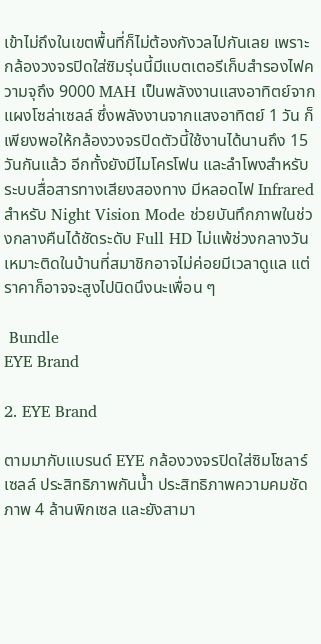เข้าไม่ถึงในเขตพื้นที่ก็ไม่ต้องกังวลไปกันเลย เพราะกล้องวงจรปิดใส่ซิมรุ่นนี้มีแบตเตอรีเก็บสำรองไฟความจุถึง 9000 MAH เป็นพลังงานแสงอาทิตย์จากแผงโซล่าเซลล์ ซึ่งพลังงานจากแสงอาทิตย์ 1 วัน ก็เพียงพอให้กล้องวงจรปิดตัวนี้ใช้งานได้นานถึง 15 วันกันแล้ว อีกทั้งยังมีไมโครโฟน และลำโพงสำหรับระบบสื่อสารทางเสียงสองทาง มีหลอดไฟ Infrared สำหรับ Night Vision Mode ช่วยบันทึกภาพในช่วงกลางคืนได้ชัดระดับ Full HD ไม่แพ้ช่วงกลางวัน เหมาะติดในบ้านที่สมาชิกอาจไม่ค่อยมีเวลาดูแล แต่ราคาก็อาจจะสูงไปนิดนึงนะเพื่อน ๆ

 Bundle
EYE Brand

2. EYE Brand

ตามมากับแบรนด์ EYE กล้องวงจรปิดใส่ซิมโซลาร์เซลล์ ประสิทธิภาพกันน้ำ ประสิทธิภาพความคมชัดภาพ 4 ล้านพิกเซล และยังสามา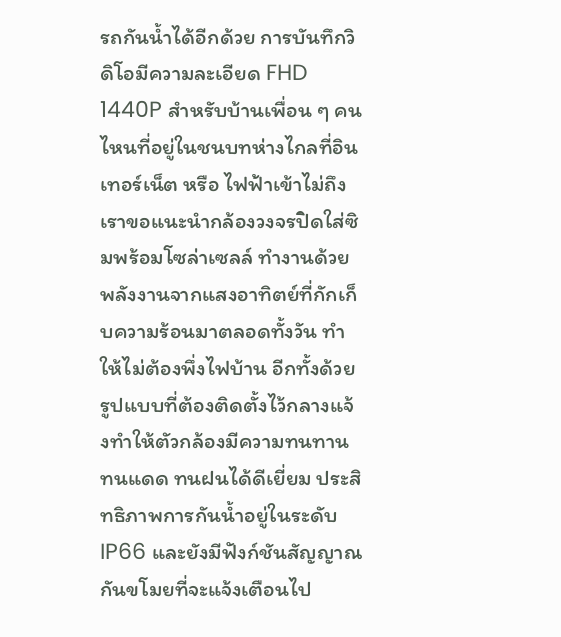รถกันน้ำได้อีกด้วย การบันทึกวิดิโอมีความละเอียด FHD 1440P สำหรับบ้านเพื่อน ๆ คนไหนที่อยู่ในชนบทห่างไกลที่อินเทอร์เน็ต หรือ ไฟฟ้าเข้าไม่ถึง เราขอแนะนำกล้องวงจรปิดใส่ซิมพร้อมโซล่าเซลล์ ทำงานด้วยพลังงานจากแสงอาทิตย์ที่กักเก็บความร้อนมาตลอดทั้งวัน ทำให้ไม่ต้องพึ่งไฟบ้าน อีกทั้งด้วยรูปแบบที่ต้องติดตั้งไว้กลางแจ้งทำให้ตัวกล้องมีความทนทาน ทนแดด ทนฝนได้ดีเยี่ยม ประสิทธิภาพการกันน้ำอยู่ในระดับ IP66 และยังมีฟังก์ชันสัญญาณกันขโมยที่จะแจ้งเตือนไป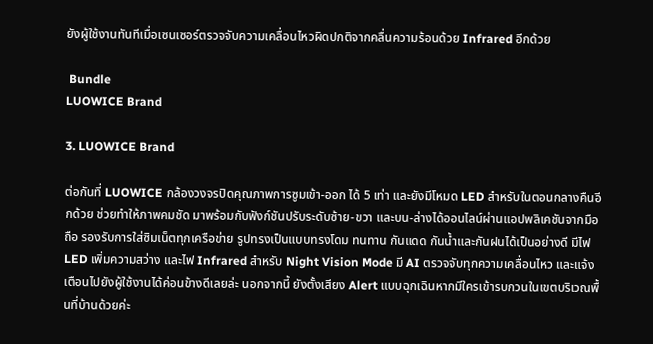ยังผู้ใช้งานทันทีเมื่อเซนเซอร์ตรวจจับความเคลื่อนไหวผิดปกติจากคลื่นความร้อนด้วย Infrared อีกด้วย

 Bundle
LUOWICE Brand

3. LUOWICE Brand

ต่อกันที่ LUOWICE กล้องวงจรปิดคุณภาพการซูมเข้า-ออก ได้ 5 เท่า และยังมีโหมด LED สำหรับในตอนกลางคืนอีกด้วย ช่วยทำให้ภาพคมชัด มาพร้อมกับฟังก์ชันปรับระดับซ้าย-ขวา และบน-ล่างได้ออนไลน์ผ่านแอปพลิเคชันจากมือถือ รองรับการใส่ซิมเน็ตทุกเครือข่าย รูปทรงเป็นแบบทรงโดม ทนทาน กันแดด กันน้ำและกันฝนได้เป็นอย่างดี มีไฟ LED เพิ่มความสว่าง และไฟ Infrared สำหรับ Night Vision Mode มี AI ตรวจจับทุกความเคลื่อนไหว และแจ้งเตือนไปยังผู้ใช้งานได้ค่อนข้างดีเลยล่ะ นอกจากนี้ ยังตั้งเสียง Alert แบบฉุกเฉินหากมีใครเข้ารบกวนในเขตบริเวณพื้นที่บ้านด้วยค่ะ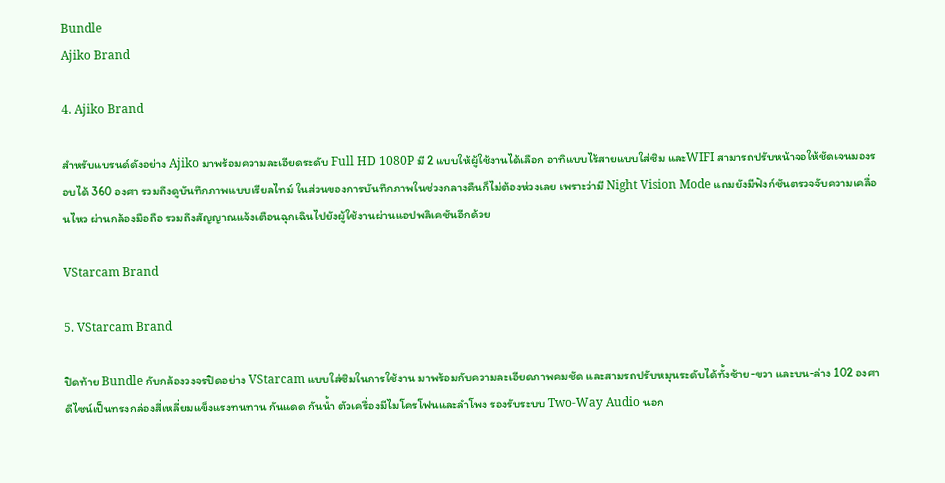Bundle
Ajiko Brand

4. Ajiko Brand

สำหรับแบรนด์ดังอย่าง Ajiko มาพร้อมความละเอียดระดับ Full HD 1080P มี 2 แบบให้ผู้ใช้งานได้เลือก อาทิแบบไร้สายแบบใส่ซิม และWIFI สามารถปรับหน้าจอให้ชัดเจนมองรอบได้ 360 องศา รวมถึงดูบันทึกภาพแบบเรียลไทม์ ในส่วนของการบันทึกภาพในช่วงกลางคืนก็ไม่ต้องห่วงเลย เพราะว่ามี Night Vision Mode แถมยังมีฟังก์ชันตรวจจับความเคลื่อนไหว ผ่านกล้องมือถือ รวมถึงสัญญาณแจ้งเตือนฉุกเฉินไปยังผู้ใช้งานผ่านแอปพลิเคชันอีกด้วย

VStarcam Brand

5. VStarcam Brand

ปิดท้าย Bundle กับกล้องวงจรปิดอย่าง VStarcam แบบใส่ซิมในการใช้งาน มาพร้อมกับความละเอียดภาพคมชัด และสามรถปรับหมุนระดับได้ทั้งซ้าย-ขวา และบน-ล่าง 102 องศา ดีไซน์เป็นทรงกล่องสี่เหลี่ยมแข็งแรงทนทาน กันแดด กันน้ำ ตัวเครื่องมีไมโครโฟนและลำโพง รองรับระบบ Two-Way Audio นอก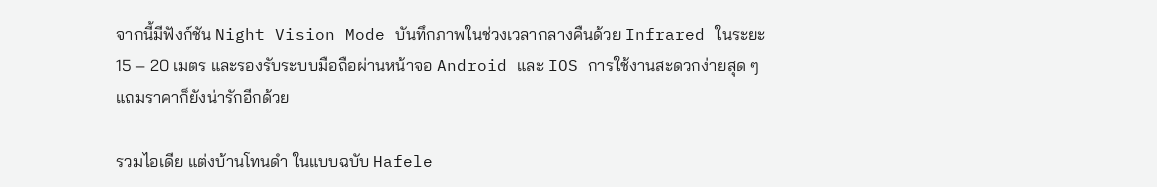จากนี้มีฟังก์ชัน Night Vision Mode บันทึกภาพในช่วงเวลากลางคืนด้วย Infrared ในระยะ 15 – 20 เมตร และรองรับระบบมือถือผ่านหน้าจอ Android และ IOS การใช้งานสะดวกง่ายสุด ๆ แถมราคาก็ยังน่ารักอีกด้วย

รวมไอเดีย แต่งบ้านโทนดำ ในแบบฉบับ Hafele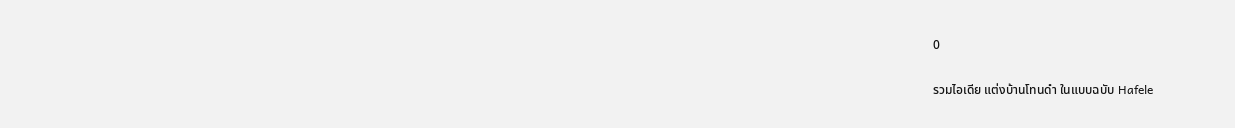0

รวมไอเดีย แต่งบ้านโทนดำ ในแบบฉบับ Hafele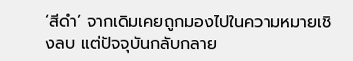‘สีดำ’ จากเดิมเคยถูกมองไปในความหมายเชิงลบ แต่ปัจจุบันกลับกลาย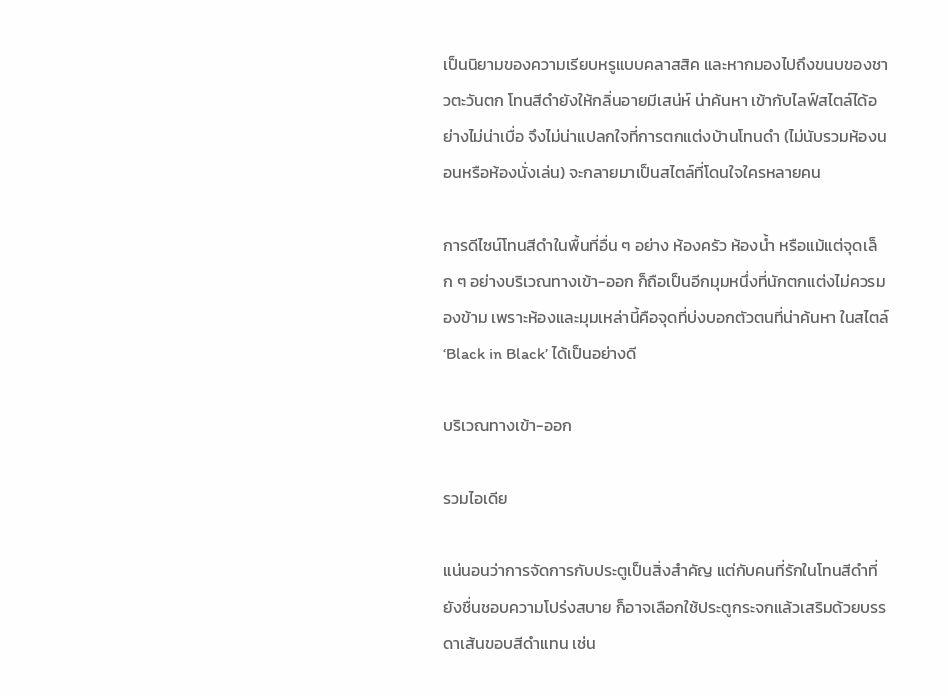เป็นนิยามของความเรียบหรูแบบคลาสสิค และหากมองไปถึงขนบของชาวตะวันตก โทนสีดำยังให้กลิ่นอายมีเสน่ห์ น่าค้นหา เข้ากับไลฟ์สไตล์ได้อย่างไม่น่าเบื่อ จึงไม่น่าแปลกใจที่การตกแต่งบ้านโทนดำ (ไม่นับรวมห้องนอนหรือห้องนั่งเล่น) จะกลายมาเป็นสไตล์ที่โดนใจใครหลายคน

การดีไซน์โทนสีดำในพื้นที่อื่น ๆ อย่าง ห้องครัว ห้องน้ำ หรือแม้แต่จุดเล็ก ๆ อย่างบริเวณทางเข้า-ออก ก็ถือเป็นอีกมุมหนึ่งที่นักตกแต่งไม่ควรมองข้าม เพราะห้องและมุมเหล่านี้คือจุดที่บ่งบอกตัวตนที่น่าค้นหา ในสไตล์ ‘Black in Black’ ได้เป็นอย่างดี

บริเวณทางเข้า-ออก

รวมไอเดีย

แน่นอนว่าการจัดการกับประตูเป็นสิ่งสำคัญ แต่กับคนที่รักในโทนสีดำที่ยังชื่นชอบความโปร่งสบาย ก็อาจเลือกใช้ประตูกระจกแล้วเสริมด้วยบรรดาเส้นขอบสีดำแทน เช่น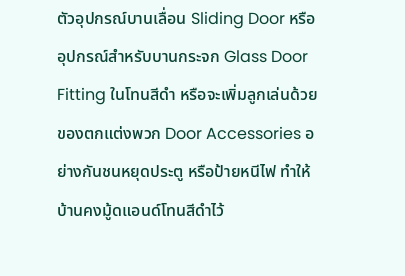ตัวอุปกรณ์บานเลื่อน Sliding Door หรืออุปกรณ์สำหรับบานกระจก Glass Door Fitting ในโทนสีดำ หรือจะเพิ่มลูกเล่นด้วยของตกแต่งพวก Door Accessories อย่างกันชนหยุดประตู หรือป้ายหนีไฟ ทำให้บ้านคงมู้ดแอนด์โทนสีดำไว้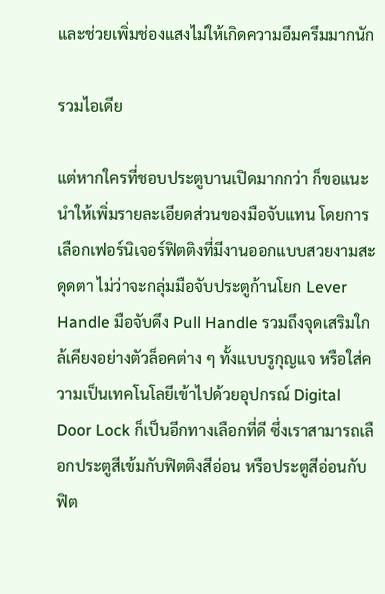และช่วยเพิ่มช่องแสงไม่ให้เกิดความอึมครึมมากนัก

รวมไอเดีย

แต่หากใครที่ชอบประตูบานเปิดมากกว่า ก็ขอแนะนำให้เพิ่มรายละเอียดส่วนของมือจับแทน โดยการเลือกเฟอร์นิเจอร์ฟิตติงที่มีงานออกแบบสวยงามสะดุดตา ไม่ว่าจะกลุ่มมือจับประตูก้านโยก Lever Handle มือจับดึง Pull Handle รวมถึงจุดเสริมใกล้เคียงอย่างตัวล็อคต่าง ๆ ทั้งแบบรูกุญแจ หรือใส่ความเป็นเทคโนโลยีเข้าไปด้วยอุปกรณ์ Digital Door Lock ก็เป็นอีกทางเลือกที่ดี ซึ่งเราสามารถเลือกประตูสีเข้มกับฟิตติงสีอ่อน หรือประตูสีอ่อนกับฟิต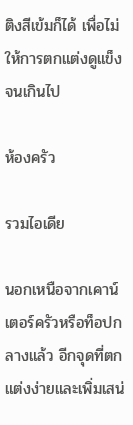ติงสีเข้มก็ได้ เพื่อไม่ให้การตกแต่งดูแข็งจนเกินไป

ห้องครัว

รวมไอเดีย

นอกเหนือจากเคาน์เตอร์ครัวหรือท็อปกลางแล้ว อีกจุดที่ตกแต่งง่ายและเพิ่มเสน่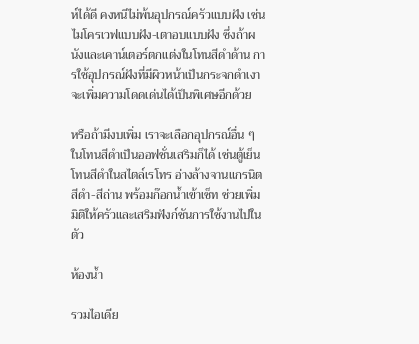ห์ได้ดี คงหนีไม่พ้นอุปกรณ์ครัวแบบฝัง เช่นไมโครเวฟแบบฝัง-เตาอบแบบฝัง ซึ่งถ้าผนังและเคาน์เตอร์ตกแต่งในโทนสีดำด้าน การใช้อุปกรณ์ฝังที่มีผิวหน้าเป็นกระจกดำเงา จะเพิ่มความโดดเด่นได้เป็นพิเศษอีกด้วย

หรือถ้ามีงบเพิ่ม เราจะเลือกอุปกรณ์อื่น ๆ ในโทนสีดำเป็นออฟชั่นเสริมก็ได้ เช่นตู้เย็นโทนสีดำในสไตล์เรโทร อ่างล้างจานแกรนิตสีดำ-สีถ่าน พร้อมก๊อกน้ำเข้าเซ็ท ช่วยเพิ่มมิติให้ครัวและเสริมฟังก์ชันการใช้งานไปในตัว

ห้องน้ำ

รวมไอเดีย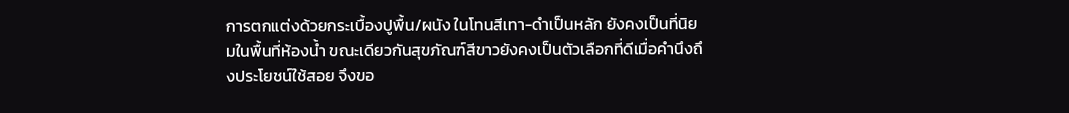การตกแต่งด้วยกระเบื้องปูพื้น/ผนัง ในโทนสีเทา-ดำเป็นหลัก ยังคงเป็นที่นิยมในพื้นที่ห้องน้ำ ขณะเดียวกันสุขภัณฑ์สีขาวยังคงเป็นตัวเลือกที่ดีเมื่อคำนึงถึงประโยชน์ใช้สอย จึงขอ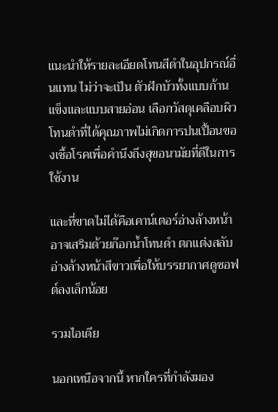แนะนำให้รายละเอียดโทนสีดำในอุปกรณ์อื่นแทน ไม่ว่าจะเป็น ตัวฝักบัวทั้งแบบก้านแข็งและแบบสายอ่อน เลือกวัสดุเคลือบผิวโทนดำที่ได้คุณภาพไม่เกิดการปนเปื้อนของเชื้อโรคเพื่อคำนึงถึงสุขอนามัยที่ดีในการใช้งาน

และที่ขาดไม่ได้คือเคาน์เตอร์อ่างล้างหน้า อาจเสริมด้วยก๊อกน้ำโทนดำ ตกแต่งสลับอ่างล้างหน้าสีขาวเพื่อให้บรรยากาศดูซอฟต์ลงเล็กน้อย

รวมไอเดีย

นอกเหนือจากนี้ หากใครที่กำลังมอง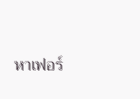หาเฟอร์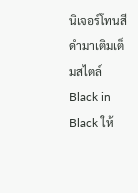นิเจอร์โทนสีดำมาเติมเต็มสไตล์ Black in Black ให้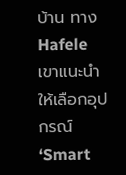บ้าน ทาง Hafele เขาแนะนำให้เลือกอุปกรณ์ ‘Smart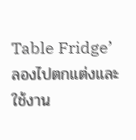Table Fridge’ ลองไปตกแต่งและใช้งาน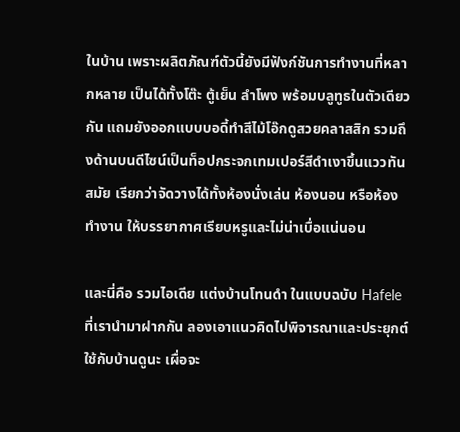ในบ้าน เพราะผลิตภัณฑ์ตัวนี้ยังมีฟังก์ชันการทำงานที่หลากหลาย เป็นได้ทั้งโต๊ะ ตู้เย็น ลำโพง พร้อมบลูทูธในตัวเดียวกัน แถมยังออกแบบบอดี้ทำสีไม้โอ๊กดูสวยคลาสสิก รวมถึงด้านบนดีไซน์เป็นท็อปกระจกเทมเปอร์สีดำเงาขึ้นแววทันสมัย เรียกว่าจัดวางได้ทั้งห้องนั่งเล่น ห้องนอน หรือห้องทำงาน ให้บรรยากาศเรียบหรูและไม่น่าเบื่อแน่นอน

และนี่คือ รวมไอเดีย แต่งบ้านโทนดำ ในแบบฉบับ Hafele ที่เรานำมาฝากกัน ลองเอาแนวคิดไปพิจารณาและประยุกต์ใช้กับบ้านดูนะ เผื่อจะ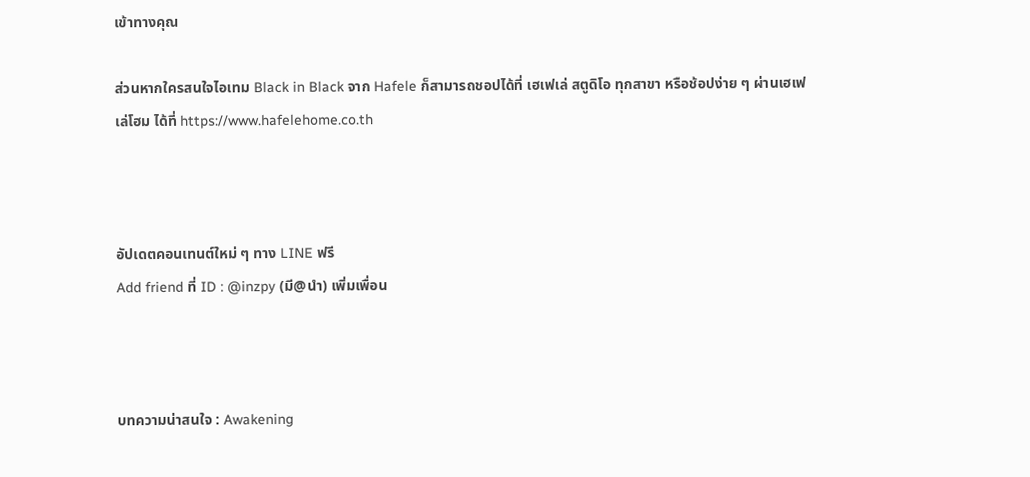เข้าทางคุณ

ส่วนหากใครสนใจไอเทม Black in Black จาก Hafele ก็สามารถชอปได้ที่ เฮเฟเล่ สตูดิโอ ทุกสาขา หรือช้อปง่าย ๆ ผ่านเฮเฟเล่โฮม ได้ที่ https://www.hafelehome.co.th



อัปเดตคอนเทนต์ใหม่ ๆ ทาง LINE ฟรี
Add friend ที่ ID : @inzpy (มี@นำ) เพิ่มเพื่อน



บทความน่าสนใจ : Awakening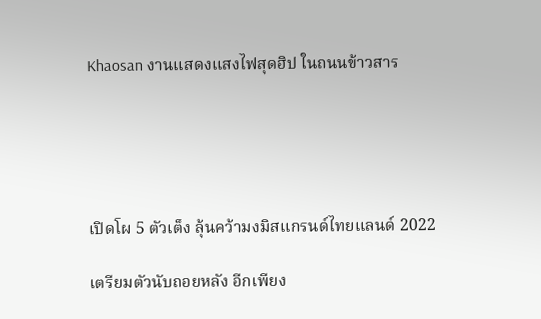Khaosan งานแสดงแสงไฟสุดฮิป ในถนนข้าวสาร





เปิดโผ 5 ตัวเต็ง ลุ้นคว้ามงมิสแกรนด์ไทยแลนด์ 2022

เตรียมตัวนับถอยหลัง อีกเพียง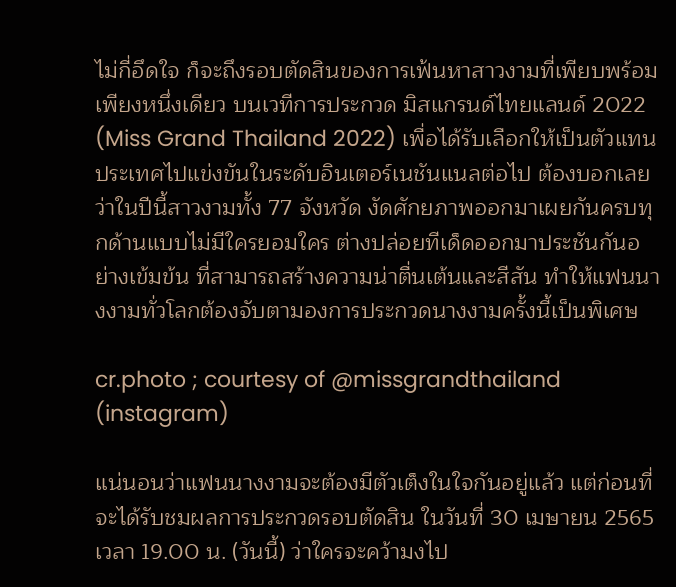ไม่กี่อึดใจ ก็จะถึงรอบตัดสินของการเฟ้นหาสาวงามที่เพียบพร้อมเพียงหนึ่งเดียว บนเวทีการประกวด มิสแกรนด์ไทยแลนด์ 2022 (Miss Grand Thailand 2022) เพื่อได้รับเลือกให้เป็นตัวแทนประเทศไปแข่งขันในระดับอินเตอร์เนชันแนลต่อไป ต้องบอกเลยว่าในปีนี้สาวงามทั้ง 77 จังหวัด งัดศักยภาพออกมาเผยกันครบทุกด้านแบบไม่มีใครยอมใคร ต่างปล่อยทีเด็ดออกมาประชันกันอย่างเข้มข้น ที่สามารถสร้างความน่าตื่นเต้นและสีสัน ทำให้แฟนนางงามทั่วโลกต้องจับตามองการประกวดนางงามครั้งนี้เป็นพิเศษ

cr.photo ; courtesy of @missgrandthailand (instagram)

แน่นอนว่าแฟนนางงามจะต้องมีตัวเต็งในใจกันอยู่แล้ว แต่ก่อนที่จะได้รับชมผลการประกวดรอบตัดสิน ในวันที่ 30 เมษายน 2565 เวลา 19.00 น. (วันนี้) ว่าใครจะคว้ามงไป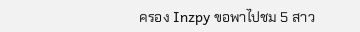ครอง Inzpy ขอพาไปชม 5 สาว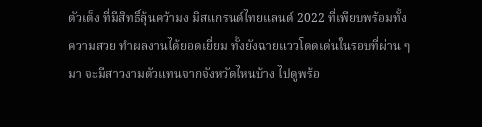ตัวเต็ง ที่มีสิทธิ์ลุ้นคว้ามง มิสแกรนด์ไทยแลนด์ 2022 ที่เพียบพร้อมทั้งความสวย ทำผลงานได้ยอดเยี่ยม ทั้งยังฉายแววโดดเด่นในรอบที่ผ่าน ๆ มา จะมีสาวงามตัวแทนจากจังหวัดไหนบ้าง ไปดูพร้อ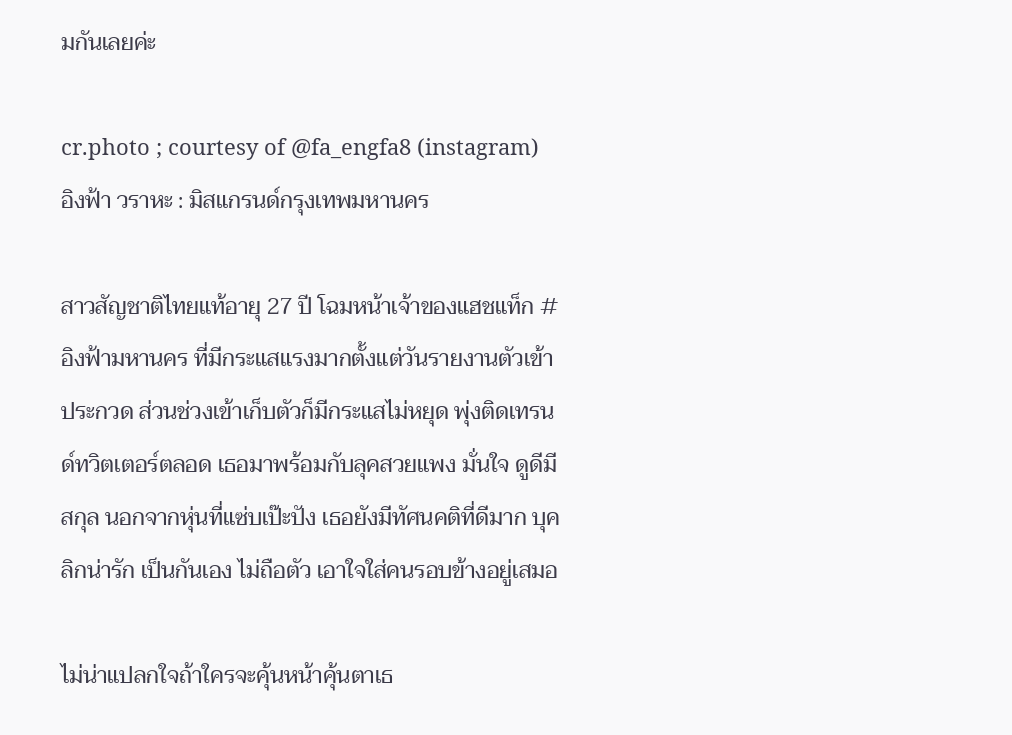มกันเลยค่ะ

cr.photo ; courtesy of @fa_engfa8 (instagram)
อิงฟ้า วราหะ : มิสแกรนด์กรุงเทพมหานคร

สาวสัญชาติไทยแท้อายุ 27 ปี โฉมหน้าเจ้าของแฮชแท็ก #อิงฟ้ามหานคร ที่มีกระแสแรงมากตั้งแต่วันรายงานตัวเข้าประกวด ส่วนช่วงเข้าเก็บตัวก็มีกระแสไม่หยุด พุ่งติดเทรนด์ทวิตเตอร์ตลอด เธอมาพร้อมกับลุคสวยแพง มั่นใจ ดูดีมีสกุล นอกจากหุ่นที่แซ่บเป๊ะปัง เธอยังมีทัศนคติที่ดีมาก บุคลิกน่ารัก เป็นกันเอง ไม่ถือตัว เอาใจใส่คนรอบข้างอยู่เสมอ

ไม่น่าแปลกใจถ้าใครจะคุ้นหน้าคุ้นตาเธ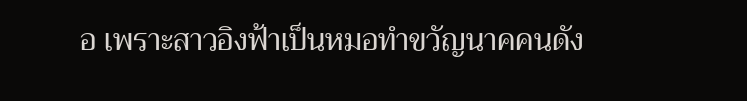อ เพราะสาวอิงฟ้าเป็นหมอทำขวัญนาคคนดัง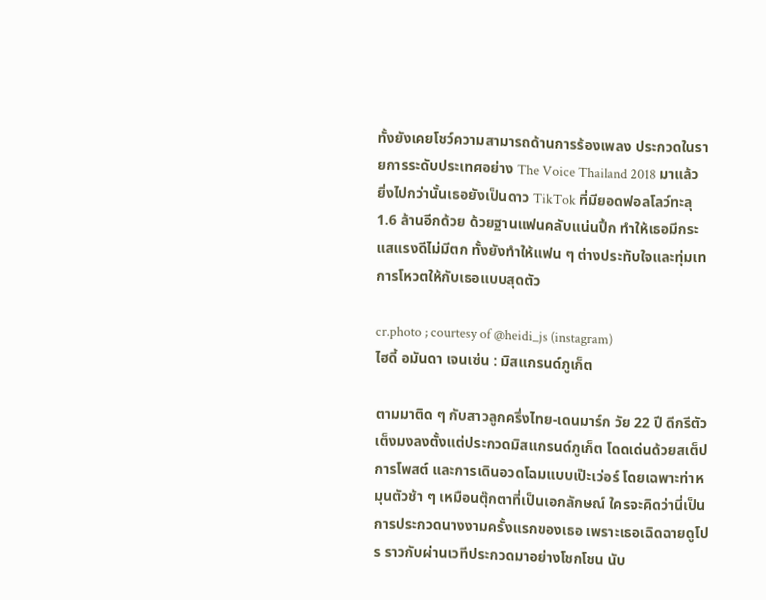ทั้งยังเคยโชว์ความสามารถด้านการร้องเพลง ประกวดในรายการระดับประเทศอย่าง The Voice Thailand 2018 มาแล้ว ยิ่งไปกว่านั้นเธอยังเป็นดาว TikTok ที่มียอดฟอลโลว์ทะลุ 1.6 ล้านอีกด้วย ด้วยฐานแฟนคลับแน่นปึ้ก ทำให้เธอมีกระแสแรงดีไม่มีตก ทั้งยังทำให้แฟน ๆ ต่างประทับใจและทุ่มเทการโหวตให้กับเธอแบบสุดตัว

cr.photo ; courtesy of @heidi_js (instagram)
ไฮดี้ อมันดา เจนเซ่น : มิสแกรนด์ภูเก็ต

ตามมาติด ๆ กับสาวลูกครึ่งไทย-เดนมาร์ก วัย 22 ปี ดีกรีตัวเต็งมงลงตั้งแต่ประกวดมิสแกรนด์ภูเก็ต โดดเด่นด้วยสเต็ปการโพสต์ และการเดินอวดโฉมแบบเป๊ะเว่อร์ โดยเฉพาะท่าหมุนตัวช้า ๆ เหมือนตุ๊กตาที่เป็นเอกลักษณ์ ใครจะคิดว่านี่เป็นการประกวดนางงามครั้งแรกของเธอ เพราะเธอเฉิดฉายดูโปร ราวกับผ่านเวทีประกวดมาอย่างโชกโชน นับ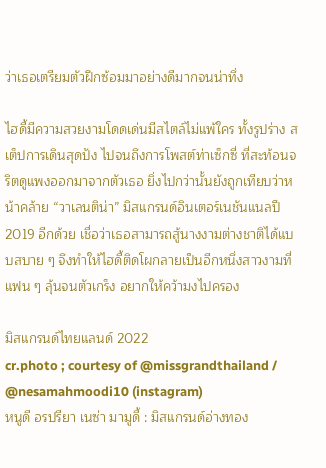ว่าเธอเตรียมตัวฝึกซ้อมมาอย่างดีมากจนน่าทึ่ง

ไฮดี้มีความสวยงามโดดเด่นมีสไตล์ไม่แพ้ใคร ทั้งรูปร่าง สเต็ปการเดินสุดปัง ไปจนถึงการโพสต์ท่าเซ็กซี่ ที่สะท้อนจริตดูแพงออกมาจากตัวเธอ ยิ่งไปกว่านั้นยังถูกเทียบว่าหน้าคล้าย “วาเลนติน่า” มิสแกรนด์อินเตอร์เนชันแนลปี 2019 อีกด้วย เชื่อว่าเธอสามารถสู้นางงามต่างชาติได้แบบสบาย ๆ จึงทำให้ไฮดี้ติดโผกลายเป็นอีกหนึ่งสาวงามที่แฟน ๆ ลุ้นจนตัวเกร็ง อยากให้คว้ามงไปครอง

มิสแกรนด์ไทยแลนด์ 2022
cr.photo ; courtesy of @missgrandthailand / @nesamahmoodi10 (instagram)
หนูดี อรปรียา เนซ่า มามูดี้ : มิสแกรนด์อ่างทอง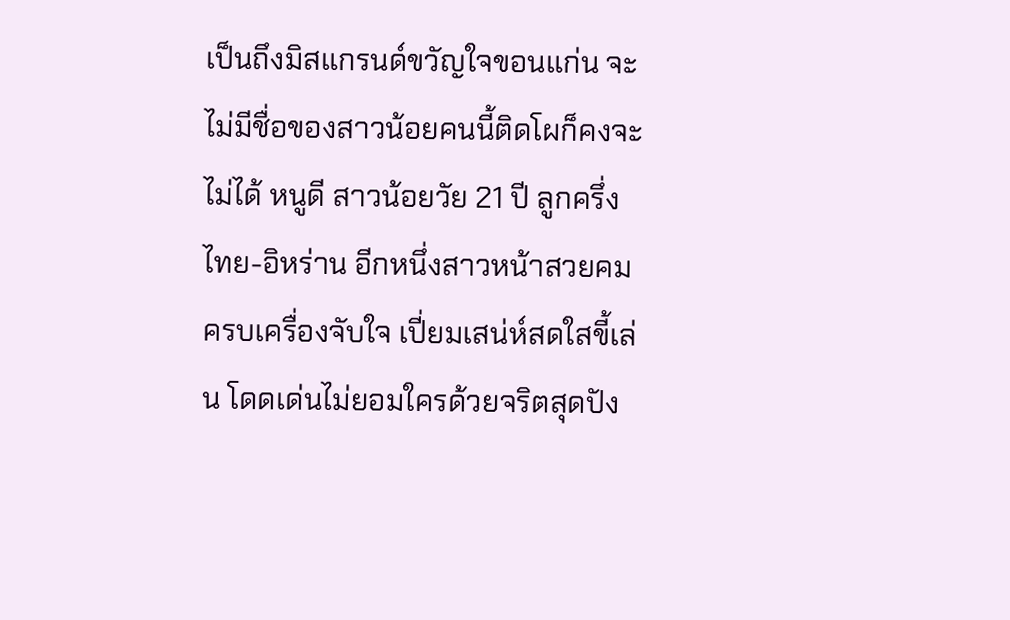เป็นถึงมิสแกรนด์ขวัญใจขอนแก่น จะไม่มีชื่อของสาวน้อยคนนี้ติดโผก็คงจะไม่ได้ หนูดี สาวน้อยวัย 21 ปี ลูกครึ่งไทย-อิหร่าน อีกหนึ่งสาวหน้าสวยคมครบเครื่องจับใจ เปี่ยมเสน่ห์สดใสขี้เล่น โดดเด่นไม่ยอมใครด้วยจริตสุดปัง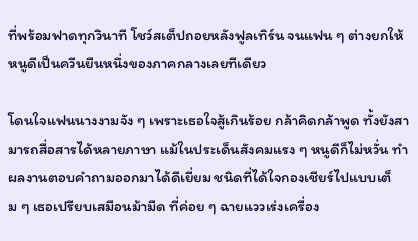ที่พร้อมฟาดทุกวินาที โชว์สเต็ปถอยหลังฟูลเทิร์น จนแฟน ๆ ต่างยกให้หนูดีเป็นควีนยืนหนึ่งของภาคกลางเลยทีเดียว

โดนใจแฟนนางงามจัง ๆ เพราะเธอใจสู้เกินร้อย กล้าคิดกล้าพูด ทั้งยังสามารถสื่อสารได้หลายภาษา แม้ในประเด็นสังคมแรง ๆ หนูดีก็ไม่หวั่น ทำผลงานตอบคำถามออกมาได้ดีเยี่ยม ชนิดที่ได้ใจกองเชียร์ไปแบบเต็ม ๆ เธอเปรียบเสมือนม้ามืด ที่ค่อย ๆ ฉายแววเร่งเครื่อง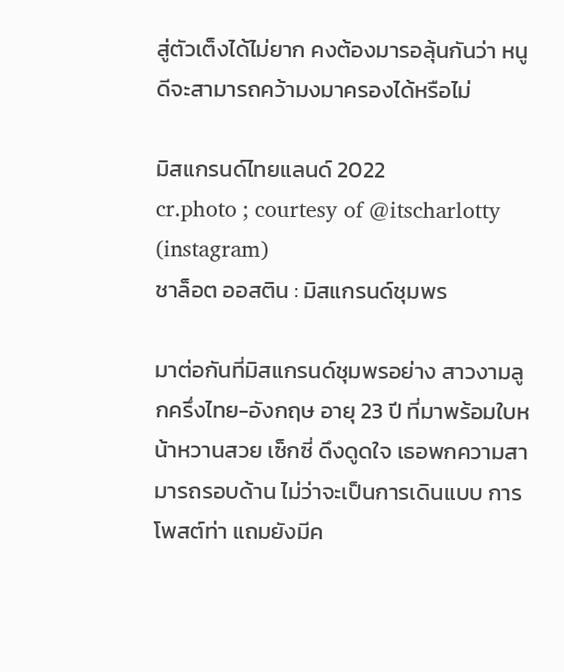สู่ตัวเต็งได้ไม่ยาก คงต้องมารอลุ้นกันว่า หนูดีจะสามารถคว้ามงมาครองได้หรือไม่

มิสแกรนด์ไทยแลนด์ 2022
cr.photo ; courtesy of @itscharlotty (instagram)
ชาล็อต ออสติน : มิสแกรนด์ชุมพร

มาต่อกันที่มิสแกรนด์ชุมพรอย่าง สาวงามลูกครึ่งไทย-อังกฤษ อายุ 23 ปี ที่มาพร้อมใบหน้าหวานสวย เซ็กซี่ ดึงดูดใจ เธอพกความสามารถรอบด้าน ไม่ว่าจะเป็นการเดินแบบ การโพสต์ท่า แถมยังมีค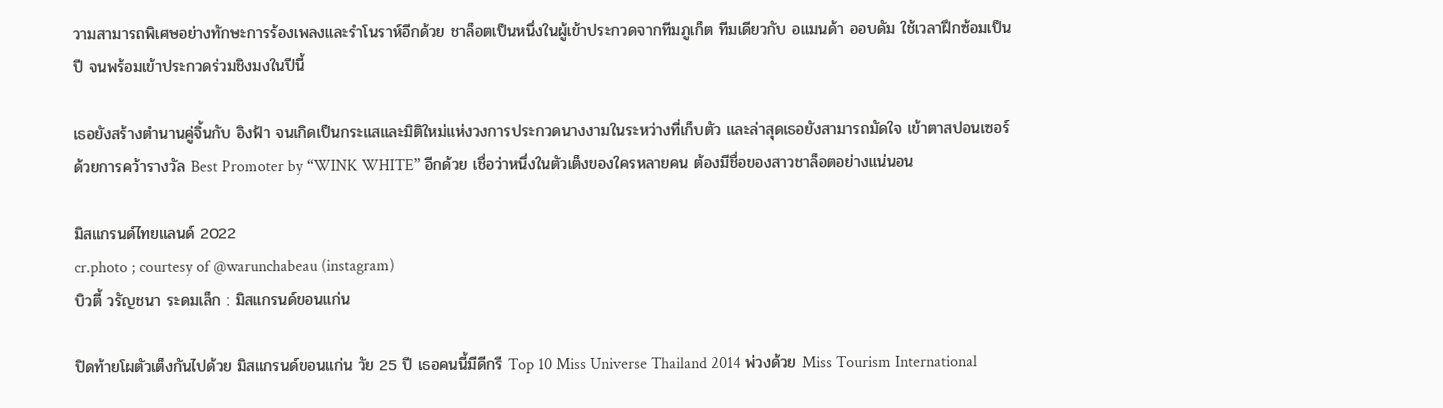วามสามารถพิเศษอย่างทักษะการร้องเพลงและรำโนราห์อีกด้วย ชาล็อตเป็นหนึ่งในผู้เข้าประกวดจากทีมภูเก็ต ทีมเดียวกับ อแมนด้า ออบดัม ใช้เวลาฝึกซ้อมเป็นปี จนพร้อมเข้าประกวดร่วมชิงมงในปีนี้

เธอยังสร้างตำนานคู่จิ้นกับ อิงฟ้า จนเกิดเป็นกระแสและมิติใหม่แห่งวงการประกวดนางงามในระหว่างที่เก็บตัว และล่าสุดเธอยังสามารถมัดใจ เข้าตาสปอนเซอร์ด้วยการคว้ารางวัล Best Promoter by “WINK WHITE” อีกด้วย เชื่อว่าหนึ่งในตัวเต็งของใครหลายคน ต้องมีชื่อของสาวชาล็อตอย่างแน่นอน

มิสแกรนด์ไทยแลนด์ 2022
cr.photo ; courtesy of @warunchabeau (instagram)
บิวตี้ วรัญชนา ระดมเล็ก : มิสแกรนด์ขอนแก่น

ปิดท้ายโผตัวเต็งกันไปด้วย มิสแกรนด์ขอนแก่น วัย 25 ปี เธอคนนี้มีดีกรี Top 10 Miss Universe Thailand 2014 พ่วงด้วย Miss Tourism International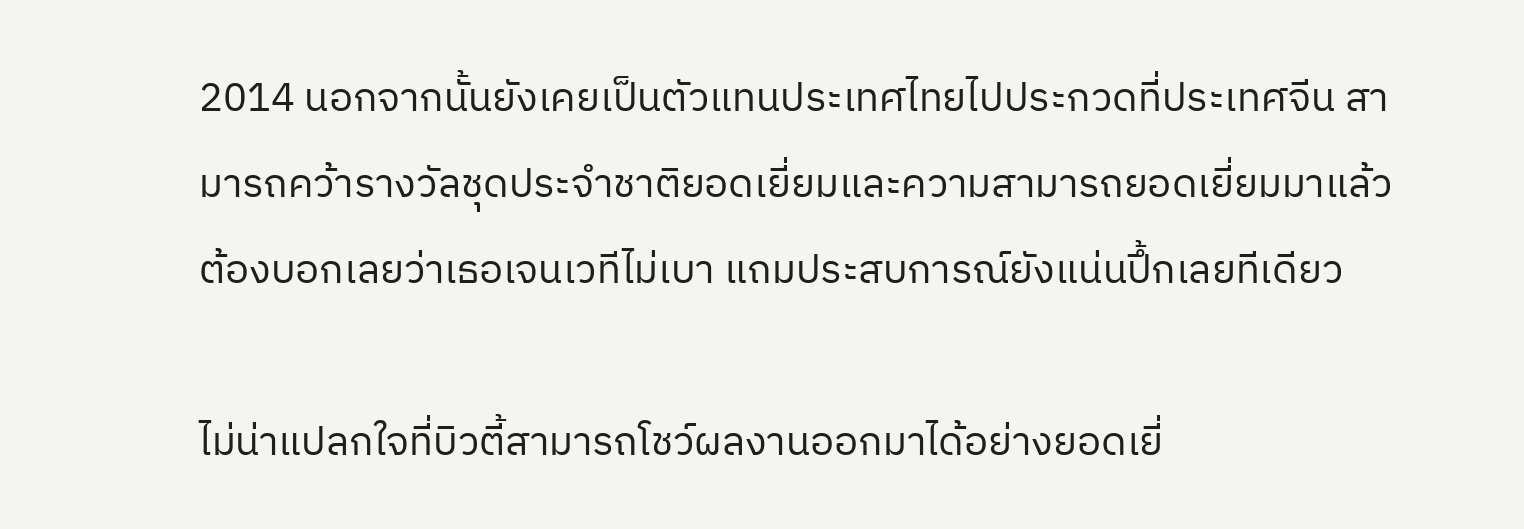2014 นอกจากนั้นยังเคยเป็นตัวแทนประเทศไทยไปประกวดที่ประเทศจีน สามารถคว้ารางวัลชุดประจำชาติยอดเยี่ยมและความสามารถยอดเยี่ยมมาแล้ว ต้องบอกเลยว่าเธอเจนเวทีไม่เบา แถมประสบการณ์ยังแน่นปึ้กเลยทีเดียว

ไม่น่าแปลกใจที่บิวตี้สามารถโชว์ผลงานออกมาได้อย่างยอดเยี่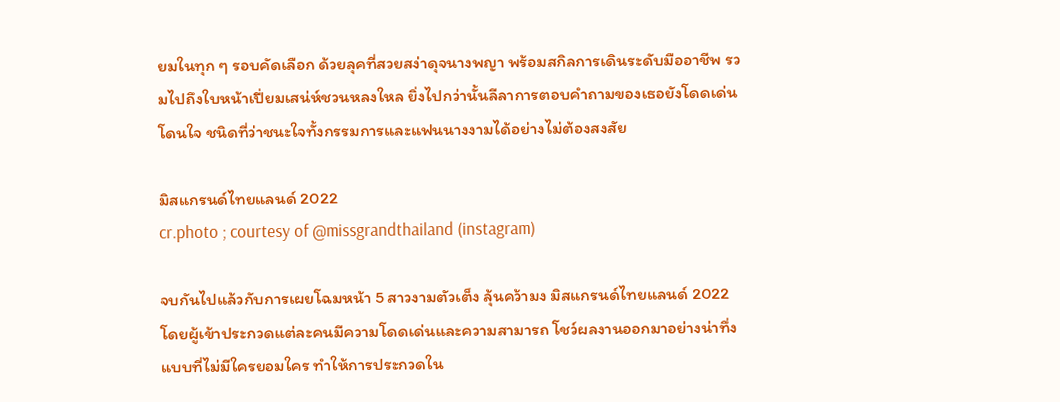ยมในทุก ๆ รอบคัดเลือก ด้วยลุคที่สวยสง่าดุจนางพญา พร้อมสกิลการเดินระดับมืออาชีพ รวมไปถึงใบหน้าเปี่ยมเสน่ห์ชวนหลงใหล ยิ่งไปกว่านั้นลีลาการตอบคำถามของเธอยังโดดเด่นโดนใจ ชนิดที่ว่าชนะใจทั้งกรรมการและแฟนนางงามได้อย่างไม่ต้องสงสัย

มิสแกรนด์ไทยแลนด์ 2022
cr.photo ; courtesy of @missgrandthailand (instagram)

จบกันไปแล้วกับการเผยโฉมหน้า 5 สาวงามตัวเต็ง ลุ้นคว้ามง มิสแกรนด์ไทยแลนด์ 2022 โดยผู้เข้าประกวดแต่ละคนมีความโดดเด่นและความสามารถ โชว์ผลงานออกมาอย่างน่าทึ่งแบบที่ไม่มีใครยอมใคร ทำให้การประกวดใน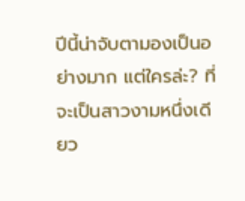ปีนี้น่าจับตามองเป็นอย่างมาก แต่ใครล่ะ? ที่จะเป็นสาวงามหนึ่งเดียว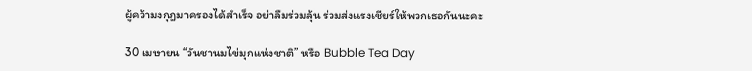ผู้คว้ามงกุฎมาครองได้สำเร็จ อย่าลืมร่วมลุ้น ร่วมส่งแรงเชียร์ให้พวกเธอกันนะคะ

30 เมษายน “วันชานมไข่มุกแห่งชาติ” หรือ Bubble Tea Day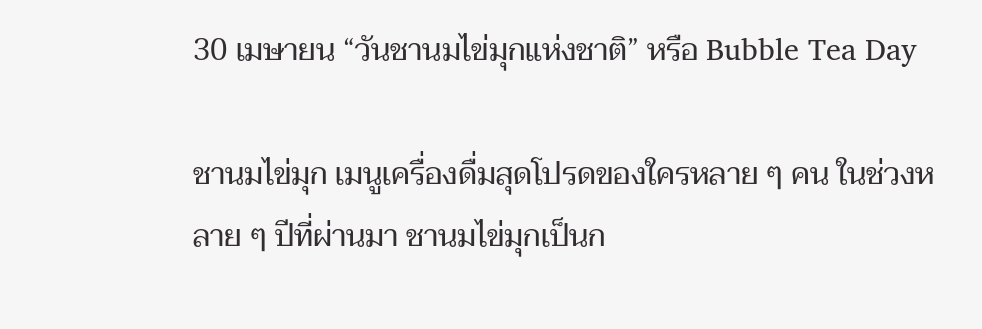30 เมษายน “วันชานมไข่มุกแห่งชาติ” หรือ Bubble Tea Day

ชานมไข่มุก เมนูเครื่องดื่มสุดโปรดของใครหลาย ๆ คน ในช่วงหลาย ๆ ปีที่ผ่านมา ชานมไข่มุกเป็นก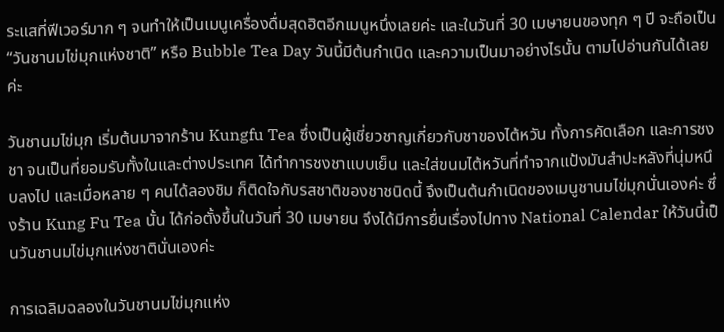ระแสที่ฟีเวอร์มาก ๆ จนทำให้เป็นเมนูเครื่องดื่มสุดฮิตอีกเมนูหนึ่งเลยค่ะ และในวันที่ 30 เมษายนของทุก ๆ ปี จะถือเป็น “วันชานมไข่มุกแห่งชาติ” หรือ Bubble Tea Day วันนี้มีต้นกำเนิด และความเป็นมาอย่างไรนั้น ตามไปอ่านกันได้เลยค่ะ

วันชานมไข่มุก เริ่มต้นมาจากร้าน Kungfu Tea ซึ่งเป็นผู้เชี่ยวชาญเกี่ยวกับชาของไต้หวัน ทั้งการคัดเลือก และการชงชา จนเป็นที่ยอมรับทั้งในและต่างประเทศ ได้ทำการชงชาแบบเย็น และใส่ขนมไต้หวันที่ทำจากแป้งมันสำปะหลังที่นุ่มหนึบลงไป และเมื่อหลาย ๆ คนได้ลองชิม ก็ติดใจกับรสชาติของชาชนิดนี้ จึงเป็นต้นกำเนิดของเมนูชานมไข่มุกนั่นเองค่ะ ซึ่งร้าน Kung Fu Tea นั้น ได้ก่อตั้งขึ้นในวันที่ 30 เมษายน จึงได้มีการยื่นเรื่องไปทาง National Calendar ให้วันนี้เป็นวันชานมไข่มุกแห่งชาตินั่นเองค่ะ

การเฉลิมฉลองในวันชานมไข่มุกแห่ง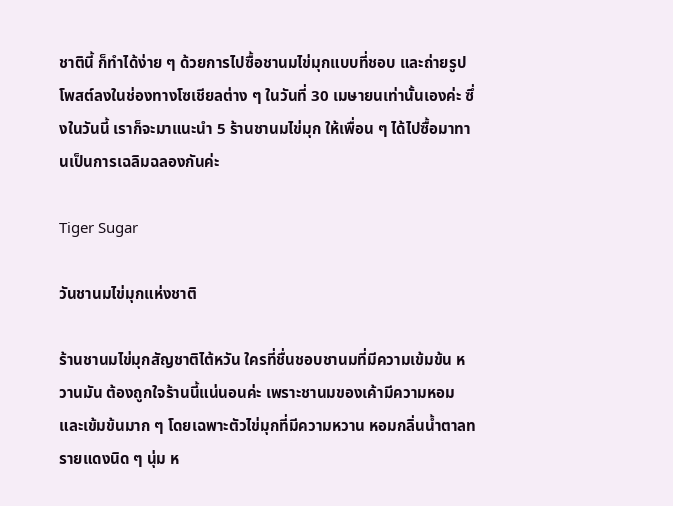ชาตินี้ ก็ทำได้ง่าย ๆ ด้วยการไปซื้อชานมไข่มุกแบบที่ชอบ และถ่ายรูปโพสต์ลงในช่องทางโซเชียลต่าง ๆ ในวันที่ 30 เมษายนเท่านั้นเองค่ะ ซึ่งในวันนี้ เราก็จะมาแนะนำ 5 ร้านชานมไข่มุก ให้เพื่อน ๆ ได้ไปซื้อมาทานเป็นการเฉลิมฉลองกันค่ะ

Tiger Sugar

วันชานมไข่มุกแห่งชาติ

ร้านชานมไข่มุกสัญชาติไต้หวัน ใครที่ชื่นชอบชานมที่มีความเข้มข้น หวานมัน ต้องถูกใจร้านนี้แน่นอนค่ะ เพราะชานมของเค้ามีความหอม และเข้มข้นมาก ๆ โดยเฉพาะตัวไข่มุกที่มีความหวาน หอมกลิ่นน้ำตาลทรายแดงนิด ๆ นุ่ม ห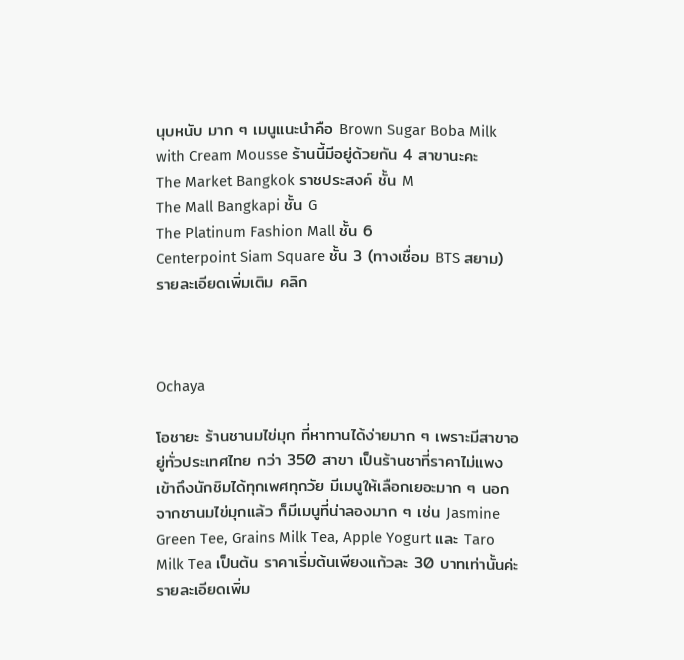นุบหนับ มาก ๆ เมนูแนะนำคือ Brown Sugar Boba Milk with Cream Mousse ร้านนี้มีอยู่ด้วยกัน 4 สาขานะคะ
The Market Bangkok ราชประสงค์ ชั้น M
The Mall Bangkapi ชั้น G
The Platinum Fashion Mall ชั้น 6
Centerpoint Siam Square ชั้น 3 (ทางเชื่อม BTS สยาม)
รายละเอียดเพิ่มเติม คลิก



Ochaya

โอชายะ ร้านชานมไข่มุก ที่หาทานได้ง่ายมาก ๆ เพราะมีสาขาอยู่ทั่วประเทศไทย กว่า 350 สาขา เป็นร้านชาที่ราคาไม่แพง เข้าถึงนักชิมได้ทุกเพศทุกวัย มีเมนูให้เลือกเยอะมาก ๆ นอกจากชานมไข่มุกแล้ว ก็มีเมนูที่น่าลองมาก ๆ เช่น Jasmine Green Tee, Grains Milk Tea, Apple Yogurt และ Taro Milk Tea เป็นต้น ราคาเริ่มต้นเพียงแก้วละ 30 บาทเท่านั้นค่ะ
รายละเอียดเพิ่ม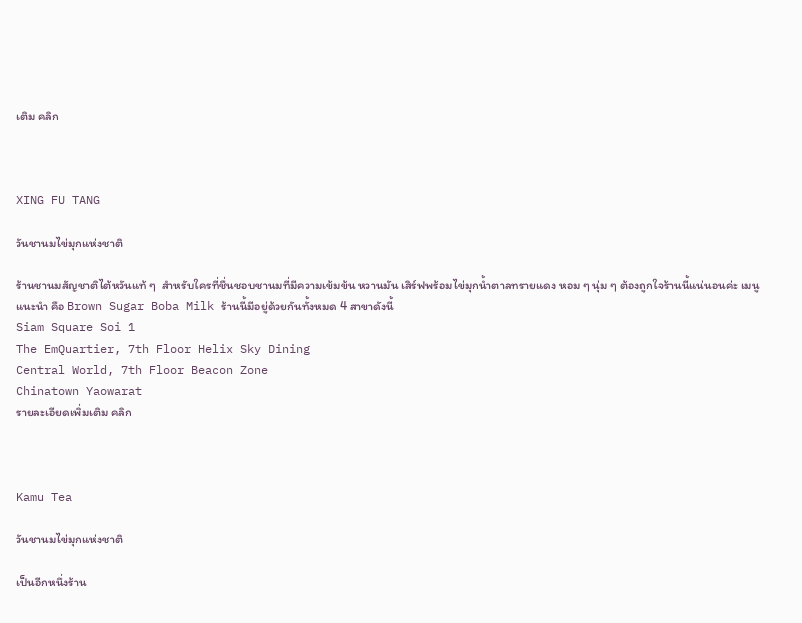เติม คลิก



XING FU TANG

วันชานมไข่มุกแห่งชาติ

ร้านชานมสัญชาติไต้หวันแท้ ๆ  สำหรับใครที่ชื่นชอบชานมที่มีความเข้มข้น หวานมัน เสิร์ฟพร้อมไข่มุกน้ำตาลทรายแดง หอม ๆ นุ่ม ๆ ต้องถูกใจร้านนี้แน่นอนค่ะ เมนูแนะนำ คือ Brown Sugar Boba Milk ร้านนี้มีอยู่ด้วยกันทั้งหมด 4 สาขาดังนี้
Siam Square Soi 1
The EmQuartier, 7th Floor Helix Sky Dining
Central World, 7th Floor Beacon Zone
Chinatown Yaowarat
รายละเอียดเพิ่มเติม คลิก



Kamu Tea

วันชานมไข่มุกแห่งชาติ

เป็นอีกหนึ่งร้าน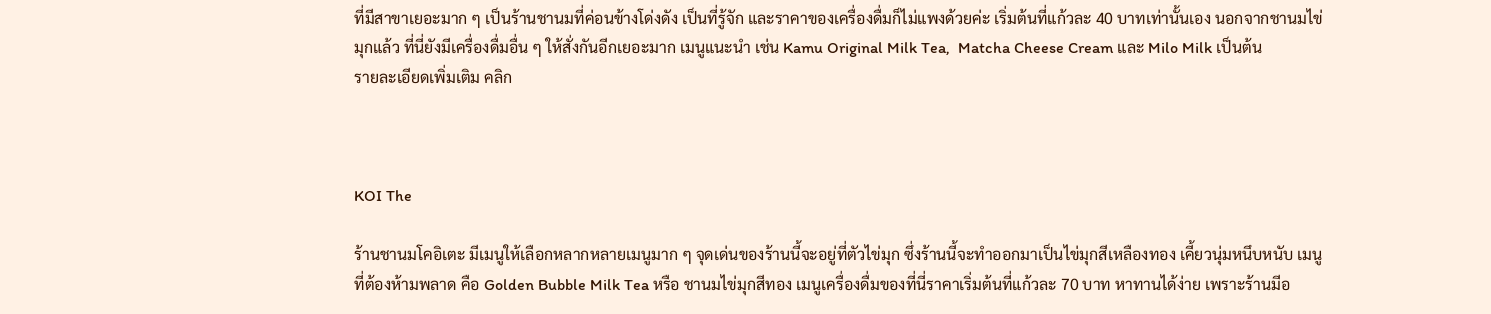ที่มีสาขาเยอะมาก ๆ เป็นร้านชานมที่ค่อนข้างโด่งดัง เป็นที่รู้จัก และราคาของเครื่องดื่มก็ไม่แพงด้วยค่ะ เริ่มต้นที่แก้วละ 40 บาทเท่านั้นเอง นอกจากชานมไข่มุกแล้ว ที่นี่ยังมีเครื่องดื่มอื่น ๆ ให้สั่งกันอีกเยอะมาก เมนูแนะนำ เช่น Kamu Original Milk Tea,  Matcha Cheese Cream และ Milo Milk เป็นต้น
รายละเอียดเพิ่มเติม คลิก



KOI The

ร้านชานมโคอิเตะ มีเมนูให้เลือกหลากหลายเมนูมาก ๆ จุดเด่นของร้านนี้จะอยู่ที่ตัวไข่มุก ซึ่งร้านนี้จะทำออกมาเป็นไข่มุกสีเหลืองทอง เคี้ยวนุ่มหนึบหนับ เมนูที่ต้องห้ามพลาด คือ Golden Bubble Milk Tea หรือ ชานมไข่มุกสีทอง เมนูเครื่องดื่มของที่นี่ราคาเริ่มต้นที่แก้วละ 70 บาท หาทานได้ง่าย เพราะร้านมีอ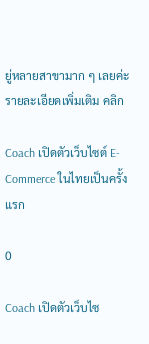ยู่หลายสาขามาก ๆ เลยค่ะ
รายละเอียดเพิ่มเติม คลิก

Coach เปิดตัวเว็บไซต์ E-Commerce ในไทยเป็นครั้งแรก

0

Coach เปิดตัวเว็บไซ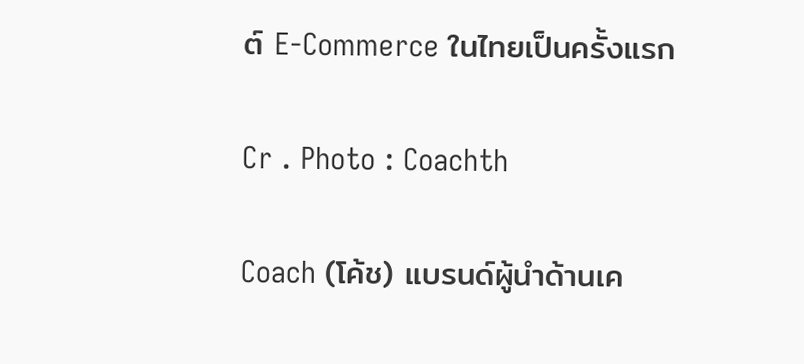ต์ E-Commerce ในไทยเป็นครั้งแรก

Cr . Photo : Coachth

Coach (โค้ช) แบรนด์ผู้นำด้านเค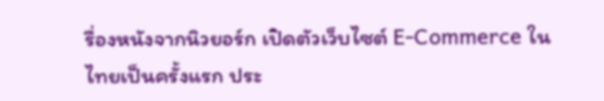รื่องหนังจากนิวยอร์ก เปิดตัวเว็บไซต์ E-Commerce ในไทยเป็นครั้งแรก ประ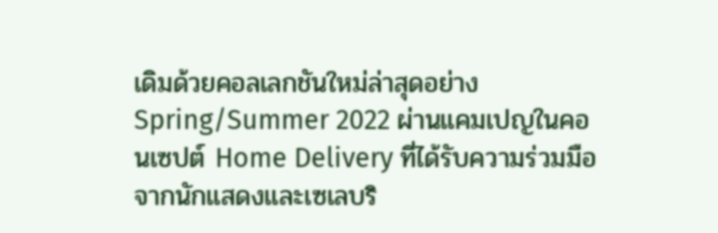เดิมด้วยคอลเลกชันใหม่ล่าสุดอย่าง Spring/Summer 2022 ผ่านแคมเปญในคอนเซปต์ Home Delivery ที่ได้รับความร่วมมือจากนักแสดงและเซเลบริ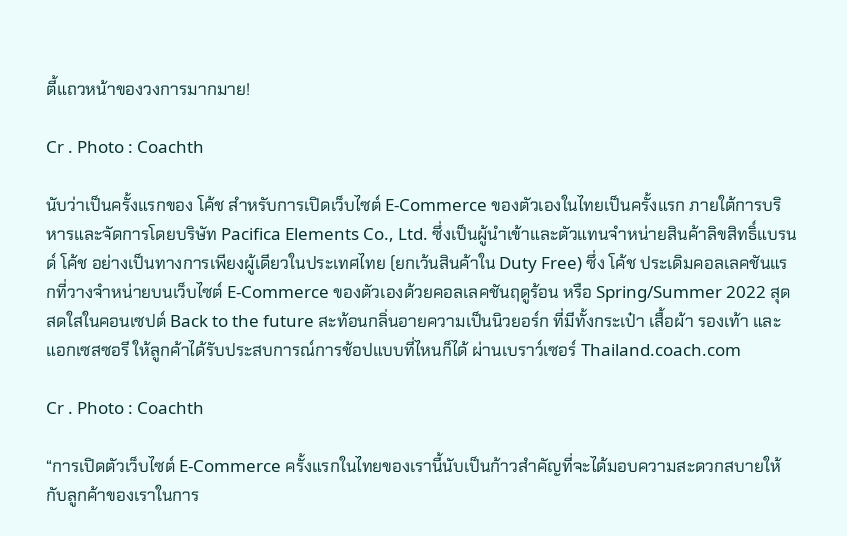ตี้แถวหน้าของวงการมากมาย!

Cr . Photo : Coachth

นับว่าเป็นครั้งแรกของ โค้ช สำหรับการเปิดเว็บไซต์ E-Commerce ของตัวเองในไทยเป็นครั้งแรก ภายใต้การบริหารและจัดการโดยบริษัท Pacifica Elements Co., Ltd. ซึ่งเป็นผู้นำเข้าและตัวแทนจำหน่ายสินค้าลิขสิทธิ์แบรนด์ โค้ช อย่างเป็นทางการเพียงผู้เดียวในประเทศไทย (ยกเว้นสินค้าใน Duty Free) ซึ่ง โค้ช ประเดิมคอลเลคชันแรกที่วางจำหน่ายบนเว็บไซต์ E-Commerce ของตัวเองด้วยคอลเลคชันฤดูร้อน หรือ Spring/Summer 2022 สุดสดใสในคอนเซปต์ Back to the future สะท้อนกลิ่นอายความเป็นนิวยอร์ก ที่มีทั้งกระเป๋า เสื้อผ้า รองเท้า และแอกเซสซอรี ให้ลูกค้าได้รับประสบการณ์การช้อปแบบที่ไหนก็ได้ ผ่านเบราว์เซอร์ Thailand.coach.com

Cr . Photo : Coachth

“การเปิดตัวเว็บไซต์ E-Commerce ครั้งแรกในไทยของเรานี้นับเป็นก้าวสำคัญที่จะได้มอบความสะดวกสบายให้กับลูกค้าของเราในการ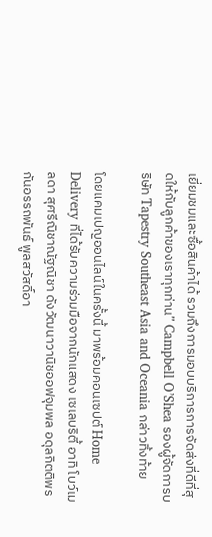เยี่ยมชมและซื้อสินค้าได้ รวมถึงการมอบบริการการจัดส่งที่ดีที่สุดให้กับลูกค้าของเราทุกท่าน” Campbell O’Shea รองผู้จัดการบริษัท Tapestry Southeast Asia and Oceania กล่าวทิ้งท้าย

โดยแคมเปญออนไลน์ในครั้งนี้ มาพร้อมคอนเซปต์ Home Delivery ที่ได้รับความร่วมมือจากนักแสดง เซเลบริตี้ อาทิ โบว์เมลดา สุศรีณิชาณัฐณิชา ดังวัฒนาวานิชออฟจุมพล อดุลกิตติพรกันอรรถพันธ์ พูลสวัสดิ์อา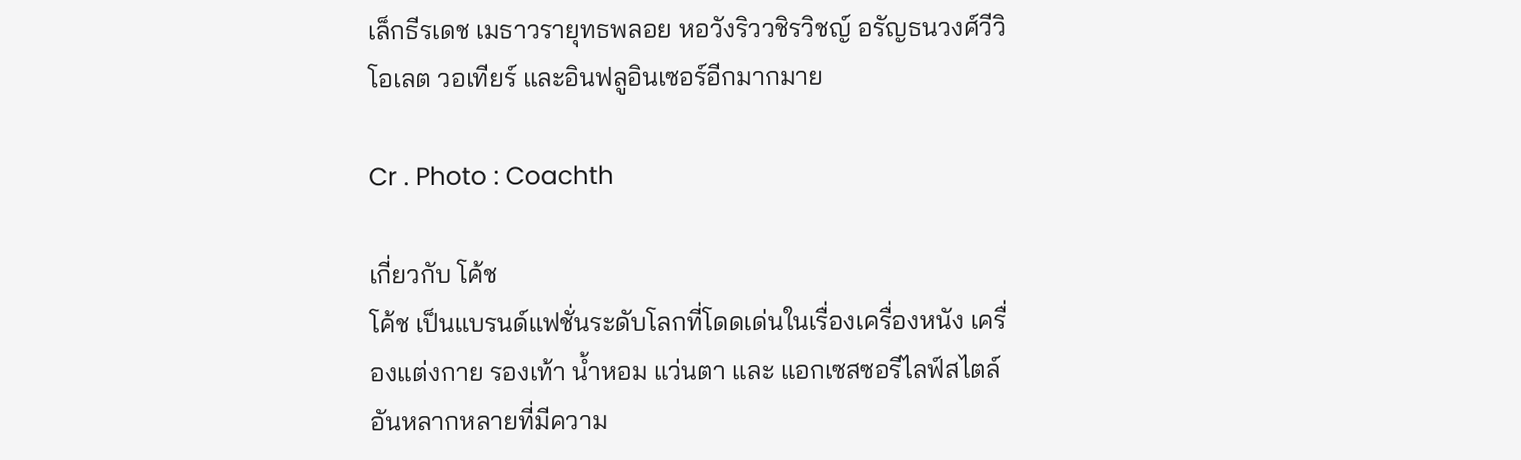เล็กธีรเดช เมธาวรายุทธพลอย หอวังริววชิรวิชญ์ อรัญธนวงศ์วีวิโอเลต วอเทียร์ และอินฟลูอินเซอร์อีกมากมาย

Cr . Photo : Coachth

เกี่ยวกับ โค้ช
โค้ช เป็นแบรนด์แฟชั่นระดับโลกที่โดดเด่นในเรื่องเครื่องหนัง เครื่องแต่งกาย รองเท้า น้ำหอม แว่นตา และ แอกเซสซอรีไลฟ์สไตล์อันหลากหลายที่มีความ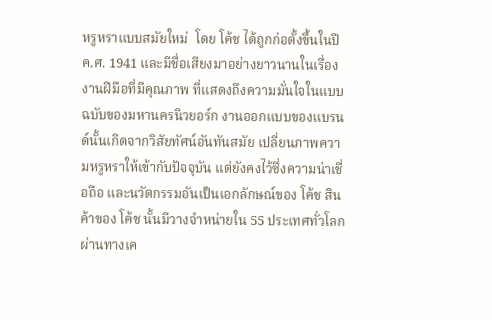หรูหราแบบสมัยใหม่  โดย โค้ช ได้ถูกก่อตั้งขึ้นในปี ค.ศ. 1941 และมีชื่อเสียงมาอย่างยาวนานในเรื่องงานฝีมือที่มีคุณภาพ ที่แสดงถึงความมั่นใจในแบบฉบับของมหานครนิวยอร์ก งานออกแบบของแบรนด์นั้นเกิดจากวิสัยทัศน์อันทันสมัย เปลี่ยนภาพความหรูหราให้เข้ากับปัจจุบัน แต่ยังคงไว้ซึ่งความน่าเชื่อถือ และนวัตกรรมอันเป็นเอกลักษณ์ของ โค้ช สินค้าของ โค้ช นั้นมีวางจำหน่ายใน 55 ประเทศทั่วโลก ผ่านทางเค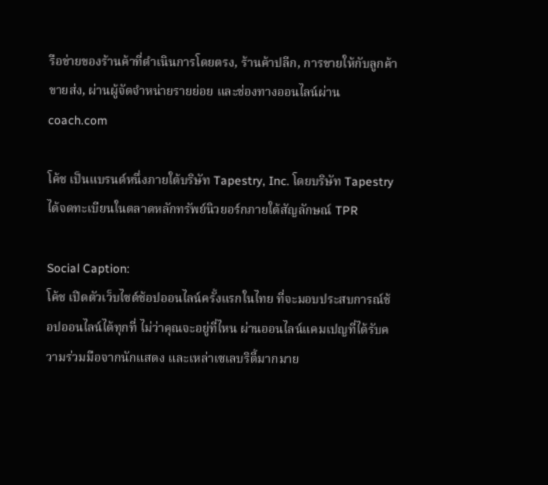รือข่ายของร้านค้าที่ดำเนินการโดยตรง, ร้านค้าปลีก, การขายให้กับลูกค้าขายส่ง, ผ่านผู้จัดจำหน่ายรายย่อย และช่องทางออนไลน์ผ่าน coach.com

โค้ช เป็นแบรนด์หนึ่งภายใต้บริษัท Tapestry, Inc. โดยบริษัท Tapestry ได้จดทะเบียนในตลาดหลักทรัพย์นิวยอร์กภายใต้สัญลักษณ์ TPR

Social Caption:
โค้ช เปิดตัวเว็บไซต์ช้อปออนไลน์ครั้งแรกในไทย ที่จะมอบประสบการณ์ช้อปออนไลน์ได้ทุกที่ ไม่ว่าคุณจะอยู่ที่ไหน ผ่านออนไลน์แคมเปญที่ได้รับความร่วมมือจากนักแสดง และเหล่าเซเลบริตี้มากมาย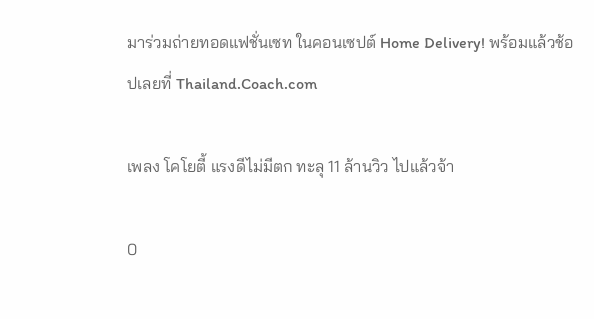มาร่วมถ่ายทอดแฟชั่นเซท ในคอนเซปต์ Home Delivery! พร้อมแล้วช้อปเลยที่ Thailand.Coach.com

เพลง โคโยตี้ แรงดีไม่มีตก ทะลุ 11 ล้านวิว ไปแล้วจ้า

0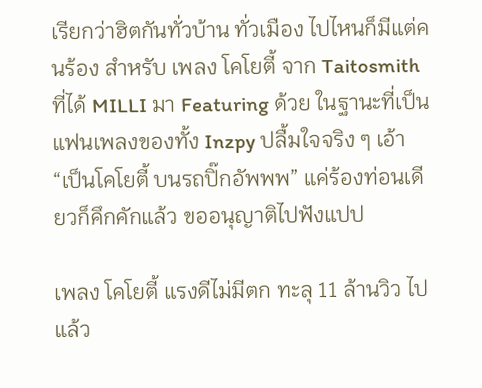เรียกว่าฮิตกันทั่วบ้าน ทั่วเมือง ไปไหนก็มีแต่คนร้อง สำหรับ เพลง โคโยตี้ จาก Taitosmith ที่ได้ MILLI มา Featuring ด้วย ในฐานะที่เป็นแฟนเพลงของทั้ง Inzpy ปลื้มใจจริง ๆ เอ้า “เป็นโคโยตี้ บนรถปิ๊กอัพพพ” แค่ร้องท่อนเดียวก็คึกคักแล้ว ขออนุญาติไปฟังแปป

เพลง โคโยตี้ แรงดีไม่มีตก ทะลุ 11 ล้านวิว ไปแล้ว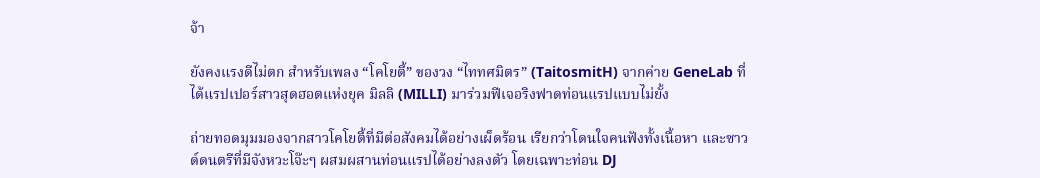จ้า

ยังคงแรงดีไม่ตก สำหรับเพลง “โคโยตี้” ของวง “ไททศมิตร” (TaitosmitH) จากค่าย GeneLab ที่ได้แรปเปอร์สาวสุดฮอตแห่งยุค มิลลิ (MILLI) มาร่วมฟีเจอริงฟาดท่อนแรปแบบไม่ยั้ง

ถ่ายทอดมุมมองจากสาวโคโยตี้ที่มีต่อสังคมได้อย่างเผ็ดร้อน เรียกว่าโดนใจคนฟังทั้งเนื้อหา และซาวด์ดนตรีที่มีจังหวะโจ๊ะๆ ผสมผสานท่อนแรปได้อย่างลงตัว โดยเฉพาะท่อน DJ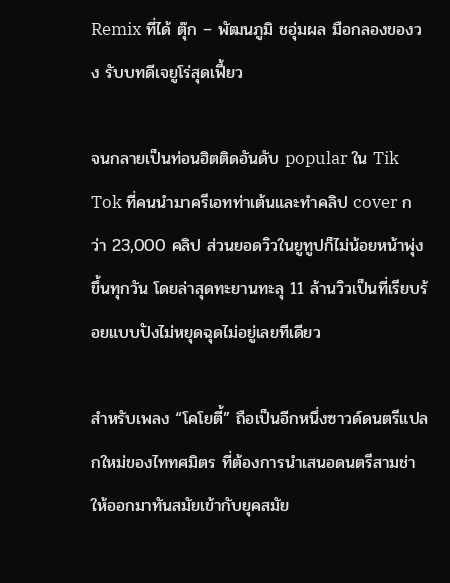Remix ที่ได้ ตุ๊ก – พัฒนภูมิ ชอุ่มผล มือกลองของวง รับบทดีเจยูโร่สุดเฟี้ยว

จนกลายเป็นท่อนฮิตติดอันดับ popular ใน Tik Tok ที่คนนำมาครีเอทท่าเต้นและทำคลิป cover กว่า 23,000 คลิป ส่วนยอดวิวในยูทูปก็ไม่น้อยหน้าพุ่งขึ้นทุกวัน โดยล่าสุดทะยานทะลุ 11 ล้านวิวเป็นที่เรียบร้อยแบบปังไม่หยุดฉุดไม่อยู่เลยทีเดียว

สำหรับเพลง “โคโยตี้” ถือเป็นอีกหนึ่งซาวด์ดนตรีแปลกใหม่ของไททศมิตร ที่ต้องการนำเสนอดนตรีสามช่าให้ออกมาทันสมัยเข้ากับยุคสมัย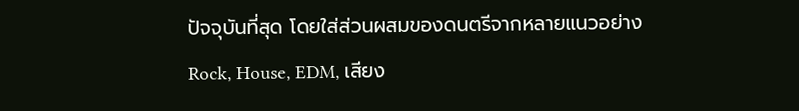ปัจจุบันที่สุด โดยใส่ส่วนผสมของดนตรีจากหลายแนวอย่าง Rock, House, EDM, เสียง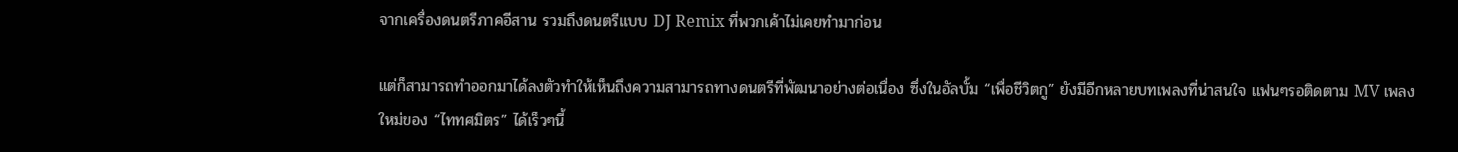จากเครื่องดนตรีภาคอีสาน รวมถึงดนตรีแบบ DJ Remix ที่พวกเค้าไม่เคยทำมาก่อน

แต่ก็สามารถทำออกมาได้ลงตัวทำให้เห็นถึงความสามารถทางดนตรีที่พัฒนาอย่างต่อเนื่อง ซึ่งในอัลบั้ม “เพื่อชีวิตกู” ยังมีอีกหลายบทเพลงที่น่าสนใจ แฟนๆรอติดตาม MV เพลงใหม่ของ “ไททศมิตร” ได้เร็วๆนี้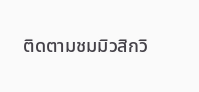ติดตามชมมิวสิกวิ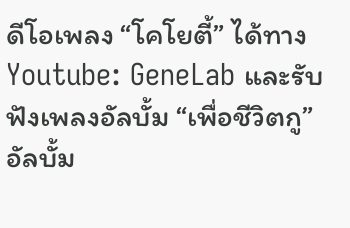ดีโอเพลง “โคโยตี้” ได้ทาง Youtube: GeneLab และรับฟังเพลงอัลบั้ม “เพื่อชีวิตกู” อัลบั้ม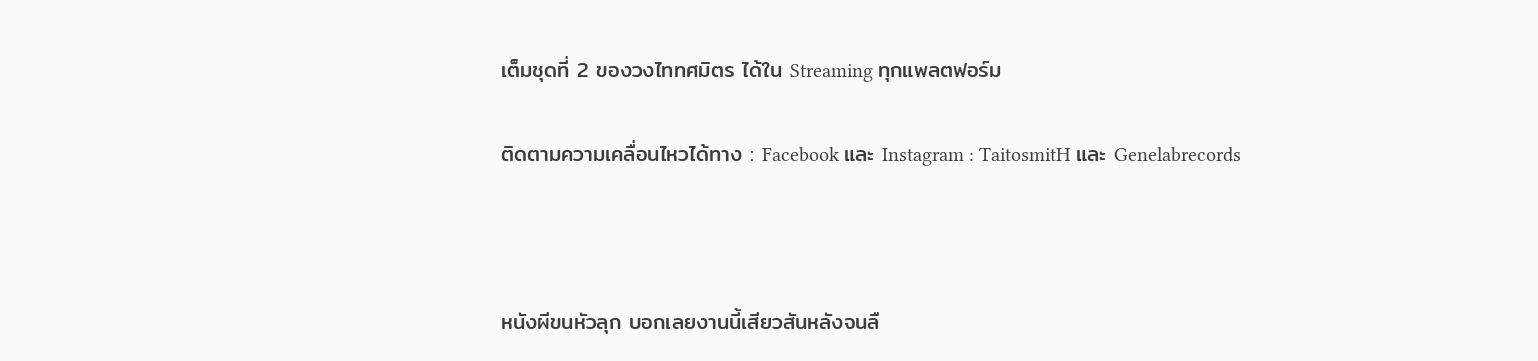เต็มชุดที่ 2 ของวงไททศมิตร ได้ใน Streaming ทุกแพลตฟอร์ม

ติดตามความเคลื่อนไหวได้ทาง : Facebook และ Instagram : TaitosmitH และ Genelabrecords



หนังผีขนหัวลุก บอกเลยงานนี้เสียวสันหลังจนลื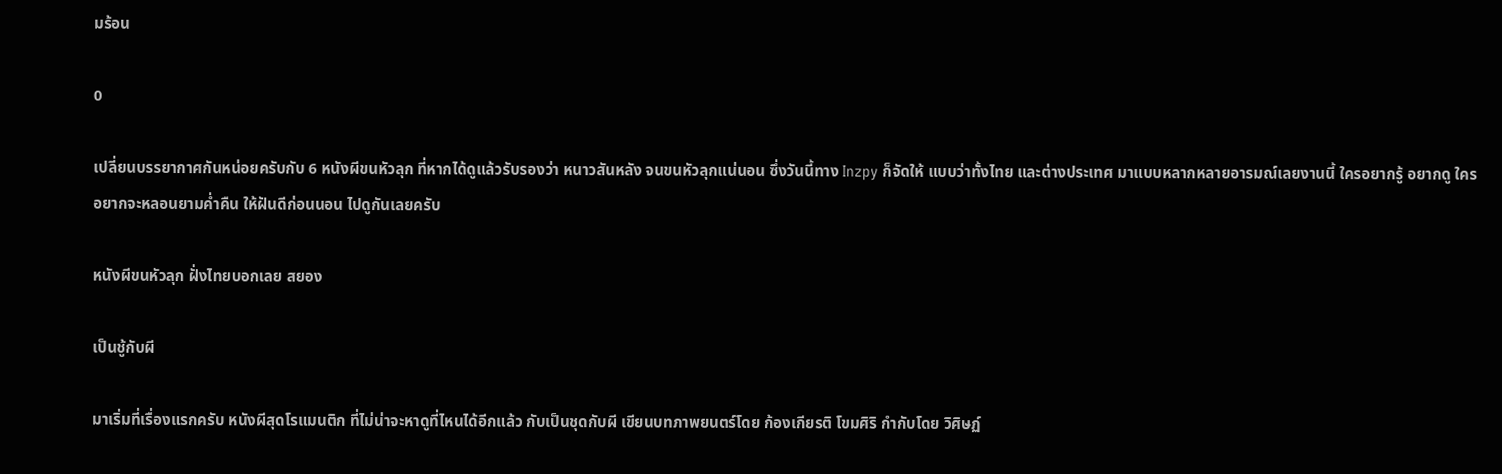มร้อน

0

เปลี่ยนบรรยากาศกันหน่อยครับกับ 6 หนังผีขนหัวลุก ที่หากได้ดูแล้วรับรองว่า หนาวสันหลัง จนขนหัวลุกแน่นอน ซึ่งวันนี้ทาง Inzpy ก็จัดให้ แบบว่าทั้งไทย และต่างประเทศ มาแบบหลากหลายอารมณ์เลยงานนี้ ใครอยากรู้ อยากดู ใครอยากจะหลอนยามค่ำคืน ให้ฝันดีก่อนนอน ไปดูกันเลยครับ

หนังผีขนหัวลุก ฝั่งไทยบอกเลย สยอง

เป็นชู้กับผี

มาเริ่มที่เรื่องแรกครับ หนังผีสุดโรแมนติก ที่ไม่น่าจะหาดูที่ไหนได้อีกแล้ว กับเป็นชุดกับผี เขียนบทภาพยนตร์โดย ก้องเกียรติ โขมศิริ กำกับโดย วิศิษฏ์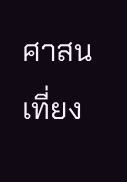ศาสนเที่ยง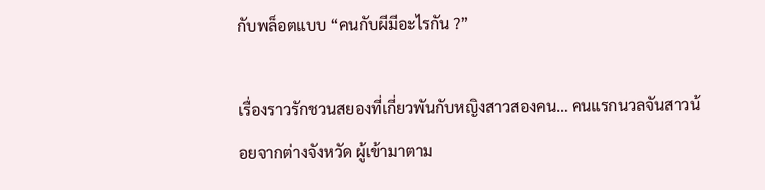กับพล็อตแบบ “คนกับผีมีอะไรกัน ?”

เรื่องราวรักชวนสยองที่เกี่ยวพันกับหญิงสาวสองคน… คนแรกนวลจันสาวน้อยจากต่างจังหวัด ผู้เข้ามาตาม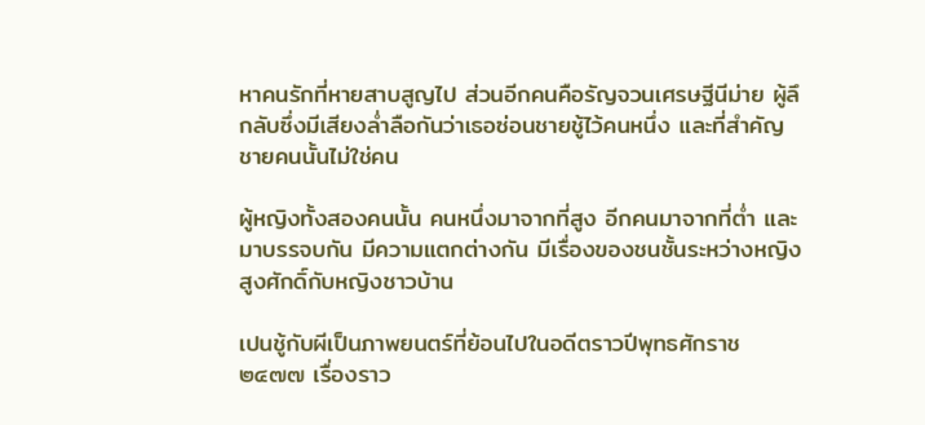หาคนรักที่หายสาบสูญไป ส่วนอีกคนคือรัญจวนเศรษฐีนีม่าย ผู้ลึกลับซึ่งมีเสียงล่ำลือกันว่าเธอซ่อนชายชู้ไว้คนหนึ่ง และที่สำคัญ ชายคนนั้นไม่ใช่คน

ผู้หญิงทั้งสองคนนั้น คนหนึ่งมาจากที่สูง อีกคนมาจากที่ต่ำ และ มาบรรจบกัน มีความแตกต่างกัน มีเรื่องของชนชั้นระหว่างหญิงสูงศักดิ์กับหญิงชาวบ้าน

เปนชู้กับผีเป็นภาพยนตร์ที่ย้อนไปในอดีตราวปีพุทธศักราช ๒๔๗๗ เรื่องราว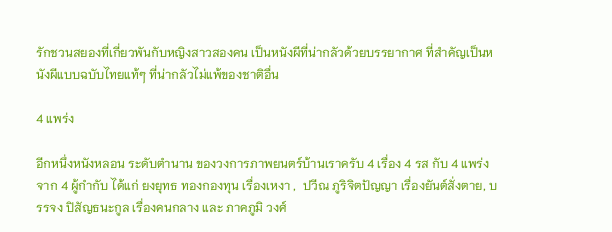รักชวนสยองที่เกี่ยวพันกับหญิงสาวสองคน เป็นหนังผีที่น่ากลัวด้วยบรรยากาศ ที่สำคัญเป็นหนังผีแบบฉบับไทยแท้ๆ ที่น่ากลัวไม่แพ้ของชาติอื่น

4 แพร่ง

อีกหนึ่งหนังหลอน ระดับตำนาน ของวงการภาพยนตร์บ้านเราครับ 4 เรื่อง 4 รส กับ 4 แพร่ง จาก 4 ผู้กำกับ ได้แก่ ยงยุทธ ทองกองทุน เรื่องเหงา ,  ปวีณ ภูริจิตปัญญา เรื่องยันต์สั่งตาย, บรรจง ปิสัญธนะกูล เรื่องคนกลาง และ ภาคภูมิ วงศ์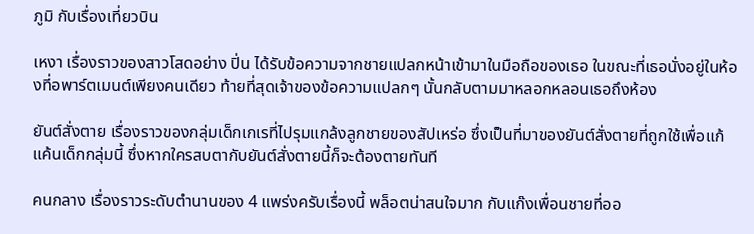ภูมิ กับเรื่องเที่ยวบิน

เหงา เรื่องราวของสาวโสดอย่าง ปิ่น ได้รับข้อความจากชายแปลกหน้าเข้ามาในมือถือของเธอ ในขณะที่เธอนั่งอยู่ในห้องที่อพาร์ตเมนต์เพียงคนเดียว ท้ายที่สุดเจ้าของข้อความแปลกๆ นั้นกลับตามมาหลอกหลอนเธอถึงห้อง

ยันต์สั่งตาย เรื่องราวของกลุ่มเด็กเกเรที่ไปรุมแกล้งลูกชายของสัปเหร่อ ซึ่งเป็นที่มาของยันต์สั่งตายที่ถูกใช้เพื่อแก้แค้นเด็กกลุ่มนี้ ซึ่งหากใครสบตากับยันต์สั่งตายนี้ก็จะต้องตายทันที

คนกลาง เรื่องราวระดับตำนานของ 4 แพร่งครับเรื่องนี้ พล็อตน่าสนใจมาก กับแก๊งเพื่อนชายที่ออ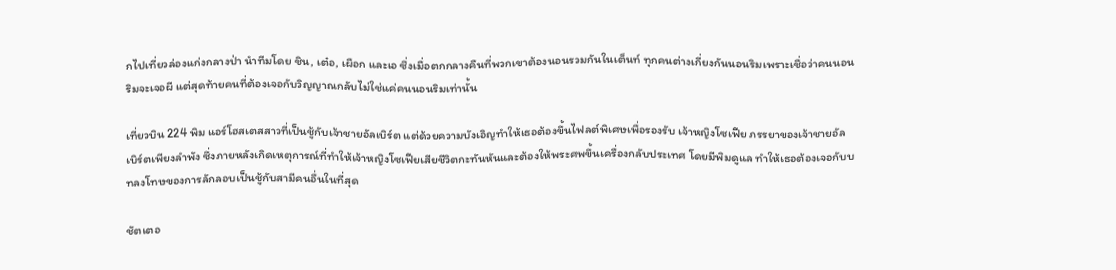กไปเที่ยวล่องแก่งกลางป่า นำทีมโดย ชิน, เต๋อ, เผือก และเอ ซึ่งเมื่อตกกลางคืนที่พวกเขาต้องนอนรวมกันในเต็นท์ ทุกคนต่างเกี่ยงกันนอนริมเพราะเชื่อว่าคนนอนริมจะเจอผี แต่สุดท้ายคนที่ต้องเจอกับวิญญาณกลับไม่ใช่แค่คนนอนริมเท่านั้น

เที่ยวบิน 224 พิม แอร์โฮสเตสสาวที่เป็นชู้กับเจ้าชายอัลเบิร์ต แต่ด้วยความบังเอิญทำให้เธอต้องขึ้นไฟลต์พิเศษเพื่อรองรับ เจ้าหญิงโซเฟีย ภรรยาของเจ้าชายอัลเบิร์ตเพียงลำพัง ซึ่งภายหลังเกิดเหตุการณ์ที่ทำให้เจ้าหญิงโซเฟียเสียชีวิตกะทันหันและต้องให้พระศพขึ้นเครื่องกลับประเทศ โดยมีพิมดูแล ทำให้เธอต้องเจอกับบทลงโทษของการลักลอบเป็นชู้กับสามีคนอื่นในที่สุด

ชัตเตอ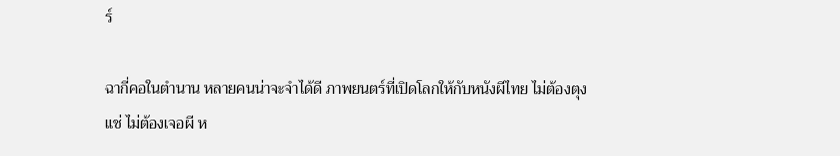ร์

ฉากี่คอในตำนาน หลายคนน่าจะจำได้ดี ภาพยนตร์ที่เปิดโลกให้กับหนังผีไทย ไม่ต้องตุงแช่ ไม่ต้องเจอผี ห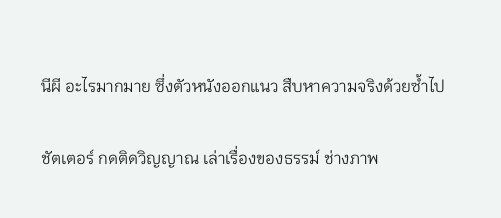นีผี อะไรมากมาย ซึ่งตัวหนังออกแนว สืบหาความจริงด้วยซ้ำไป

ชัตเตอร์ กดติดวิญญาณ เล่าเรื่องของธรรม์ ช่างภาพ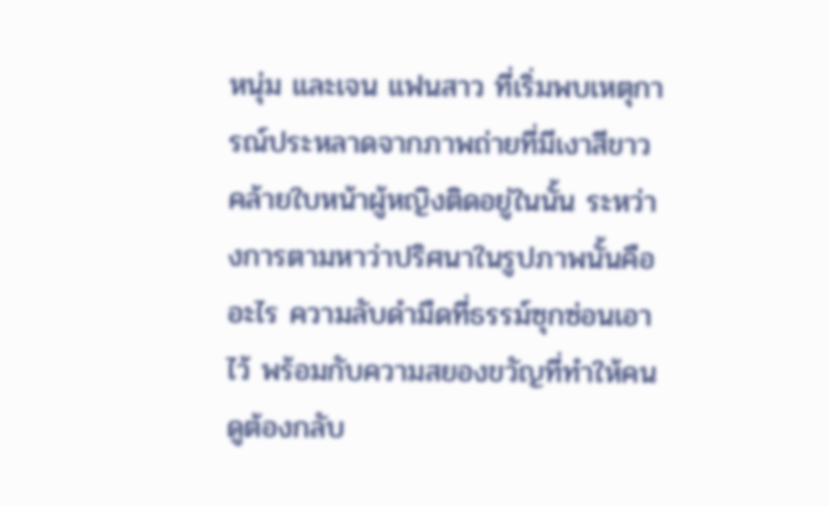หนุ่ม และเจน แฟนสาว ที่เริ่มพบเหตุการณ์ประหลาดจากภาพถ่ายที่มีเงาสีขาวคล้ายใบหน้าผู้หญิงติดอยู่ในนั้น ระหว่างการตามหาว่าปริศนาในรูปภาพนั้นคืออะไร ความลับดำมืดที่ธรรม์ซุกซ่อนเอาไว้ พร้อมกับความสยองขวัญที่ทำให้คนดูต้องกลับ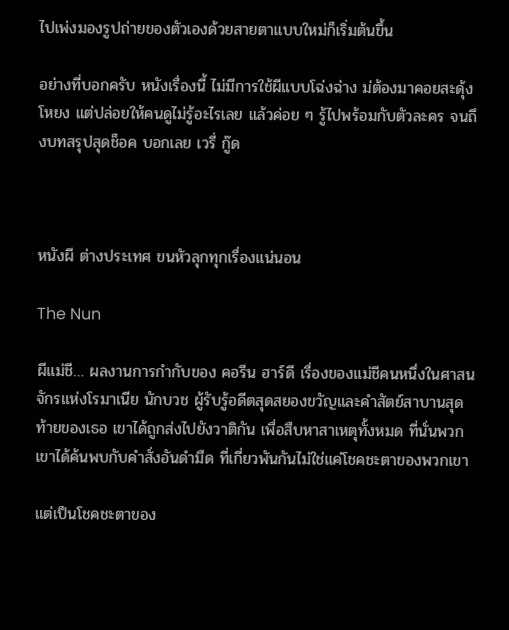ไปเพ่งมองรูปถ่ายของตัวเองด้วยสายตาแบบใหม่ก็เริ่มต้นขึ้น

อย่างที่บอกครับ หนังเรื่องนี้ ไม่มีการใช้ผีแบบโฉ่งฉ่าง ม่ต้องมาคอยสะดุ้งโหยง แต่ปล่อยให้คนดูไม่รู้อะไรเลย แล้วค่อย ๆ รู้ไปพร้อมกับตัวละคร จนถึงบทสรุปสุดช็อค บอกเลย เวรี่ กู๊ด



หนังผี ต่างประเทศ ขนหัวลุกทุกเรื่องแน่นอน

The Nun

ผีแม่ชี… ผลงานการกำกับของ คอรีน ฮาร์ดี เรื่องของแม่ชีคนหนึ่งในศาสนจักรแห่งโรมาเนีย นักบวช ผู้รับรู้อดีตสุดสยองขวัญและคำสัตย์สาบานสุดท้ายของเธอ เขาได้ถูกส่งไปยังวาติกัน เพื่อสืบหาสาเหตุทั้งหมด ที่นั่นพวกเขาได้ค้นพบกับคำสั่งอันดำมืด ที่เกี่ยวพันกันไม่ใช่แค่โชคชะตาของพวกเขา

แต่เป็นโชคชะตาของ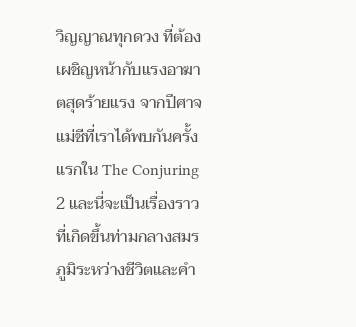วิญญาณทุกดวง ที่ต้องเผชิญหน้ากับแรงอาฆาตสุดร้ายแรง จากปีศาจแม่ชีที่เราได้พบกันครั้งแรกใน The Conjuring 2 และนี่จะเป็นเรื่องราวที่เกิดขึ้นท่ามกลางสมรภูมิระหว่างชีวิตและคำ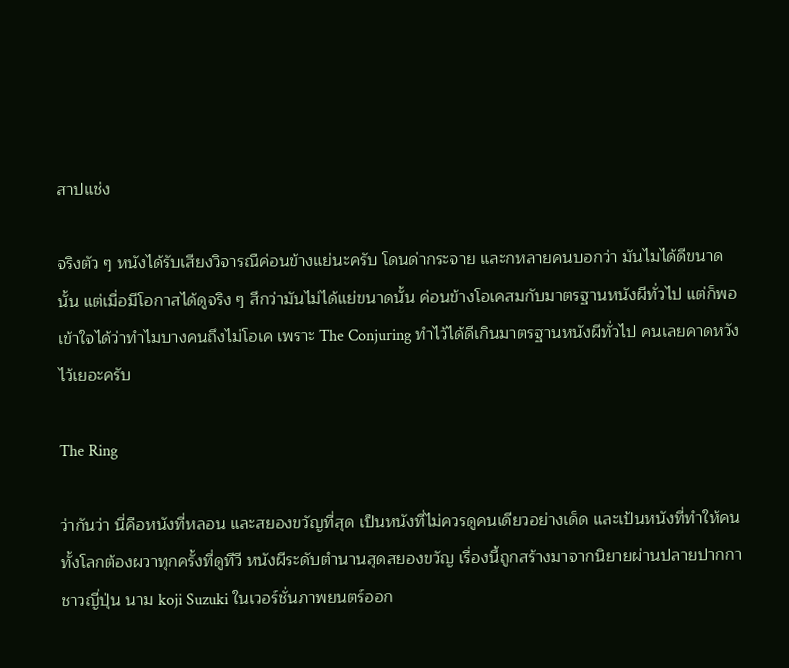สาปแช่ง

จริงตัว ๆ หนังได้รับเสียงวิจารณืค่อนข้างแย่นะครับ โดนด่ากระจาย และกหลายคนบอกว่า มันไมได้ดีขนาดนั้น แต่เมื่อมีโอกาสได้ดูจริง ๆ สึกว่ามันไม่ได้แย่ขนาดนั้น ค่อนข้างโอเคสมกับมาตรฐานหนังผีทั่วไป แต่ก็พอเข้าใจได้ว่าทำไมบางคนถึงไม่โอเค เพราะ The Conjuring ทำไว้ได้ดีเกินมาตรฐานหนังผีทั่วไป คนเลยคาดหวังไว้เยอะครับ

The Ring

ว่ากันว่า นี่คือหนังที่หลอน และสยองขวัญที่สุด เป็นหนังที่ไม่ควรดูคนเดียวอย่างเด็ด และเป้นหนังที่ทำให้คนทั้งโลกต้องผวาทุกครั้งที่ดูทีวี หนังผีระดับตำนานสุดสยองขวัญ เรื่องนี้ถูกสร้างมาจากนิยายผ่านปลายปากกาชาวญี่ปุ่น นาม koji Suzuki ในเวอร์ชั่นภาพยนตร์ออก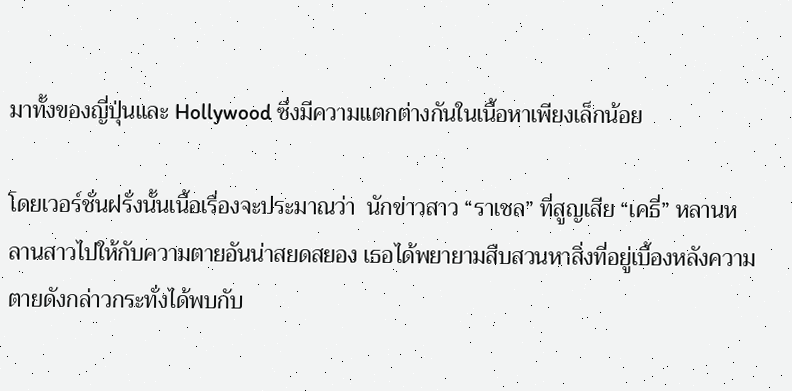มาทั้งของญี่ปุ่นและ Hollywood ซึ่งมีความแตกต่างกันในเนื้อหาเพียงเล็กน้อย

โดยเวอร์ชั่นฝรั่งนั้นเนื้อเรื่องจะประมาณว่า  นักข่าวสาว “ราเชล” ที่สูญเสีย “เคธี่” หลานหลานสาวไปให้กับความตายอันน่าสยดสยอง เธอได้พยายามสืบสวนหาสิ่งที่อยู่เบื้องหลังความตายดังกล่าวกระทั่งได้พบกับ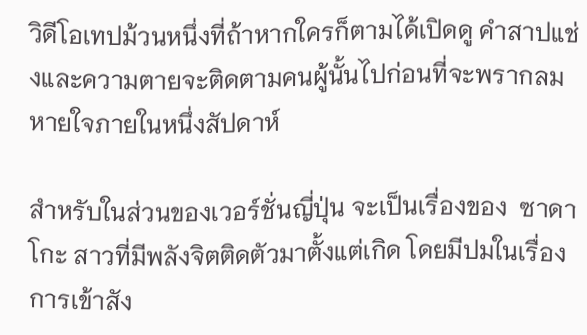วิดีโอเทปม้วนหนึ่งที่ถ้าหากใครก็ตามได้เปิดดู คำสาปแช่งและความตายจะติดตามคนผู้นั้นไปก่อนที่จะพรากลมหายใจภายในหนึ่งสัปดาห์

สำหรับในส่วนของเวอร์ชั่นญี่ปุ่น จะเป็นเรื่องของ  ซาดาโกะ สาวที่มีพลังจิตติดตัวมาตั้งแต่เกิด โดยมีปมในเรื่องการเข้าสัง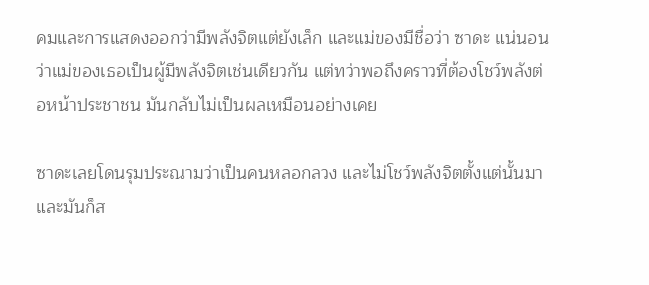คมและการแสดงออกว่ามีพลังจิตแต่ยังเล็ก และแม่ของมีชื่อว่า ซาดะ แน่นอนว่าแม่ของเธอเป็นผู้มีพลังจิตเช่นเดียวกัน แต่ทว่าพอถึงคราวที่ต้องโชว์พลังต่อหน้าประชาชน มันกลับไม่เป็นผลเหมือนอย่างเคย

ซาดะเลยโดนรุมประณามว่าเป็นคนหลอกลวง และไม่โชว์พลังจิตตั้งแต่นั้นมา และมันก็ส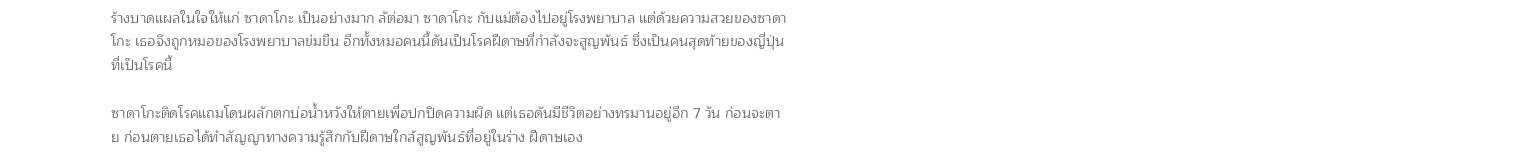ร้างบาดแผลในใจให้แก่ ซาดาโกะ เป็นอย่างมาก ลัต่อมา ซาดาโกะ กับแม่ต้องไปอยู่โรงพยาบาล แต่ด้วยความสวยของซาดาโกะ เธอจึงถูกหมอของโรงพยาบาลข่มขืน อีกทั้งหมอคนนี้ดันเป็นโรคฝีดาษที่กำลังจะสูญพันธ์ ซึ่งเป็นคนสุดท้ายของญี่ปุ่นที่เป็นโรคนี้

ซาดาโกะติดโรคแถมโดนผลักตกบ่อน้ำหวังให้ตายเพื่อปกปิดความผิด แต่เธอดันมีชีวิตอย่างทรมานอยู่อีก 7 วัน ก่อนจะตาย ก่อนตายเธอได้ทำสัญญาทางความรู้สึกกับฝีดาษใกล้สูญพันธ์ที่อยู่ในร่าง ฝีดาษเอง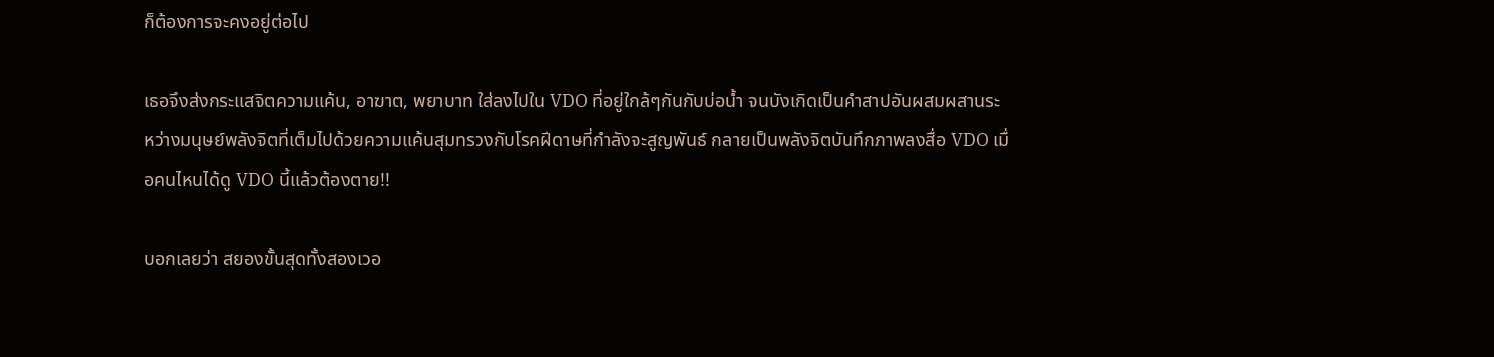ก็ต้องการจะคงอยู่ต่อไป

เธอจึงส่งกระแสจิตความแค้น, อาฆาต, พยาบาท ใส่ลงไปใน VDO ที่อยู่ใกล้ๆกันกับบ่อน้ำ จนบังเกิดเป็นคำสาปอันผสมผสานระหว่างมนุษย์พลังจิตที่เต็มไปด้วยความแค้นสุมทรวงกับโรคฝีดาษที่กำลังจะสูญพันธ์ กลายเป็นพลังจิตบันทึกภาพลงสื่อ VDO เมื่อคนไหนได้ดู VDO นี้แล้วต้องตาย!!

บอกเลยว่า สยองขั้นสุดทั้งสองเวอ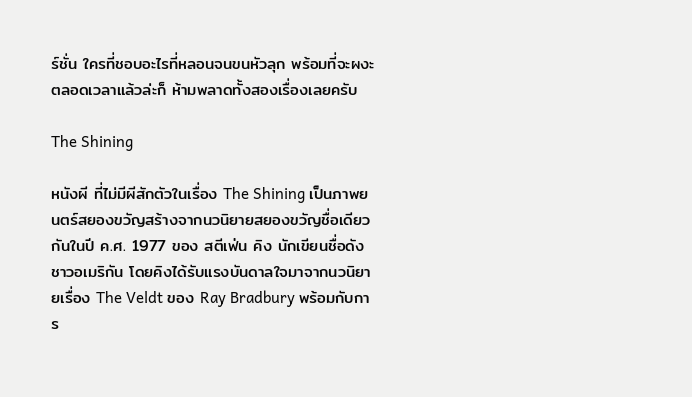ร์ชั่น ใครที่ชอบอะไรที่หลอนจนขนหัวลุก พร้อมที่จะผงะตลอดเวลาแล้วล่ะก็ ห้ามพลาดทั้งสองเรื่องเลยครับ

The Shining

หนังผี ที่ไม่มีผีสักตัวในเรื่อง The Shining เป็นภาพยนตร์สยองขวัญสร้างจากนวนิยายสยองขวัญชื่อเดียวกันในปี ค.ศ. 1977 ของ สตีเฟ่น คิง นักเขียนชื่อดังชาวอเมริกัน โดยคิงได้รับแรงบันดาลใจมาจากนวนิยายเรื่อง The Veldt ของ Ray Bradbury พร้อมกับการ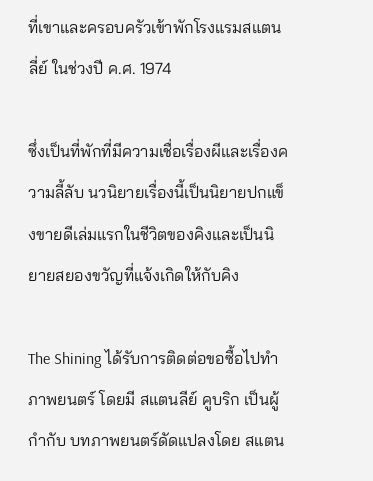ที่เขาและครอบครัวเข้าพักโรงแรมสแตนลี่ย์ ในช่วงปี ค.ศ. 1974

ซึ่งเป็นที่พักที่มีความเชื่อเรื่องผีและเรื่องความลี้ลับ นวนิยายเรื่องนี้เป็นนิยายปกแข็งขายดีเล่มแรกในชีวิตของคิงและเป็นนิยายสยองขวัญที่แจ้งเกิดให้กับคิง

The Shining ได้รับการติดต่อขอซื้อไปทำภาพยนตร์ โดยมี สแตนลีย์ คูบริก เป็นผู้กำกับ บทภาพยนตร์ดัดแปลงโดย สแตน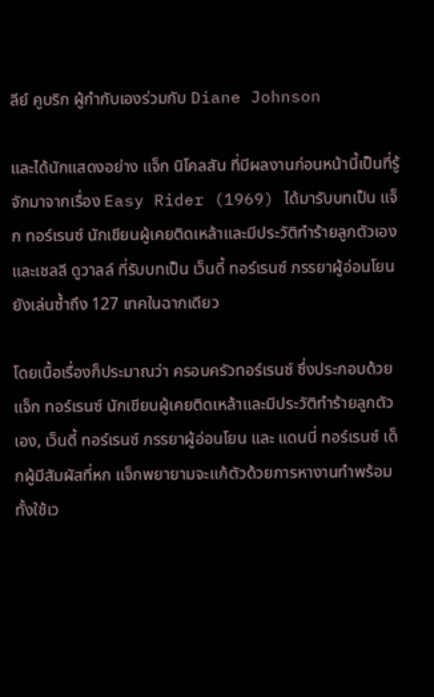ลีย์ คูบริก ผู้กำกับเองร่วมกับ Diane Johnson

และได้นักแสดงอย่าง แจ็ก นิโคลสัน ที่มีผลงานก่อนหน้านี้เป็นที่รู้จักมาจากเรื่อง Easy Rider (1969) ได้มารับบทเป็น แจ็ก ทอร์เรนซ์ นักเขียนผู้เคยติดเหล้าและมีประวัติทำร้ายลูกตัวเอง และเชลลี ดูวาลล์ ที่รับบทเป็น เว็นดี้ ทอร์เรนซ์ ภรรยาผู้อ่อนโยน ยังเล่นซ้ำถึง 127 เทคในฉากเดียว

โดยเนื้อเรื่องก็ประมาณว่า ครอบครัวทอร์เรนซ์ ซึ่งประกอบด้วย แจ็ก ทอร์เรนซ์ นักเขียนผู้เคยติดเหล้าและมีประวัติทำร้ายลูกตัวเอง, เว็นดี้ ทอร์เรนซ์ ภรรยาผู้อ่อนโยน และ แดนนี่ ทอร์เรนซ์ เด็กผู้มีสัมผัสที่หก แจ็กพยายามจะแก้ตัวด้วยการหางานทำพร้อมทั้งใช้เว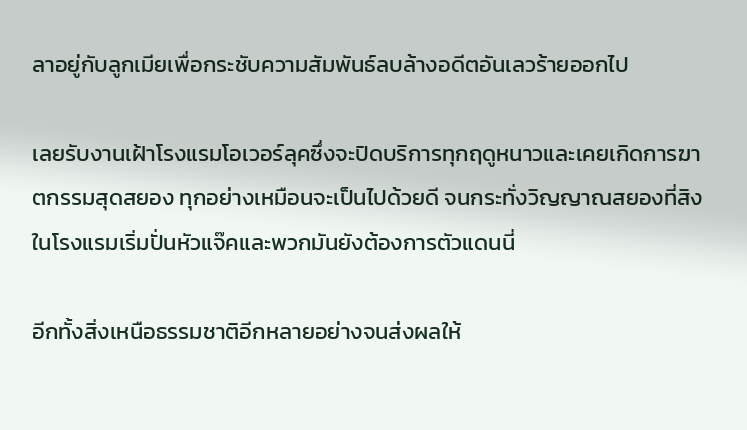ลาอยู่กับลูกเมียเพื่อกระชับความสัมพันธ์ลบล้างอดีตอันเลวร้ายออกไป

เลยรับงานเฝ้าโรงแรมโอเวอร์ลุคซึ่งจะปิดบริการทุกฤดูหนาวและเคยเกิดการฆาตกรรมสุดสยอง ทุกอย่างเหมือนจะเป็นไปด้วยดี จนกระทั่งวิญญาณสยองที่สิงในโรงแรมเริ่มปั่นหัวแจ๊คและพวกมันยังต้องการตัวแดนนี่

อีกทั้งสิ่งเหนือธรรมชาติอีกหลายอย่างจนส่งผลให้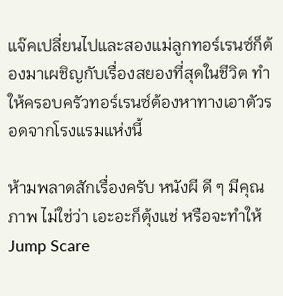แจ๊คเปลี่ยนไปและสองแม่ลูกทอร์เรนซ์ก็ต้องมาเผชิญกับเรื่องสยองที่สุดในชีวิต ทำให้ครอบครัวทอร์เรนซ์ต้องหาทางเอาตัวรอดจากโรงแรมแห่งนี้

ห้ามพลาดสักเรื่องครับ หนังผี ดี ๆ มีคุณภาพ ไม่ใช่ว่า เอะอะก็ตุ้งแช่ หรือจะทำให้ Jump Scare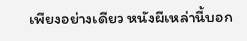เพียงอย่างเดียว หนังผีเหล่านี้บอก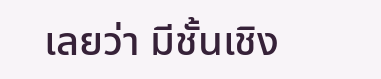เลยว่า มีชั้นเชิง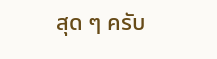สุด ๆ ครับ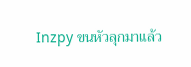Inzpy ขนหัวลุกมาแล้ว